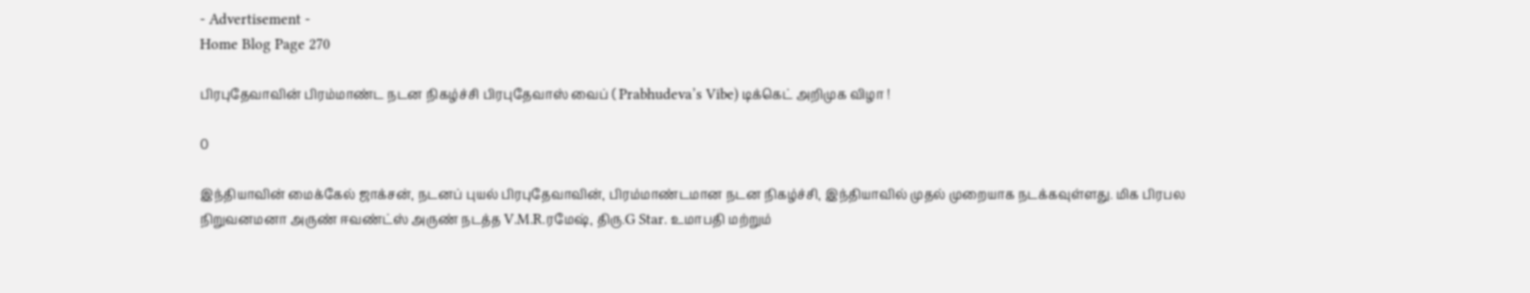- Advertisement -
Home Blog Page 270

பிரபுதேவாவின் பிரம்மாண்ட நடன நிகழ்ச்சி பிரபுதேவாஸ் வைப் ( Prabhudeva’s Vibe) டிக்கெட் அறிமுக விழா !

0

இந்தியாவின் மைக்கேல் ஜாக்சன், நடனப் புயல் பிரபுதேவாவின், பிரம்மாண்டமான நடன நிகழ்ச்சி, இந்தியாவில் முதல் முறையாக நடக்கவுள்ளது. மிக பிரபல நிறுவனமனா அருண் ஈவண்ட்ஸ் அருண் நடத்த V.M.R.ரமேஷ், திரு.G Star. உமாபதி மற்றும்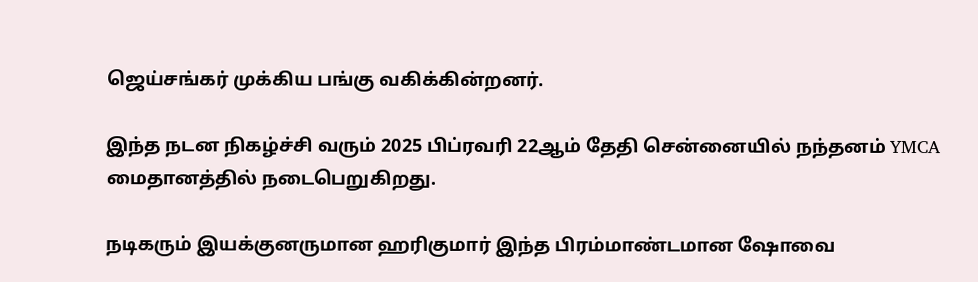ஜெய்சங்கர் முக்கிய பங்கு வகிக்கின்றனர்.

இந்த நடன நிகழ்ச்சி வரும் 2025 பிப்ரவரி 22ஆம் தேதி சென்னையில் நந்தனம் YMCA மைதானத்தில் நடைபெறுகிறது.

நடிகரும் இயக்குனருமான ஹரிகுமார் இந்த பிரம்மாண்டமான ஷோவை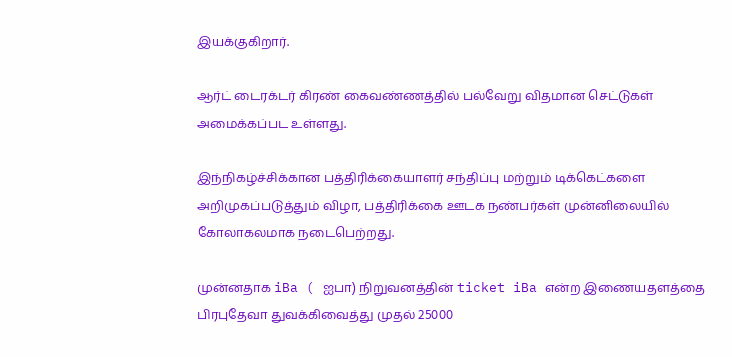இயக்குகிறார்.

ஆர்ட் டைரக்டர் கிரண் கைவண்ணத்தில் பல்வேறு விதமான செட்டுகள் அமைக்கப்பட உள்ளது.

இந்நிகழ்ச்சிக்கான பத்திரிக்கையாளர் சந்திப்பு மற்றும் டிக்கெட்களை அறிமுகப்படுத்தும் விழா, பத்திரிக்கை ஊடக நண்பர்கள் முன்னிலையில் கோலாகலமாக நடைபெற்றது.

முன்னதாக iBa ( ஐபா) நிறுவனத்தின் ticket iBa என்ற இணையதளத்தை பிரபுதேவா துவக்கிவைத்து முதல் 25000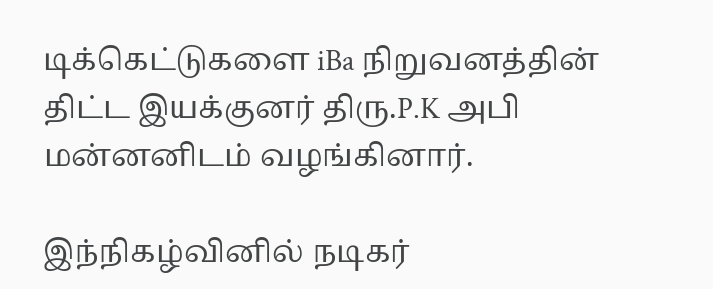டிக்கெட்டுகளை iBa நிறுவனத்தின் திட்ட இயக்குனர் திரு.P.K அபி மன்னனிடம் வழங்கினார்.

இந்நிகழ்வினில் நடிகர்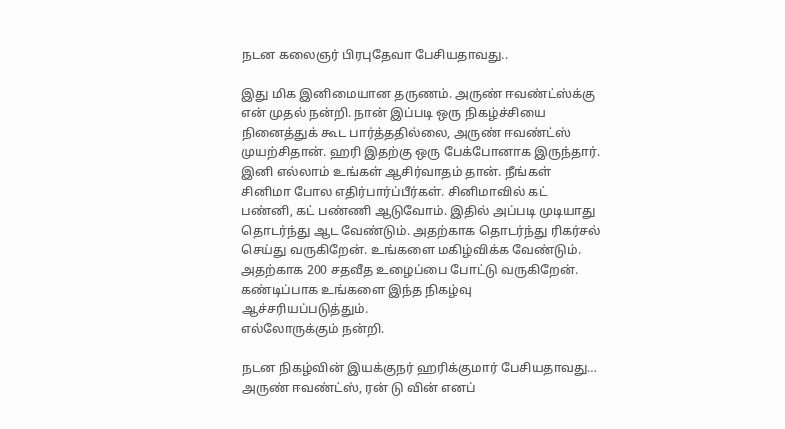நடன கலைஞர் பிரபுதேவா பேசியதாவது..

இது மிக இனிமையான தருணம். அருண் ஈவண்ட்ஸ்க்கு என் முதல் நன்றி. நான் இப்படி ஒரு நிகழ்ச்சியை நினைத்துக் கூட பார்த்ததில்லை, அருண் ஈவண்ட்ஸ் முயற்சிதான். ஹரி இதற்கு ஒரு பேக்போனாக இருந்தார். இனி எல்லாம் உங்கள் ஆசிர்வாதம் தான். நீங்கள் சினிமா போல எதிர்பார்ப்பீர்கள். சினிமாவில் கட் பண்னி, கட் பண்ணி ஆடுவோம். இதில் அப்படி முடியாது தொடர்ந்து ஆட வேண்டும். அதற்காக தொடர்ந்து ரிகர்சல் செய்து வருகிறேன். உங்களை மகிழ்விக்க வேண்டும். அதற்காக 200 சதவீத உழைப்பை போட்டு வருகிறேன். கண்டிப்பாக உங்களை இந்த நிகழ்வு ஆச்சரியப்படுத்தும்.
எல்லோருக்கும் நன்றி.

நடன நிகழ்வின் இயக்குநர் ஹரிக்குமார் பேசியதாவது…
அருண் ஈவண்ட்ஸ், ரன் டு வின் எனப்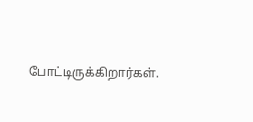போட்டிருக்கிறார்கள்.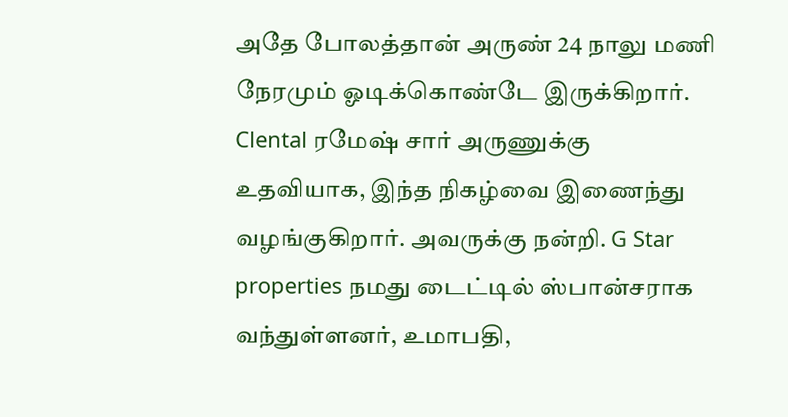அதே போலத்தான் அருண் 24 நாலு மணி நேரமும் ஓடிக்கொண்டே இருக்கிறார். Clental ரமேஷ் சார் அருணுக்கு உதவியாக, இந்த நிகழ்வை இணைந்து வழங்குகிறார். அவருக்கு நன்றி. G Star properties நமது டைட்டில் ஸ்பான்சராக வந்துள்ளனர், உமாபதி,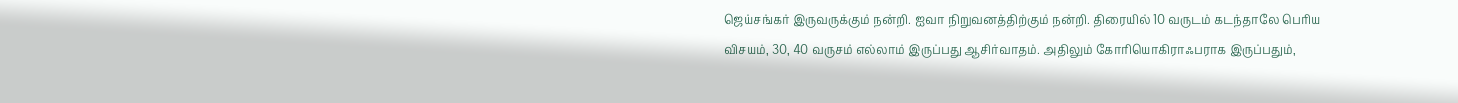ஜெய்சங்கர் இருவருக்கும் நன்றி. ஐவா நிறுவனத்திற்கும் நன்றி. திரையில் 10 வருடம் கடந்தாலே பெரிய விசயம், 30, 40 வருசம் எல்லாம் இருப்பது ஆசிர்வாதம். அதிலும் கோரியொகிராஃபராக இருப்பதும்,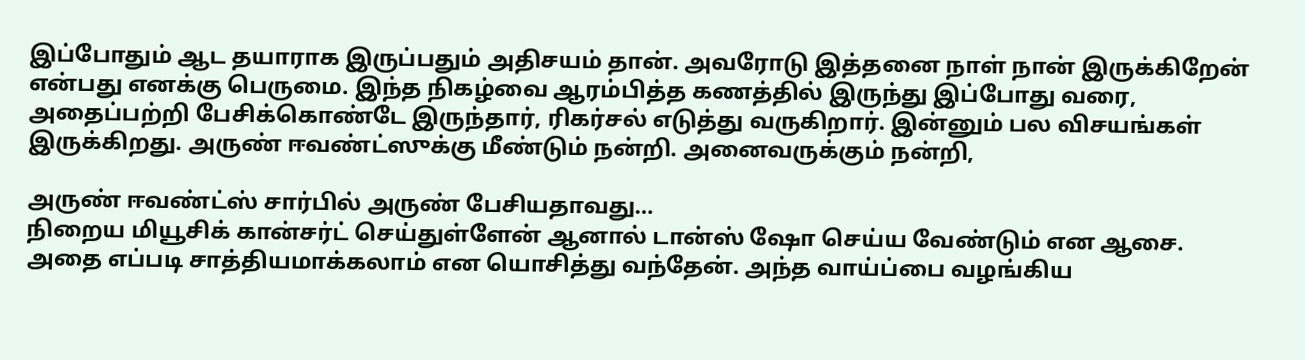இப்போதும் ஆட தயாராக இருப்பதும் அதிசயம் தான். அவரோடு இத்தனை நாள் நான் இருக்கிறேன் என்பது எனக்கு பெருமை. இந்த நிகழ்வை ஆரம்பித்த கணத்தில் இருந்து இப்போது வரை, அதைப்பற்றி பேசிக்கொண்டே இருந்தார், ரிகர்சல் எடுத்து வருகிறார். இன்னும் பல விசயங்கள் இருக்கிறது. அருண் ஈவண்ட்ஸுக்கு மீண்டும் நன்றி. அனைவருக்கும் நன்றி,

அருண் ஈவண்ட்ஸ் சார்பில் அருண் பேசியதாவது…
நிறைய மியூசிக் கான்சர்ட் செய்துள்ளேன் ஆனால் டான்ஸ் ஷோ செய்ய வேண்டும் என ஆசை. அதை எப்படி சாத்தியமாக்கலாம் என யொசித்து வந்தேன். அந்த வாய்ப்பை வழங்கிய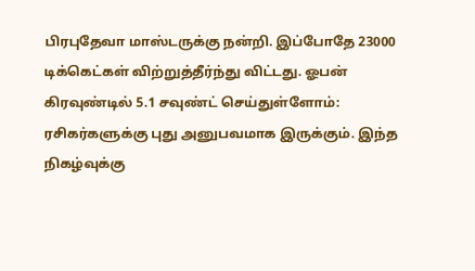பிரபுதேவா மாஸ்டருக்கு நன்றி. இப்போதே 23000 டிக்கெட்கள் விற்றுத்தீர்ந்து விட்டது. ஓபன் கிரவுண்டில் 5.1 சவுண்ட் செய்துள்ளோம்: ரசிகர்களுக்கு புது அனுபவமாக இருக்கும். இந்த நிகழ்வுக்கு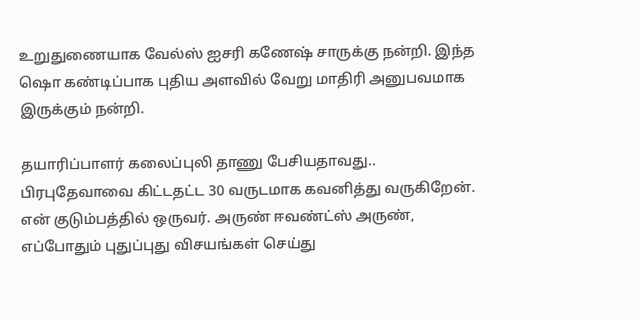உறுதுணையாக வேல்ஸ் ஐசரி கணேஷ் சாருக்கு நன்றி. இந்த ஷொ கண்டிப்பாக புதிய அளவில் வேறு மாதிரி அனுபவமாக இருக்கும் நன்றி.

தயாரிப்பாளர் கலைப்புலி தாணு பேசியதாவது..
பிரபுதேவாவை கிட்டதட்ட 30 வருடமாக கவனித்து வருகிறேன். என் குடும்பத்தில் ஒருவர். அருண் ஈவண்ட்ஸ் அருண், எப்போதும் புதுப்புது விசயங்கள் செய்து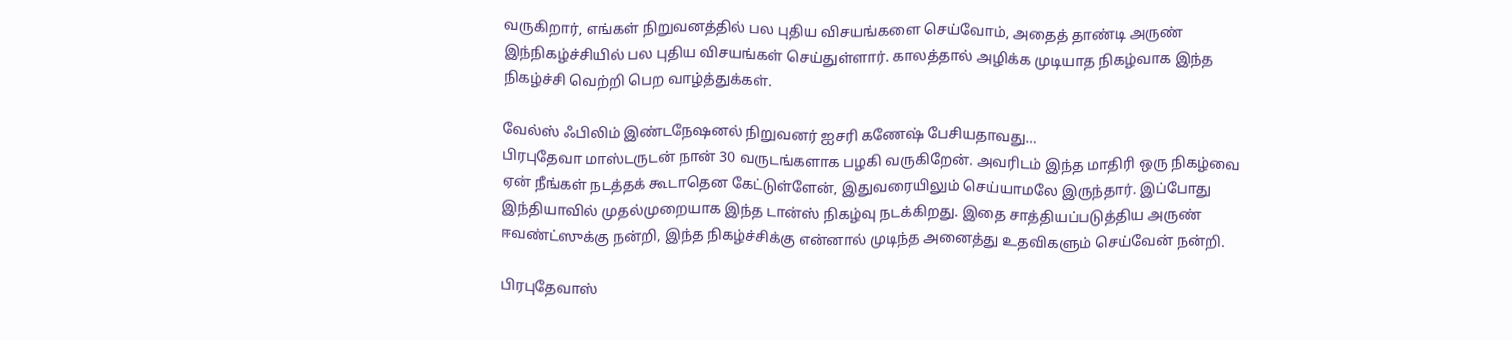வருகிறார், எங்கள் நிறுவனத்தில் பல புதிய விசயங்களை செய்வோம், அதைத் தாண்டி அருண் இந்நிகழ்ச்சியில் பல புதிய விசயங்கள் செய்துள்ளார். காலத்தால் அழிக்க முடியாத நிகழ்வாக இந்த நிகழ்ச்சி வெற்றி பெற வாழ்த்துக்கள்.

வேல்ஸ் ஃபிலிம் இண்டநேஷனல் நிறுவனர் ஐசரி கணேஷ் பேசியதாவது…
பிரபுதேவா மாஸ்டருடன் நான் 30 வருடங்களாக பழகி வருகிறேன். அவரிடம் இந்த மாதிரி ஒரு நிகழ்வை ஏன் நீங்கள் நடத்தக் கூடாதென கேட்டுள்ளேன், இதுவரையிலும் செய்யாமலே இருந்தார். இப்போது இந்தியாவில் முதல்முறையாக இந்த டான்ஸ் நிகழ்வு நடக்கிறது. இதை சாத்தியப்படுத்திய அருண் ஈவண்ட்ஸுக்கு நன்றி, இந்த நிகழ்ச்சிக்கு என்னால் முடிந்த அனைத்து உதவிகளும் செய்வேன் நன்றி.

பிரபுதேவாஸ்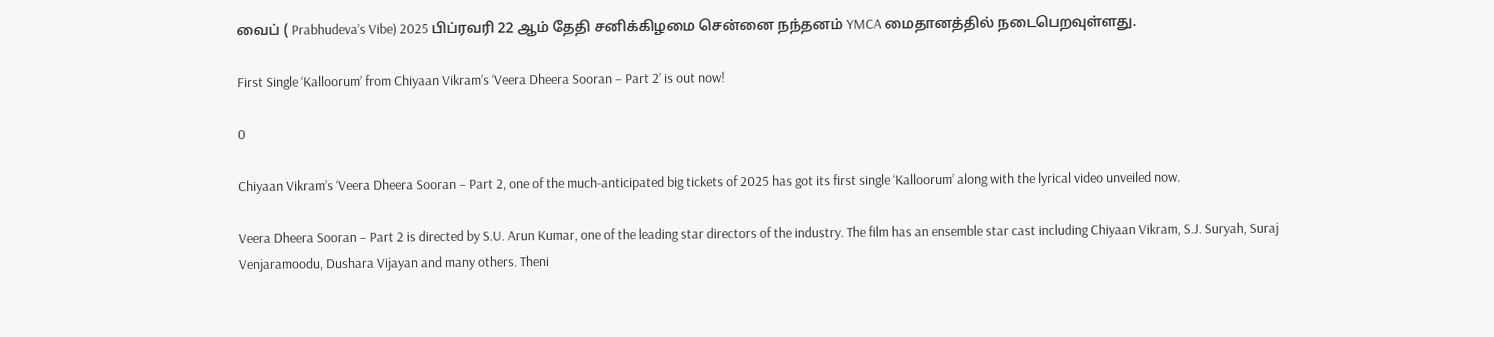வைப் ( Prabhudeva’s Vibe) 2025 பிப்ரவரி 22 ஆம் தேதி சனிக்கிழமை சென்னை நந்தனம் YMCA மைதானத்தில் நடைபெறவுள்ளது.

First Single ‘Kalloorum’ from Chiyaan Vikram’s ‘Veera Dheera Sooran – Part 2’ is out now!

0

Chiyaan Vikram’s ‘Veera Dheera Sooran – Part 2, one of the much-anticipated big tickets of 2025 has got its first single ‘Kalloorum’ along with the lyrical video unveiled now.

Veera Dheera Sooran – Part 2 is directed by S.U. Arun Kumar, one of the leading star directors of the industry. The film has an ensemble star cast including Chiyaan Vikram, S.J. Suryah, Suraj Venjaramoodu, Dushara Vijayan and many others. Theni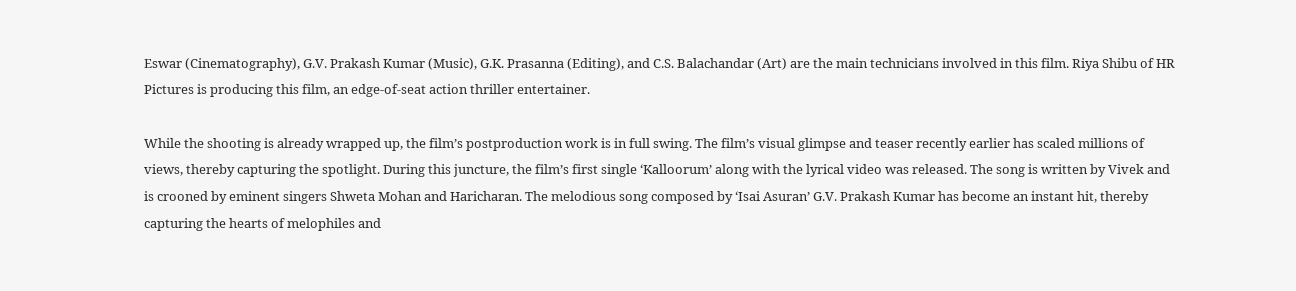Eswar (Cinematography), G.V. Prakash Kumar (Music), G.K. Prasanna (Editing), and C.S. Balachandar (Art) are the main technicians involved in this film. Riya Shibu of HR Pictures is producing this film, an edge-of-seat action thriller entertainer.

While the shooting is already wrapped up, the film’s postproduction work is in full swing. The film’s visual glimpse and teaser recently earlier has scaled millions of views, thereby capturing the spotlight. During this juncture, the film’s first single ‘Kalloorum’ along with the lyrical video was released. The song is written by Vivek and is crooned by eminent singers Shweta Mohan and Haricharan. The melodious song composed by ‘Isai Asuran’ G.V. Prakash Kumar has become an instant hit, thereby capturing the hearts of melophiles and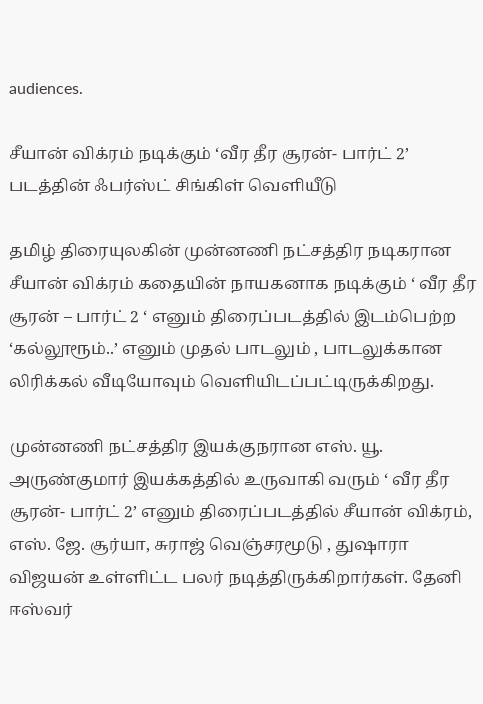audiences.

சீயான் விக்ரம் நடிக்கும் ‘வீர தீர சூரன்- பார்ட் 2’ படத்தின் ஃபர்ஸ்ட் சிங்கிள் வெளியீடு

தமிழ் திரையுலகின் முன்னணி நட்சத்திர நடிகரான சீயான் விக்ரம் கதையின் நாயகனாக நடிக்கும் ‘ வீர தீர சூரன் – பார்ட் 2 ‘ எனும் திரைப்படத்தில் இடம்பெற்ற ‘கல்லூரூம்..’ எனும் முதல் பாடலும் , பாடலுக்கான லிரிக்கல் வீடியோவும் வெளியிடப்பட்டிருக்கிறது.

முன்னணி நட்சத்திர இயக்குநரான எஸ். யூ. அருண்குமார் இயக்கத்தில் உருவாகி வரும் ‘ வீர தீர சூரன்- பார்ட் 2’ எனும் திரைப்படத்தில் சீயான் விக்ரம், எஸ். ஜே. சூர்யா, சுராஜ் வெஞ்சரமூடு , துஷாரா விஜயன் உள்ளிட்ட பலர் நடித்திருக்கிறார்கள். தேனி ஈஸ்வர்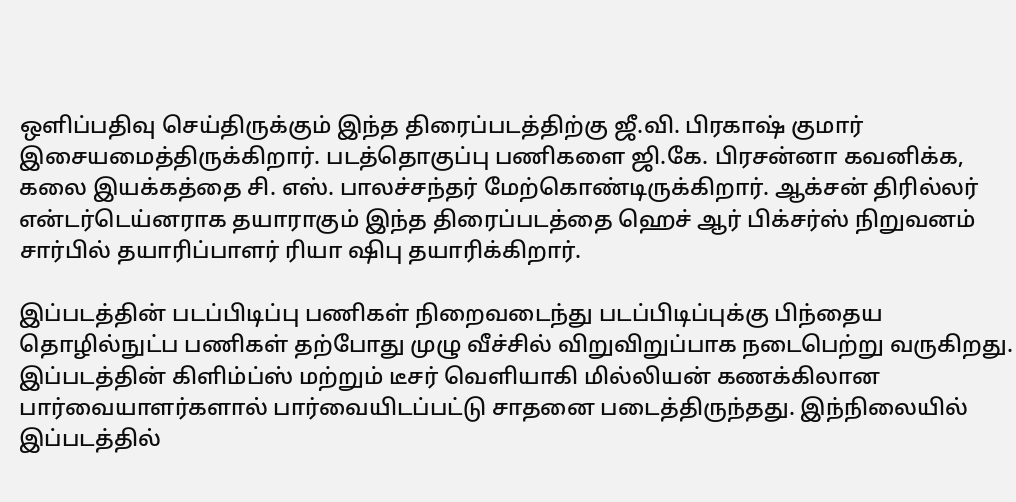ஒளிப்பதிவு செய்திருக்கும் இந்த திரைப்படத்திற்கு ஜீ.வி. பிரகாஷ் குமார் இசையமைத்திருக்கிறார். படத்தொகுப்பு பணிகளை ஜி.கே. பிரசன்னா கவனிக்க, கலை இயக்கத்தை சி. எஸ். பாலச்சந்தர் மேற்கொண்டிருக்கிறார். ஆக்சன் திரில்லர் என்டர்டெய்னராக தயாராகும் இந்த திரைப்படத்தை ஹெச் ஆர் பிக்சர்ஸ் நிறுவனம் சார்பில் தயாரிப்பாளர் ரியா ஷிபு தயாரிக்கிறார்.

இப்படத்தின் படப்பிடிப்பு பணிகள் நிறைவடைந்து படப்பிடிப்புக்கு பிந்தைய தொழில்நுட்ப பணிகள் தற்போது முழு வீச்சில் விறுவிறுப்பாக நடைபெற்று வருகிறது. இப்படத்தின் கிளிம்ப்ஸ் மற்றும் டீசர் வெளியாகி மில்லியன் கணக்கிலான பார்வையாளர்களால் பார்வையிடப்பட்டு சாதனை படைத்திருந்தது. இந்நிலையில் இப்படத்தில்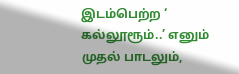இடம்பெற்ற ‘ கல்லூரூம்..’ எனும் முதல் பாடலும்,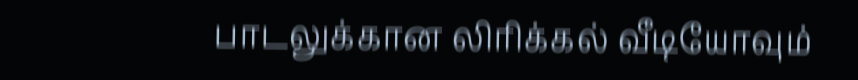பாடலுக்கான லிரிக்கல் வீடியோவும்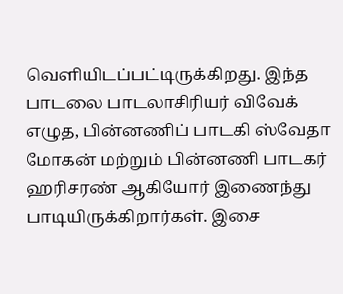வெளியிடப்பட்டிருக்கிறது. இந்த பாடலை பாடலாசிரியர் விவேக் எழுத, பின்னணிப் பாடகி ஸ்வேதா மோகன் மற்றும் பின்னணி பாடகர் ஹரிசரண் ஆகியோர் இணைந்து பாடியிருக்கிறார்கள். இசை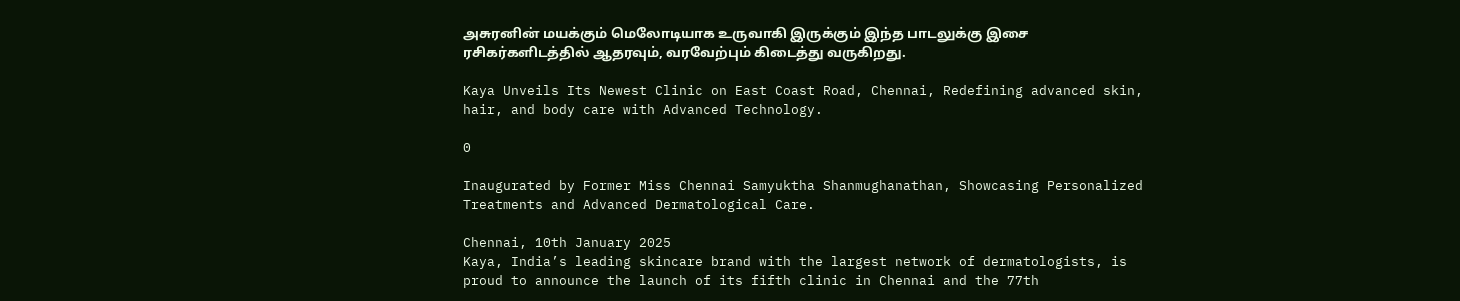அசுரனின் மயக்கும் மெலோடியாக உருவாகி இருக்கும் இந்த பாடலுக்கு இசை ரசிகர்களிடத்தில் ஆதரவும், வரவேற்பும் கிடைத்து வருகிறது.

Kaya Unveils Its Newest Clinic on East Coast Road, Chennai, Redefining advanced skin, hair, and body care with Advanced Technology.

0

Inaugurated by Former Miss Chennai Samyuktha Shanmughanathan, Showcasing Personalized Treatments and Advanced Dermatological Care.

Chennai, 10th January 2025
Kaya, India’s leading skincare brand with the largest network of dermatologists, is proud to announce the launch of its fifth clinic in Chennai and the 77th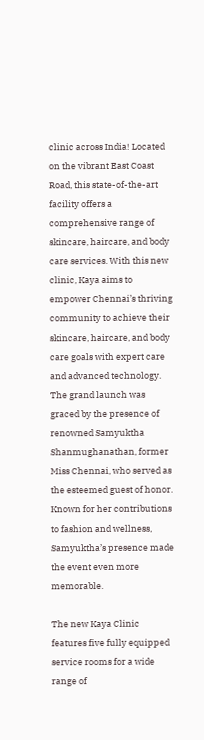clinic across India! Located on the vibrant East Coast Road, this state-of-the-art facility offers a comprehensive range of skincare, haircare, and body care services. With this new clinic, Kaya aims to empower Chennai’s thriving community to achieve their skincare, haircare, and body care goals with expert care and advanced technology.
The grand launch was graced by the presence of renowned Samyuktha Shanmughanathan, former Miss Chennai, who served as the esteemed guest of honor. Known for her contributions to fashion and wellness, Samyuktha’s presence made the event even more memorable.

The new Kaya Clinic features five fully equipped service rooms for a wide range of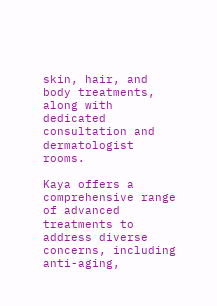skin, hair, and body treatments, along with dedicated consultation and dermatologist rooms.

Kaya offers a comprehensive range of advanced treatments to address diverse concerns, including anti-aging,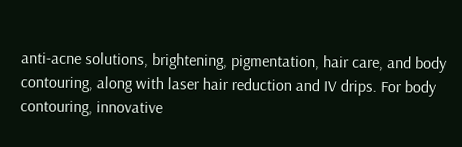anti-acne solutions, brightening, pigmentation, hair care, and body contouring, along with laser hair reduction and IV drips. For body contouring, innovative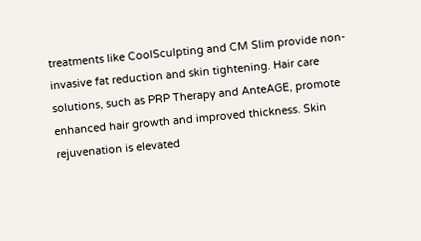treatments like CoolSculpting and CM Slim provide non-invasive fat reduction and skin tightening. Hair care solutions, such as PRP Therapy and AnteAGE, promote enhanced hair growth and improved thickness. Skin rejuvenation is elevated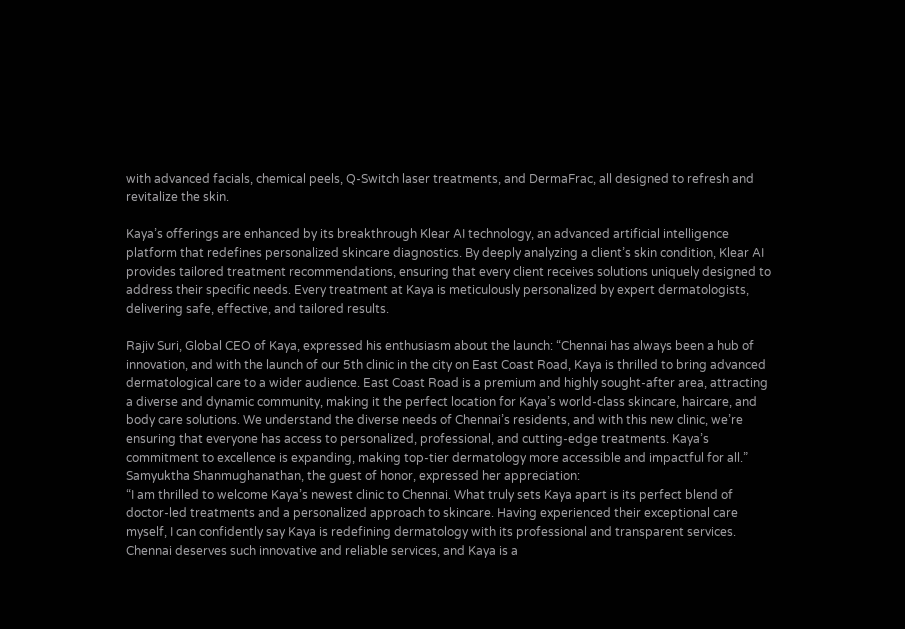with advanced facials, chemical peels, Q-Switch laser treatments, and DermaFrac, all designed to refresh and revitalize the skin.

Kaya’s offerings are enhanced by its breakthrough Klear AI technology, an advanced artificial intelligence platform that redefines personalized skincare diagnostics. By deeply analyzing a client’s skin condition, Klear AI provides tailored treatment recommendations, ensuring that every client receives solutions uniquely designed to address their specific needs. Every treatment at Kaya is meticulously personalized by expert dermatologists, delivering safe, effective, and tailored results.

Rajiv Suri, Global CEO of Kaya, expressed his enthusiasm about the launch: “Chennai has always been a hub of innovation, and with the launch of our 5th clinic in the city on East Coast Road, Kaya is thrilled to bring advanced dermatological care to a wider audience. East Coast Road is a premium and highly sought-after area, attracting a diverse and dynamic community, making it the perfect location for Kaya’s world-class skincare, haircare, and body care solutions. We understand the diverse needs of Chennai’s residents, and with this new clinic, we’re ensuring that everyone has access to personalized, professional, and cutting-edge treatments. Kaya’s commitment to excellence is expanding, making top-tier dermatology more accessible and impactful for all.”
Samyuktha Shanmughanathan, the guest of honor, expressed her appreciation:
“I am thrilled to welcome Kaya’s newest clinic to Chennai. What truly sets Kaya apart is its perfect blend of doctor-led treatments and a personalized approach to skincare. Having experienced their exceptional care myself, I can confidently say Kaya is redefining dermatology with its professional and transparent services. Chennai deserves such innovative and reliable services, and Kaya is a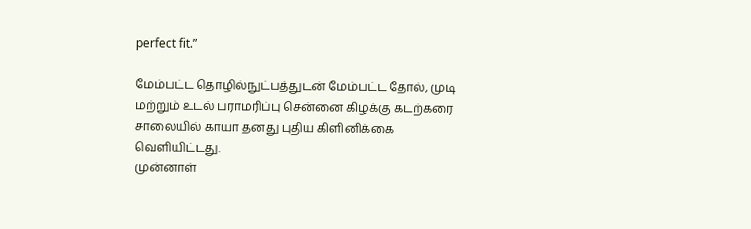perfect fit.”

மேம்பட்ட தொழில்நுட்பத்துடன் மேம்பட்ட தோல், முடி மற்றும் உடல் பராமரிப்பு சென்னை கிழக்கு கடற்கரை சாலையில் காயா தனது புதிய கிளினிக்கை வெளியிட்டது.
முன்னாள்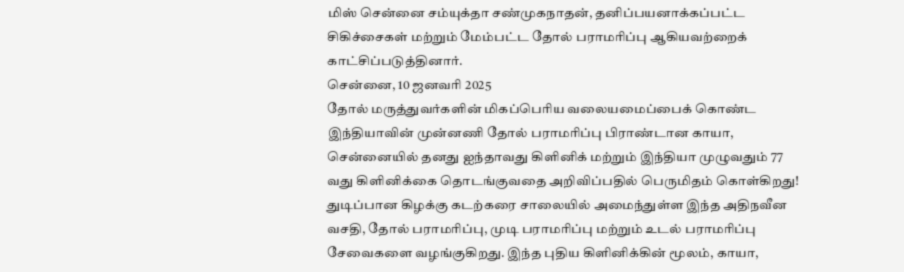மிஸ் சென்னை சம்யுக்தா சண்முகநாதன், தனிப்பயனாக்கப்பட்ட சிகிச்சைகள் மற்றும் மேம்பட்ட தோல் பராமரிப்பு ஆகியவற்றைக் காட்சிப்படுத்தினார்.
சென்னை, 10 ஜனவரி 2025
தோல் மருத்துவர்களின் மிகப்பெரிய வலையமைப்பைக் கொண்ட இந்தியாவின் முன்னணி தோல் பராமரிப்பு பிராண்டான காயா, சென்னையில் தனது ஐந்தாவது கிளினிக் மற்றும் இந்தியா முழுவதும் 77 வது கிளினிக்கை தொடங்குவதை அறிவிப்பதில் பெருமிதம் கொள்கிறது! துடிப்பான கிழக்கு கடற்கரை சாலையில் அமைந்துள்ள இந்த அதிநவீன வசதி, தோல் பராமரிப்பு, முடி பராமரிப்பு மற்றும் உடல் பராமரிப்பு சேவைகளை வழங்குகிறது. இந்த புதிய கிளினிக்கின் மூலம், காயா,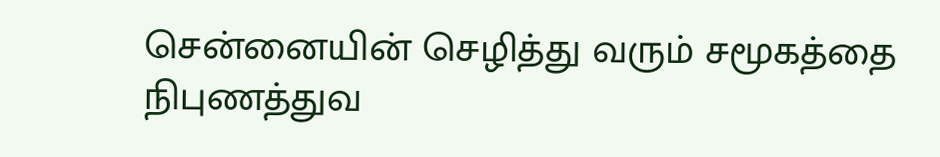சென்னையின் செழித்து வரும் சமூகத்தை நிபுணத்துவ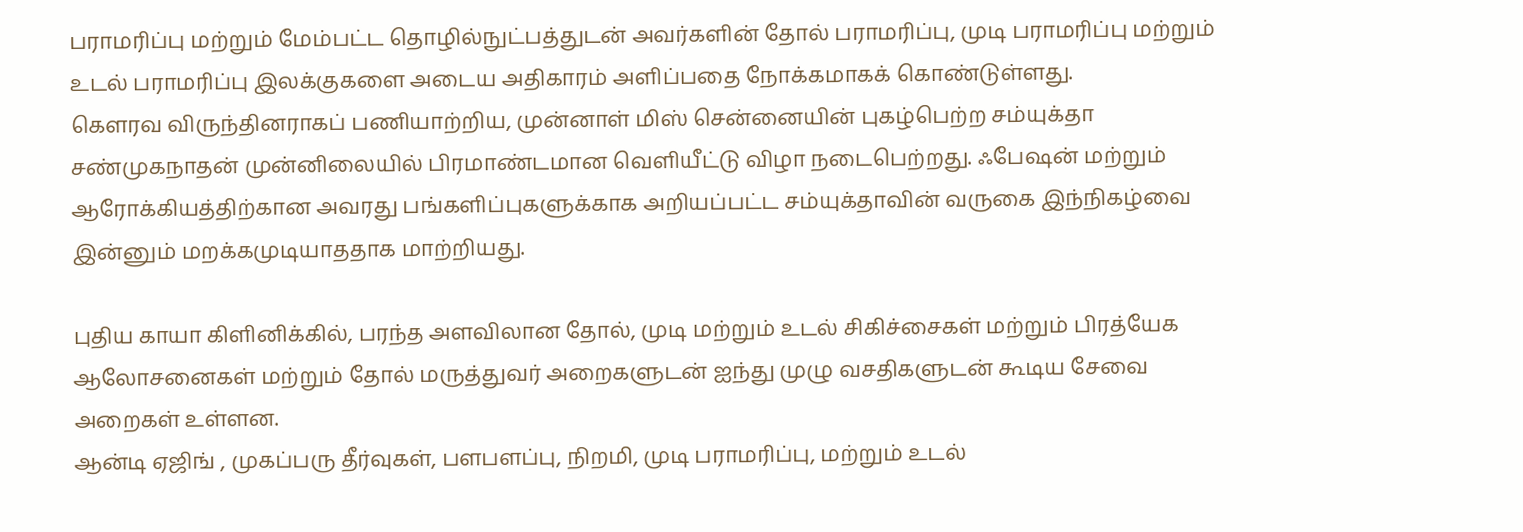பராமரிப்பு மற்றும் மேம்பட்ட தொழில்நுட்பத்துடன் அவர்களின் தோல் பராமரிப்பு, முடி பராமரிப்பு மற்றும் உடல் பராமரிப்பு இலக்குகளை அடைய அதிகாரம் அளிப்பதை நோக்கமாகக் கொண்டுள்ளது.
கெளரவ விருந்தினராகப் பணியாற்றிய, முன்னாள் மிஸ் சென்னையின் புகழ்பெற்ற சம்யுக்தா சண்முகநாதன் முன்னிலையில் பிரமாண்டமான வெளியீட்டு விழா நடைபெற்றது. ஃபேஷன் மற்றும் ஆரோக்கியத்திற்கான அவரது பங்களிப்புகளுக்காக அறியப்பட்ட சம்யுக்தாவின் வருகை இந்நிகழ்வை இன்னும் மறக்கமுடியாததாக மாற்றியது.

புதிய காயா கிளினிக்கில், பரந்த அளவிலான தோல், முடி மற்றும் உடல் சிகிச்சைகள் மற்றும் பிரத்யேக ஆலோசனைகள் மற்றும் தோல் மருத்துவர் அறைகளுடன் ஐந்து முழு வசதிகளுடன் கூடிய சேவை அறைகள் உள்ளன.
ஆன்டி ஏஜிங் , முகப்பரு தீர்வுகள், பளபளப்பு, நிறமி, முடி பராமரிப்பு, மற்றும் உடல்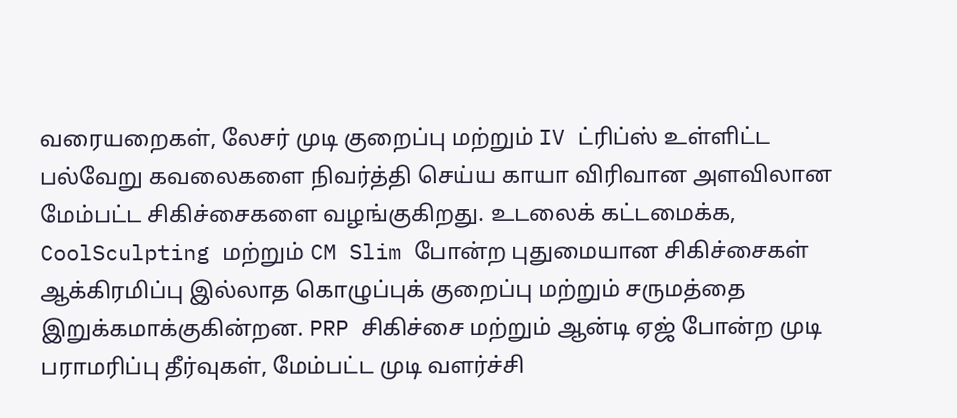வரையறைகள், லேசர் முடி குறைப்பு மற்றும் IV ட்ரிப்ஸ் உள்ளிட்ட பல்வேறு கவலைகளை நிவர்த்தி செய்ய காயா விரிவான அளவிலான மேம்பட்ட சிகிச்சைகளை வழங்குகிறது. உடலைக் கட்டமைக்க, CoolSculpting மற்றும் CM Slim போன்ற புதுமையான சிகிச்சைகள் ஆக்கிரமிப்பு இல்லாத கொழுப்புக் குறைப்பு மற்றும் சருமத்தை இறுக்கமாக்குகின்றன. PRP சிகிச்சை மற்றும் ஆன்டி ஏஜ் போன்ற முடி பராமரிப்பு தீர்வுகள், மேம்பட்ட முடி வளர்ச்சி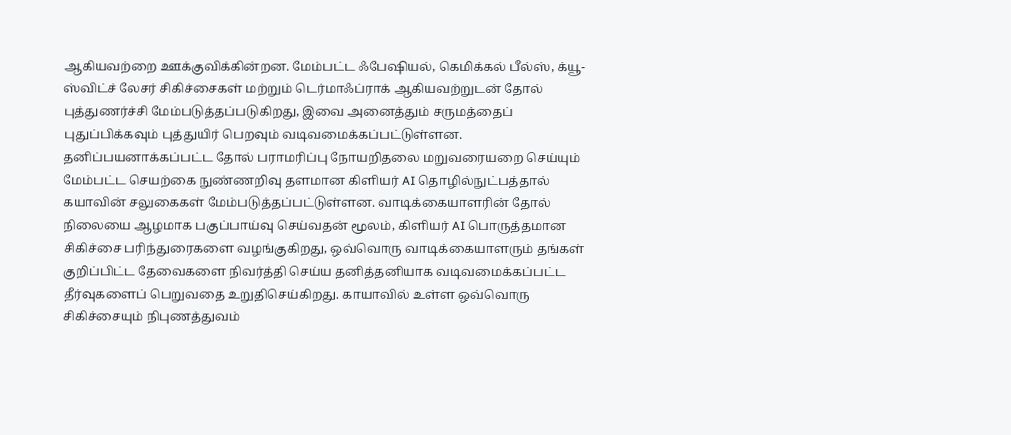ஆகியவற்றை ஊக்குவிக்கின்றன. மேம்பட்ட ஃபேஷியல், கெமிக்கல் பீல்ஸ், க்யூ-ஸ்விட்ச் லேசர் சிகிச்சைகள் மற்றும் டெர்மாஃப்ராக் ஆகியவற்றுடன் தோல் புத்துணர்ச்சி மேம்படுத்தப்படுகிறது, இவை அனைத்தும் சருமத்தைப் புதுப்பிக்கவும் புத்துயிர் பெறவும் வடிவமைக்கப்பட்டுள்ளன.
தனிப்பயனாக்கப்பட்ட தோல் பராமரிப்பு நோயறிதலை மறுவரையறை செய்யும் மேம்பட்ட செயற்கை நுண்ணறிவு தளமான கிளியர் AI தொழில்நுட்பத்தால் கயாவின் சலுகைகள் மேம்படுத்தப்பட்டுள்ளன. வாடிக்கையாளரின் தோல் நிலையை ஆழமாக பகுப்பாய்வு செய்வதன் மூலம், கிளியர் AI பொருத்தமான சிகிச்சை பரிந்துரைகளை வழங்குகிறது, ஒவ்வொரு வாடிக்கையாளரும் தங்கள் குறிப்பிட்ட தேவைகளை நிவர்த்தி செய்ய தனித்தனியாக வடிவமைக்கப்பட்ட தீர்வுகளைப் பெறுவதை உறுதிசெய்கிறது. காயாவில் உள்ள ஒவ்வொரு சிகிச்சையும் நிபுணத்துவம்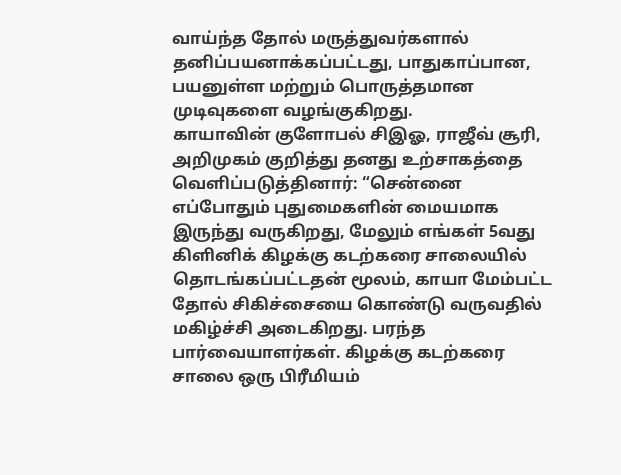வாய்ந்த தோல் மருத்துவர்களால் தனிப்பயனாக்கப்பட்டது, பாதுகாப்பான, பயனுள்ள மற்றும் பொருத்தமான முடிவுகளை வழங்குகிறது.
காயாவின் குளோபல் சிஇஓ, ராஜீவ் சூரி, அறிமுகம் குறித்து தனது உற்சாகத்தை வெளிப்படுத்தினார்: “சென்னை எப்போதும் புதுமைகளின் மையமாக இருந்து வருகிறது, மேலும் எங்கள் 5வது கிளினிக் கிழக்கு கடற்கரை சாலையில் தொடங்கப்பட்டதன் மூலம், காயா மேம்பட்ட தோல் சிகிச்சையை கொண்டு வருவதில் மகிழ்ச்சி அடைகிறது. பரந்த பார்வையாளர்கள். கிழக்கு கடற்கரை சாலை ஒரு பிரீமியம்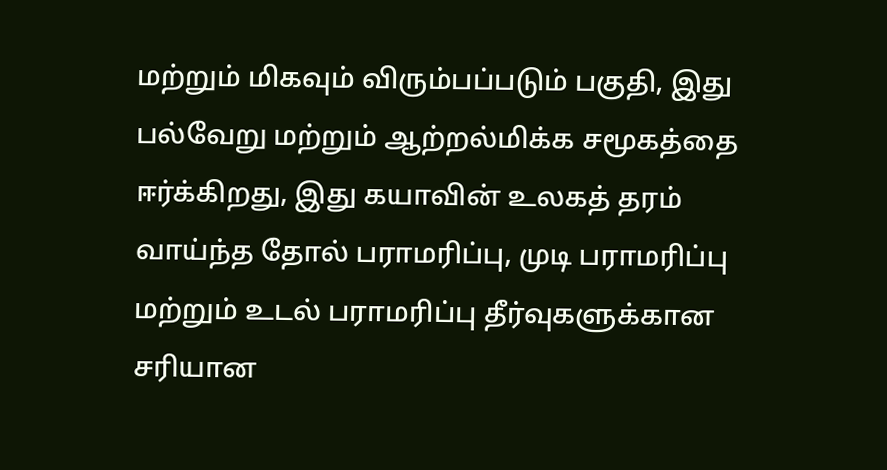மற்றும் மிகவும் விரும்பப்படும் பகுதி, இது பல்வேறு மற்றும் ஆற்றல்மிக்க சமூகத்தை ஈர்க்கிறது, இது கயாவின் உலகத் தரம் வாய்ந்த தோல் பராமரிப்பு, முடி பராமரிப்பு மற்றும் உடல் பராமரிப்பு தீர்வுகளுக்கான சரியான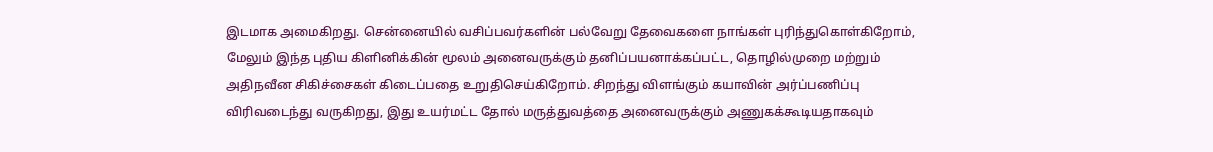இடமாக அமைகிறது. சென்னையில் வசிப்பவர்களின் பல்வேறு தேவைகளை நாங்கள் புரிந்துகொள்கிறோம், மேலும் இந்த புதிய கிளினிக்கின் மூலம் அனைவருக்கும் தனிப்பயனாக்கப்பட்ட, தொழில்முறை மற்றும் அதிநவீன சிகிச்சைகள் கிடைப்பதை உறுதிசெய்கிறோம். சிறந்து விளங்கும் கயாவின் அர்ப்பணிப்பு விரிவடைந்து வருகிறது, இது உயர்மட்ட தோல் மருத்துவத்தை அனைவருக்கும் அணுகக்கூடியதாகவும்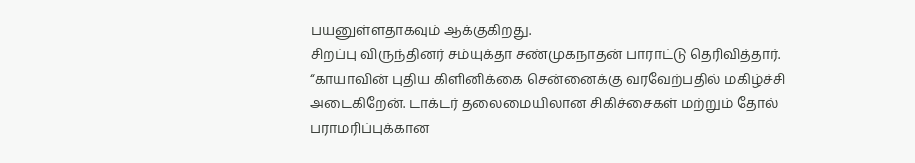பயனுள்ளதாகவும் ஆக்குகிறது.
சிறப்பு விருந்தினர் சம்யுக்தா சண்முகநாதன் பாராட்டு தெரிவித்தார்.
“காயாவின் புதிய கிளினிக்கை சென்னைக்கு வரவேற்பதில் மகிழ்ச்சி அடைகிறேன். டாக்டர் தலைமையிலான சிகிச்சைகள் மற்றும் தோல் பராமரிப்புக்கான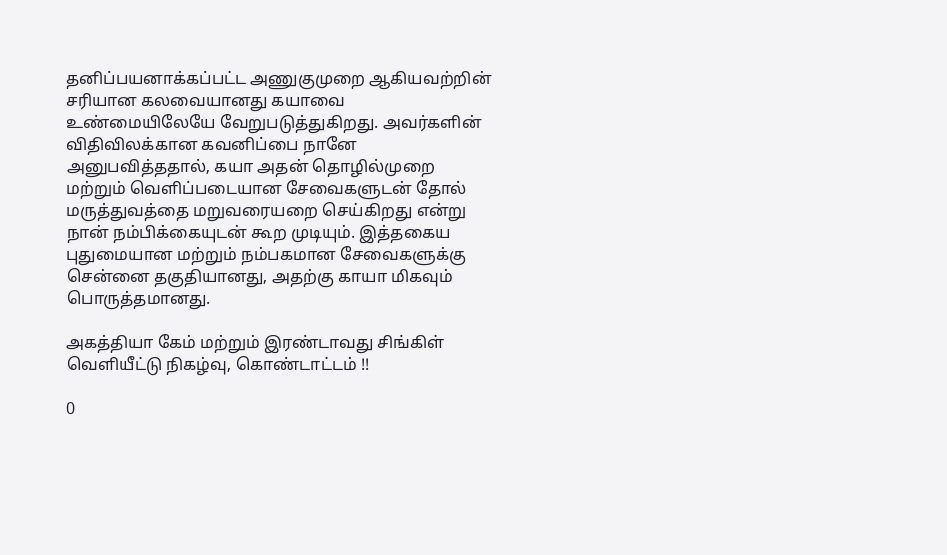தனிப்பயனாக்கப்பட்ட அணுகுமுறை ஆகியவற்றின் சரியான கலவையானது கயாவை உண்மையிலேயே வேறுபடுத்துகிறது. அவர்களின் விதிவிலக்கான கவனிப்பை நானே அனுபவித்ததால், கயா அதன் தொழில்முறை மற்றும் வெளிப்படையான சேவைகளுடன் தோல் மருத்துவத்தை மறுவரையறை செய்கிறது என்று நான் நம்பிக்கையுடன் கூற முடியும். இத்தகைய புதுமையான மற்றும் நம்பகமான சேவைகளுக்கு சென்னை தகுதியானது, அதற்கு காயா மிகவும் பொருத்தமானது.

அகத்தியா கேம் மற்றும் இரண்டாவது சிங்கிள் வெளியீட்டு நிகழ்வு, கொண்டாட்டம் !!

0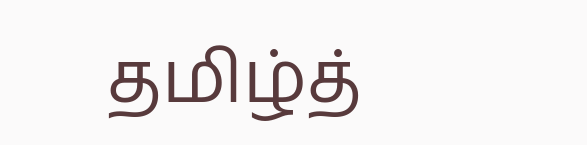தமிழ்த்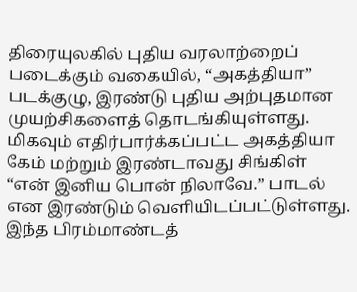திரையுலகில் புதிய வரலாற்றைப் படைக்கும் வகையில், “அகத்தியா” படக்குழு, இரண்டு புதிய அற்புதமான முயற்சிகளைத் தொடங்கியுள்ளது. மிகவும் எதிர்பார்க்கப்பட்ட அகத்தியா கேம் மற்றும் இரண்டாவது சிங்கிள் “என் இனிய பொன் நிலாவே.” பாடல் என இரண்டும் வெளியிடப்பட்டுள்ளது. இந்த பிரம்மாண்டத்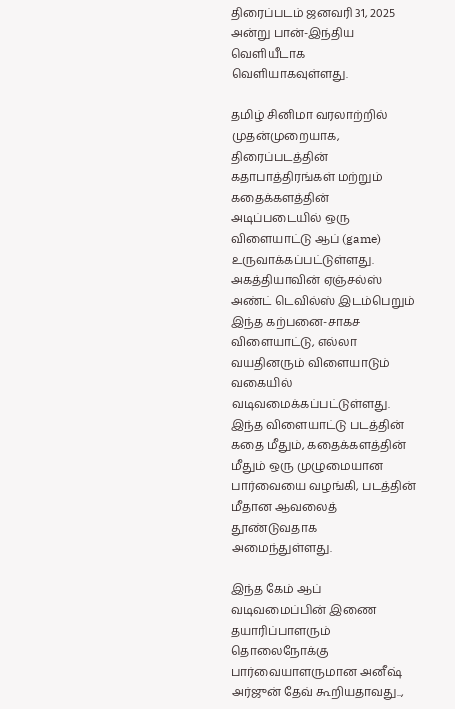திரைப்படம் ஜனவரி 31, 2025 அன்று பான்-இந்திய வெளியீடாக வெளியாகவுள்ளது.

தமிழ் சினிமா வரலாற்றில் முதன்முறையாக, திரைப்படத்தின் கதாபாத்திரங்கள் மற்றும் கதைக்களத்தின் அடிப்படையில் ஒரு விளையாட்டு ஆப் (game) உருவாக்கப்பட்டுள்ளது. அகத்தியாவின் ஏஞ்சல்ஸ் அண்ட் டெவில்ஸ் இடம்பெறும் இந்த கற்பனை-சாகச விளையாட்டு, எல்லா வயதினரும் விளையாடும் வகையில் வடிவமைக்கப்பட்டுள்ளது. இந்த விளையாட்டு படத்தின் கதை மீதும், கதைக்களத்தின் மீதும் ஒரு முழுமையான பார்வையை வழங்கி, படத்தின் மீதான ஆவலைத் தூண்டுவதாக அமைந்துள்ளது.

இந்த கேம் ஆப் வடிவமைப்பின் இணை தயாரிப்பாளரும் தொலைநோக்கு பார்வையாளருமான அனீஷ் அர்ஜுன் தேவ் கூறியதாவது..,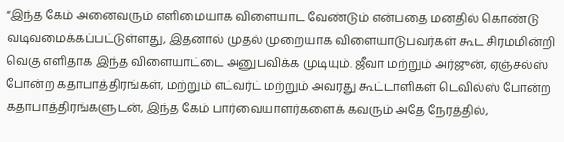“இந்த கேம் அனைவரும் எளிமையாக விளையாட வேண்டும் என்பதை மனதில் கொண்டு வடிவமைக்கப்பட்டுள்ளது, இதனால் முதல் முறையாக விளையாடுபவர்கள் கூட சிரமமின்றி வெகு எளிதாக இந்த விளையாட்டை அனுபவிக்க முடியும். ஜீவா மற்றும் அர்ஜுன், ஏஞ்சல்ஸ் போன்ற கதாபாத்திரங்கள், மற்றும் எட்வர்ட் மற்றும் அவரது கூட்டாளிகள் டெவில்ஸ் போன்ற கதாபாத்திரங்களுடன், இந்த கேம் பார்வையாளர்களைக் கவரும் அதே நேரத்தில்,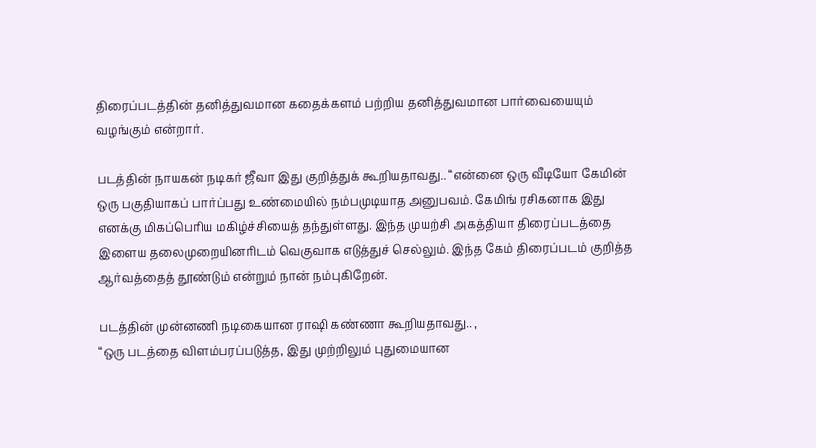திரைப்படத்தின் தனித்துவமான கதைக்களம் பற்றிய தனித்துவமான பார்வையையும் வழங்கும் என்றார்.

படத்தின் நாயகன் நடிகர் ஜீவா இது குறித்துக் கூறியதாவது.. “என்னை ஒரு வீடியோ கேமின் ஒரு பகுதியாகப் பார்ப்பது உண்மையில் நம்பமுடியாத அனுபவம். கேமிங் ரசிகனாக இது எனக்கு மிகப்பெரிய மகிழ்ச்சியைத் தந்துள்ளது. இந்த முயற்சி அகத்தியா திரைப்படத்தை இளைய தலைமுறையினரிடம் வெகுவாக எடுத்துச் செல்லும். இந்த கேம் திரைப்படம் குறித்த ஆர்வத்தைத் தூண்டும் என்றும் நான் நம்புகிறேன்.

படத்தின் முன்னணி நடிகையான ராஷி கண்ணா கூறியதாவது.. ,
“ஒரு படத்தை விளம்பரப்படுத்த, இது முற்றிலும் புதுமையான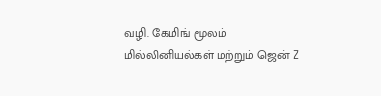வழி. கேமிங் மூலம் மில்லினியல்கள் மற்றும் ஜென் Z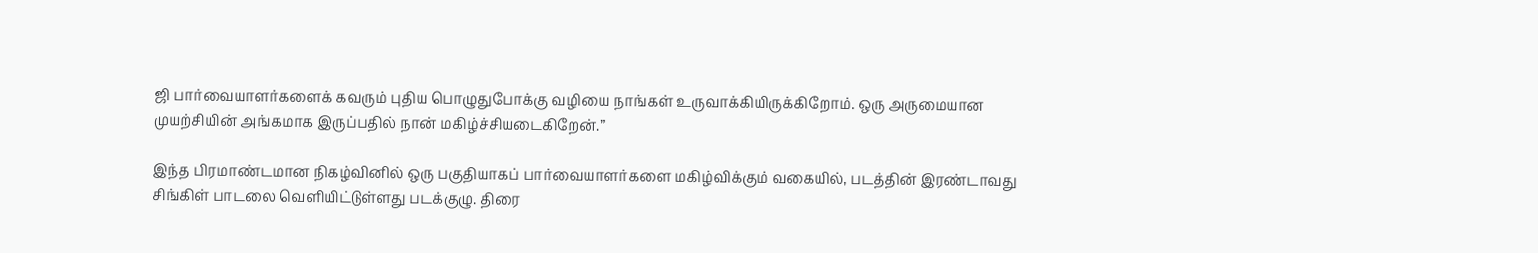ஜி பார்வையாளர்களைக் கவரும் புதிய பொழுதுபோக்கு வழியை நாங்கள் உருவாக்கியிருக்கிறோம். ஒரு அருமையான முயற்சியின் அங்கமாக இருப்பதில் நான் மகிழ்ச்சியடைகிறேன்.”

இந்த பிரமாண்டமான நிகழ்வினில் ஒரு பகுதியாகப் பார்வையாளர்களை மகிழ்விக்கும் வகையில், படத்தின் இரண்டாவது சிங்கிள் பாடலை வெளியிட்டுள்ளது படக்குழு. திரை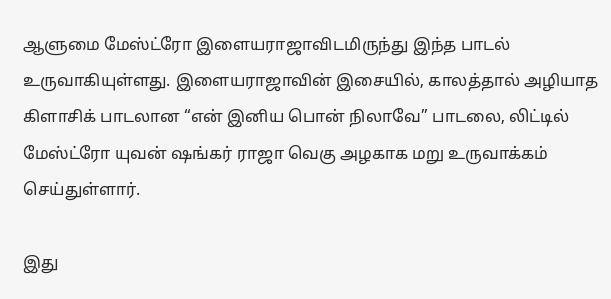ஆளுமை மேஸ்ட்ரோ இளையராஜாவிடமிருந்து இந்த பாடல் உருவாகியுள்ளது. இளையராஜாவின் இசையில், காலத்தால் அழியாத கிளாசிக் பாடலான “என் இனிய பொன் நிலாவே” பாடலை, லிட்டில் மேஸ்ட்ரோ யுவன் ஷங்கர் ராஜா வெகு அழகாக மறு உருவாக்கம் செய்துள்ளார்.

இது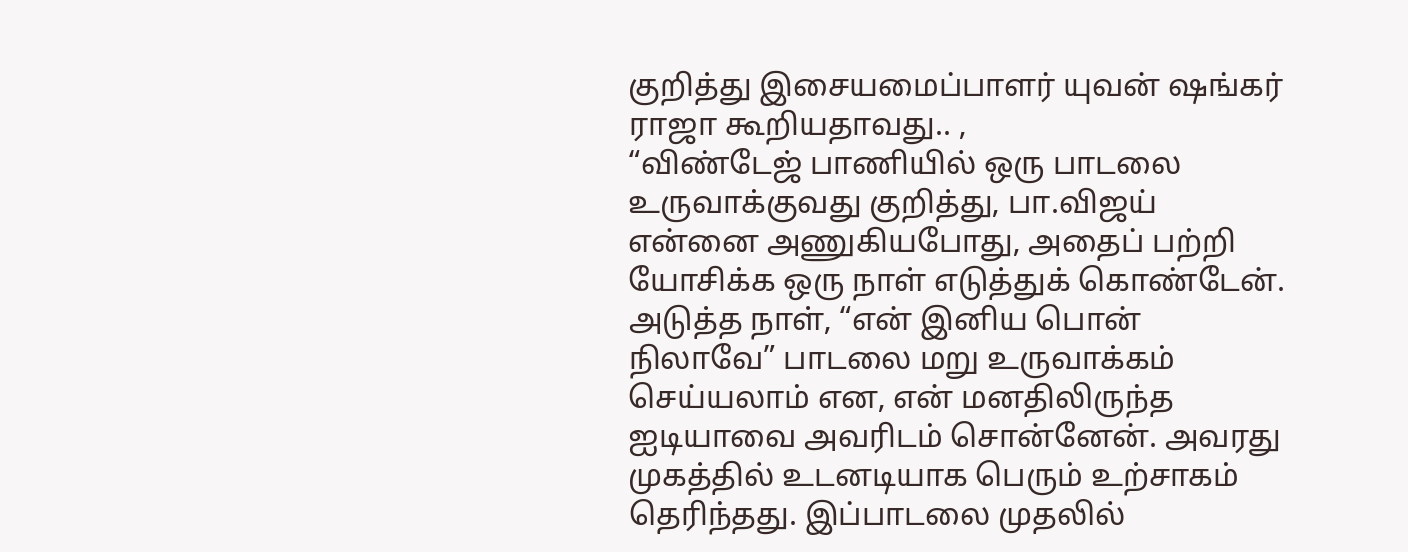குறித்து இசையமைப்பாளர் யுவன் ஷங்கர் ராஜா கூறியதாவது.. ,
“விண்டேஜ் பாணியில் ஒரு பாடலை உருவாக்குவது குறித்து, பா.விஜய் என்னை அணுகியபோது, அதைப் பற்றி யோசிக்க ஒரு நாள் எடுத்துக் கொண்டேன். அடுத்த நாள், “என் இனிய பொன் நிலாவே” பாடலை மறு உருவாக்கம் செய்யலாம் என, என் மனதிலிருந்த ஐடியாவை அவரிடம் சொன்னேன். அவரது முகத்தில் உடனடியாக பெரும் உற்சாகம் தெரிந்தது. இப்பாடலை முதலில்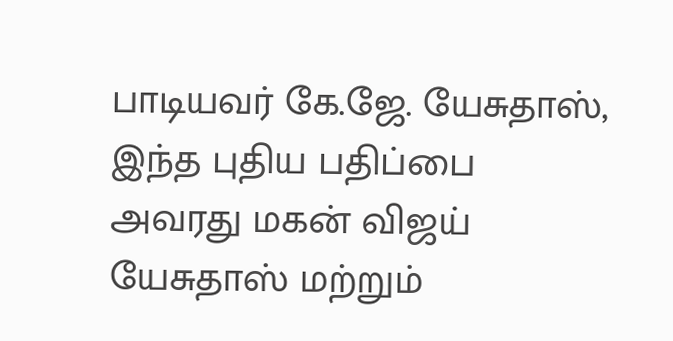பாடியவர் கே.ஜே. யேசுதாஸ், இந்த புதிய பதிப்பை அவரது மகன் விஜய் யேசுதாஸ் மற்றும்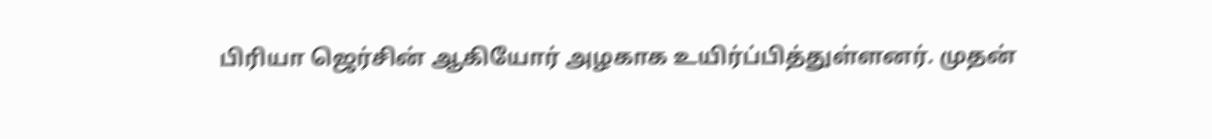பிரியா ஜெர்சின் ஆகியோர் அழகாக உயிர்ப்பித்துள்ளனர். முதன்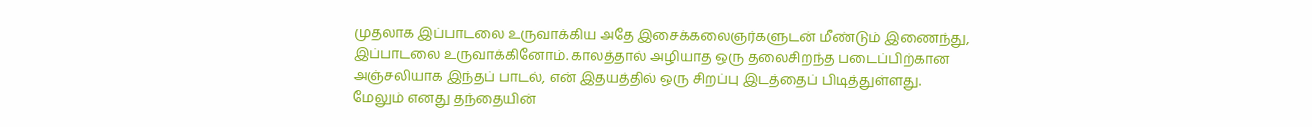முதலாக இப்பாடலை உருவாக்கிய அதே இசைக்கலைஞர்களுடன் மீண்டும் இணைந்து, இப்பாடலை உருவாக்கினோம். காலத்தால் அழியாத ஒரு தலைசிறந்த படைப்பிற்கான அஞ்சலியாக இந்தப் பாடல், என் இதயத்தில் ஒரு சிறப்பு இடத்தைப் பிடித்துள்ளது. மேலும் எனது தந்தையின்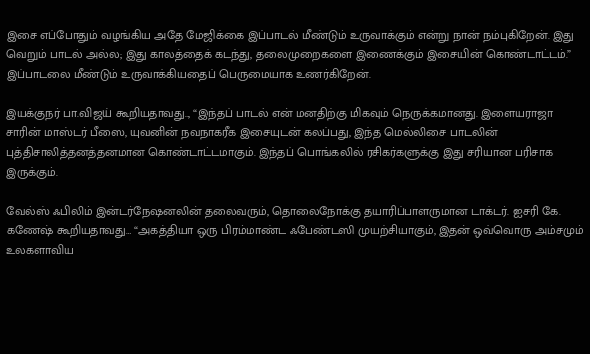இசை எப்போதும் வழங்கிய அதே மேஜிக்கை இப்பாடல் மீண்டும் உருவாக்கும் என்று நான் நம்புகிறேன். இது வெறும் பாடல் அல்ல; இது காலத்தைக் கடந்து, தலைமுறைகளை இணைக்கும் இசையின் கொண்டாட்டம்.” இப்பாடலை மீண்டும் உருவாக்கியதைப் பெருமையாக உணர்கிறேன்.

இயக்குநர் பா.விஜய் கூறியதாவது.., “இந்தப் பாடல் என் மனதிற்கு மிகவும் நெருக்கமானது. இளையராஜா சாரின் மாஸ்டர் பீஸை, யுவனின் நவநாகரீக இசையுடன் கலப்பது, இந்த மெல்லிசை பாடலின் புத்திசாலித்தனத்தனமான கொண்டாட்டமாகும். இந்தப் பொங்கலில் ரசிகர்களுக்கு இது சரியான பரிசாக இருக்கும்.

வேல்ஸ் ஃபிலிம் இன்டர்நேஷனலின் தலைவரும், தொலைநோக்கு தயாரிப்பாளருமான டாக்டர். ஐசரி கே. கணேஷ் கூறியதாவது… “அகத்தியா ஒரு பிரம்மாண்ட ஃபேண்டஸி முயற்சியாகும், இதன் ஒவ்வொரு அம்சமும் உலகளாவிய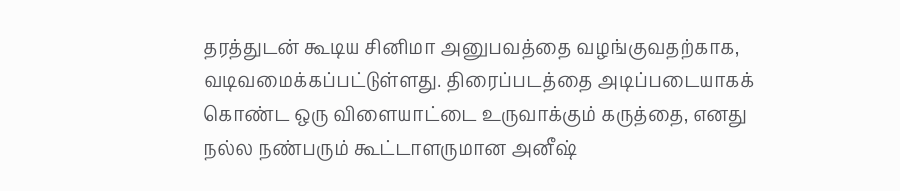தரத்துடன் கூடிய சினிமா அனுபவத்தை வழங்குவதற்காக, வடிவமைக்கப்பட்டுள்ளது. திரைப்படத்தை அடிப்படையாகக் கொண்ட ஒரு விளையாட்டை உருவாக்கும் கருத்தை, எனது நல்ல நண்பரும் கூட்டாளருமான அனீஷ்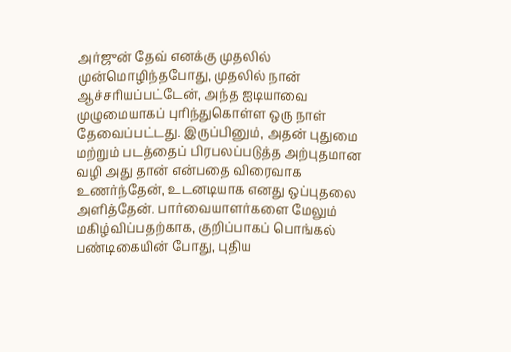அர்ஜுன் தேவ் எனக்கு முதலில் முன்மொழிந்தபோது, முதலில் நான் ஆச்சரியப்பட்டேன், அந்த ஐடியாவை முழுமையாகப் புரிந்துகொள்ள ஒரு நாள் தேவைப்பட்டது. இருப்பினும், அதன் புதுமை மற்றும் படத்தைப் பிரபலப்படுத்த அற்புதமான வழி அது தான் என்பதை விரைவாக உணர்ந்தேன், உடனடியாக எனது ஒப்புதலை அளித்தேன். பார்வையாளர்களை மேலும் மகிழ்விப்பதற்காக, குறிப்பாகப் பொங்கல் பண்டிகையின் போது, புதிய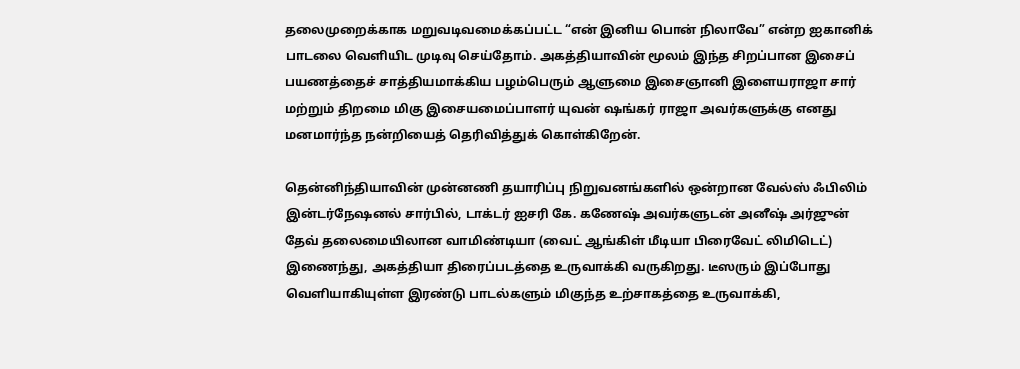தலைமுறைக்காக மறுவடிவமைக்கப்பட்ட “என் இனிய பொன் நிலாவே” என்ற ஐகானிக் பாடலை வெளியிட முடிவு செய்தோம். அகத்தியாவின் மூலம் இந்த சிறப்பான இசைப் பயணத்தைச் சாத்தியமாக்கிய பழம்பெரும் ஆளுமை இசைஞானி இளையராஜா சார் மற்றும் திறமை மிகு இசையமைப்பாளர் யுவன் ஷங்கர் ராஜா அவர்களுக்கு எனது மனமார்ந்த நன்றியைத் தெரிவித்துக் கொள்கிறேன்.

தென்னிந்தியாவின் முன்னணி தயாரிப்பு நிறுவனங்களில் ஒன்றான வேல்ஸ் ஃபிலிம் இன்டர்நேஷனல் சார்பில், டாக்டர் ஐசரி கே. கணேஷ் அவர்களுடன் அனீஷ் அர்ஜுன் தேவ் தலைமையிலான வாமிண்டியா (வைட் ஆங்கிள் மீடியா பிரைவேட் லிமிடெட்) இணைந்து, அகத்தியா திரைப்படத்தை உருவாக்கி வருகிறது. டீஸரும் இப்போது வெளியாகியுள்ள இரண்டு பாடல்களும் மிகுந்த உற்சாகத்தை உருவாக்கி,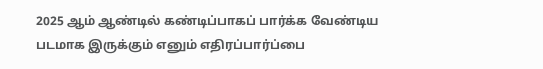2025 ஆம் ஆண்டில் கண்டிப்பாகப் பார்க்க வேண்டிய படமாக இருக்கும் எனும் எதிரப்பார்ப்பை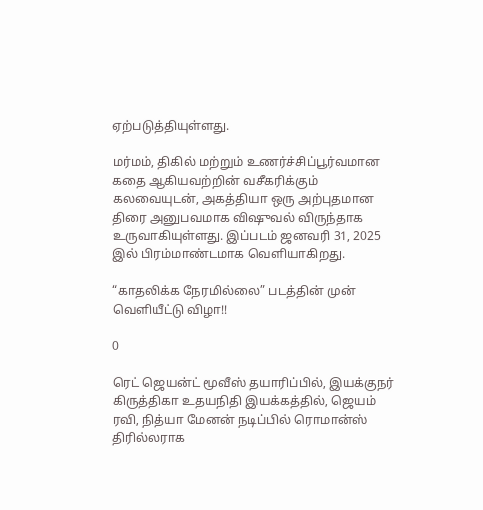ஏற்படுத்தியுள்ளது.

மர்மம், திகில் மற்றும் உணர்ச்சிப்பூர்வமான கதை ஆகியவற்றின் வசீகரிக்கும் கலவையுடன், அகத்தியா ஒரு அற்புதமான திரை அனுபவமாக விஷுவல் விருந்தாக உருவாகியுள்ளது. இப்படம் ஜனவரி 31, 2025 இல் பிரம்மாண்டமாக வெளியாகிறது.

“காதலிக்க நேரமில்லை” படத்தின் முன் வெளியீட்டு விழா!!

0

ரெட் ஜெயன்ட் மூவீஸ் தயாரிப்பில், இயக்குநர் கிருத்திகா உதயநிதி இயக்கத்தில், ஜெயம் ரவி, நித்யா மேனன் நடிப்பில் ரொமான்ஸ் திரில்லராக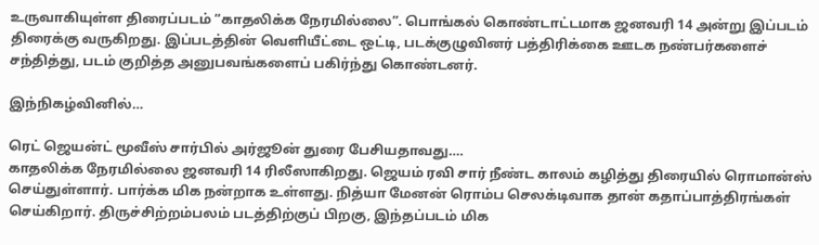உருவாகியுள்ள திரைப்படம் “காதலிக்க நேரமில்லை”. பொங்கல் கொண்டாட்டமாக ஜனவரி 14 அன்று இப்படம் திரைக்கு வருகிறது. இப்படத்தின் வெளியீட்டை ஒட்டி, படக்குழுவினர் பத்திரிக்கை ஊடக நண்பர்களைச் சந்தித்து, படம் குறித்த அனுபவங்களைப் பகிர்ந்து கொண்டனர்.

இந்நிகழ்வினில்…

ரெட் ஜெயன்ட் மூவீஸ் சார்பில் அர்ஜூன் துரை பேசியதாவது….
காதலிக்க நேரமில்லை ஜனவரி 14 ரிலீஸாகிறது. ஜெயம் ரவி சார் நீண்ட காலம் கழித்து திரையில் ரொமான்ஸ் செய்துள்ளார். பார்க்க மிக நன்றாக உள்ளது. நித்யா மேனன் ரொம்ப செலக்டிவாக தான் கதாப்பாத்திரங்கள் செய்கிறார். திருச்சிற்றம்பலம் படத்திற்குப் பிறகு, இந்தப்படம் மிக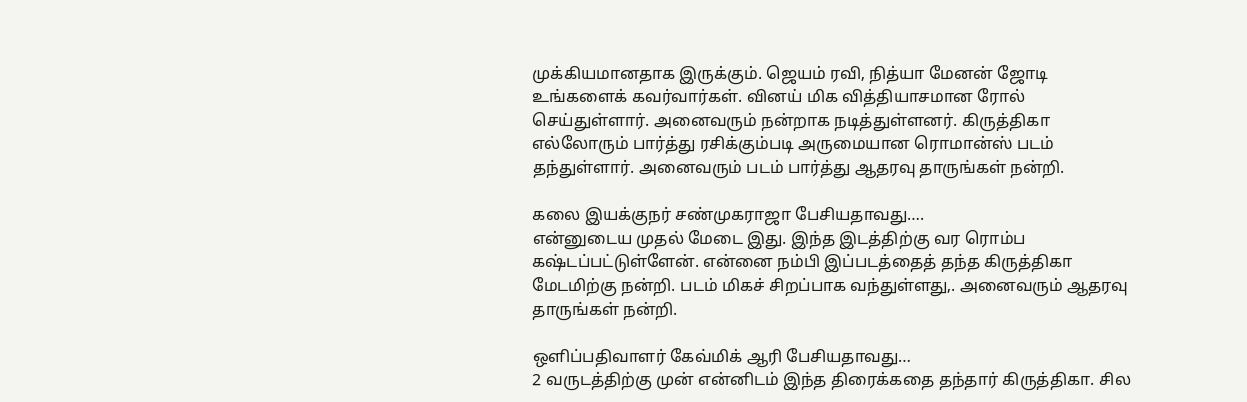முக்கியமானதாக இருக்கும். ஜெயம் ரவி, நித்யா மேனன் ஜோடி உங்களைக் கவர்வார்கள். வினய் மிக வித்தியாசமான ரோல் செய்துள்ளார். அனைவரும் நன்றாக நடித்துள்ளனர். கிருத்திகா எல்லோரும் பார்த்து ரசிக்கும்படி அருமையான ரொமான்ஸ் படம் தந்துள்ளார். அனைவரும் படம் பார்த்து ஆதரவு தாருங்கள் நன்றி.

கலை இயக்குநர் சண்முகராஜா பேசியதாவது….
என்னுடைய முதல் மேடை இது. இந்த இடத்திற்கு வர ரொம்ப கஷ்டப்பட்டுள்ளேன். என்னை நம்பி இப்படத்தைத் தந்த கிருத்திகா மேடமிற்கு நன்றி. படம் மிகச் சிறப்பாக வந்துள்ளது,. அனைவரும் ஆதரவு தாருங்கள் நன்றி.

ஒளிப்பதிவாளர் கேவ்மிக் ஆரி பேசியதாவது…
2 வருடத்திற்கு முன் என்னிடம் இந்த திரைக்கதை தந்தார் கிருத்திகா. சில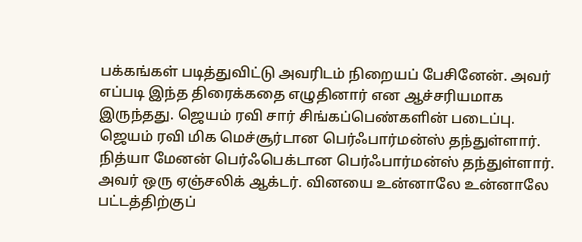பக்கங்கள் படித்துவிட்டு அவரிடம் நிறையப் பேசினேன். அவர் எப்படி இந்த திரைக்கதை எழுதினார் என ஆச்சரியமாக இருந்தது. ஜெயம் ரவி சார் சிங்கப்பெண்களின் படைப்பு. ஜெயம் ரவி மிக மெச்சூர்டான பெர்ஃபார்மன்ஸ் தந்துள்ளார். நித்யா மேனன் பெர்ஃபெக்டான பெர்ஃபார்மன்ஸ் தந்துள்ளார். அவர் ஒரு ஏஞ்சலிக் ஆக்டர். வினயை உன்னாலே உன்னாலே பட்டத்திற்குப்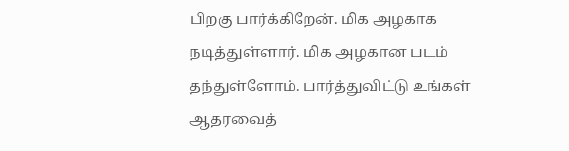பிறகு பார்க்கிறேன். மிக அழகாக நடித்துள்ளார். மிக அழகான படம் தந்துள்ளோம். பார்த்துவிட்டு உங்கள் ஆதரவைத்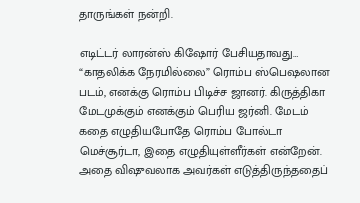தாருங்கள் நன்றி.

எடிட்டர் லாரன்ஸ் கிஷோர் பேசியதாவது…
“காதலிக்க நேரமில்லை” ரொம்ப ஸ்பெஷலான படம், எனக்கு ரொம்ப பிடிச்ச ஜானர். கிருத்திகா மேடமுக்கும் எனக்கும் பெரிய ஜர்னி. மேடம் கதை எழுதியபோதே ரொம்ப போல்டா மெச்சூர்டா, இதை எழுதியுள்ளீர்கள் என்றேன். அதை விஷுவலாக அவர்கள் எடுத்திருந்ததைப்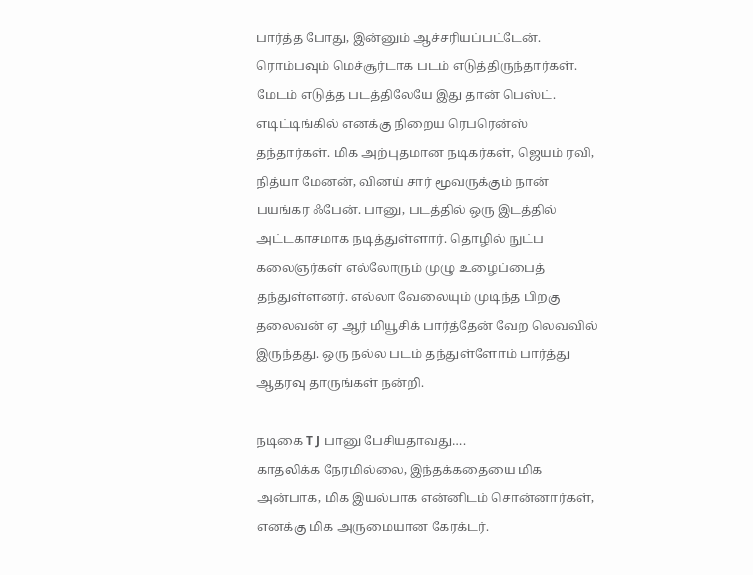பார்த்த போது, இன்னும் ஆச்சரியப்பட்டேன். ரொம்பவும் மெச்சூர்டாக படம் எடுத்திருந்தார்கள். மேடம் எடுத்த படத்திலேயே இது தான் பெஸ்ட். எடிட்டிங்கில் எனக்கு நிறைய ரெபரென்ஸ் தந்தார்கள். மிக அற்புதமான நடிகர்கள், ஜெயம் ரவி, நித்யா மேனன், வினய் சார் மூவருக்கும் நான் பயங்கர ஃபேன். பானு, படத்தில் ஒரு இடத்தில் அட்டகாசமாக நடித்துள்ளார். தொழில் நுட்ப கலைஞர்கள் எல்லோரும் முழு உழைப்பைத் தந்துள்ளனர். எல்லா வேலையும் முடிந்த பிறகு தலைவன் ஏ ஆர் மியூசிக் பார்த்தேன் வேற லெவவில் இருந்தது. ஒரு நல்ல படம் தந்துள்ளோம் பார்த்து ஆதரவு தாருங்கள் நன்றி.

நடிகை T J பானு பேசியதாவது….
காதலிக்க நேரமில்லை, இந்தக்கதையை மிக அன்பாக, மிக இயல்பாக என்னிடம் சொன்னார்கள், எனக்கு மிக அருமையான கேரக்டர்.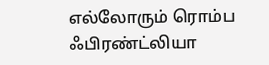எல்லோரும் ரொம்ப ஃபிரண்ட்லியா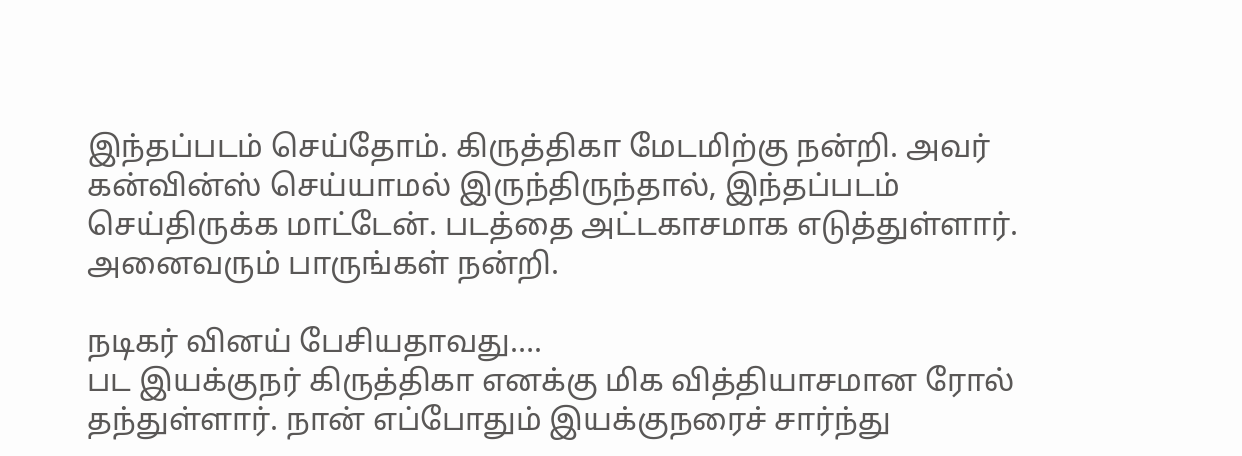இந்தப்படம் செய்தோம். கிருத்திகா மேடமிற்கு நன்றி. அவர் கன்வின்ஸ் செய்யாமல் இருந்திருந்தால், இந்தப்படம் செய்திருக்க மாட்டேன். படத்தை அட்டகாசமாக எடுத்துள்ளார். அனைவரும் பாருங்கள் நன்றி.

நடிகர் வினய் பேசியதாவது….
பட இயக்குநர் கிருத்திகா எனக்கு மிக வித்தியாசமான ரோல் தந்துள்ளார். நான் எப்போதும் இயக்குநரைச் சார்ந்து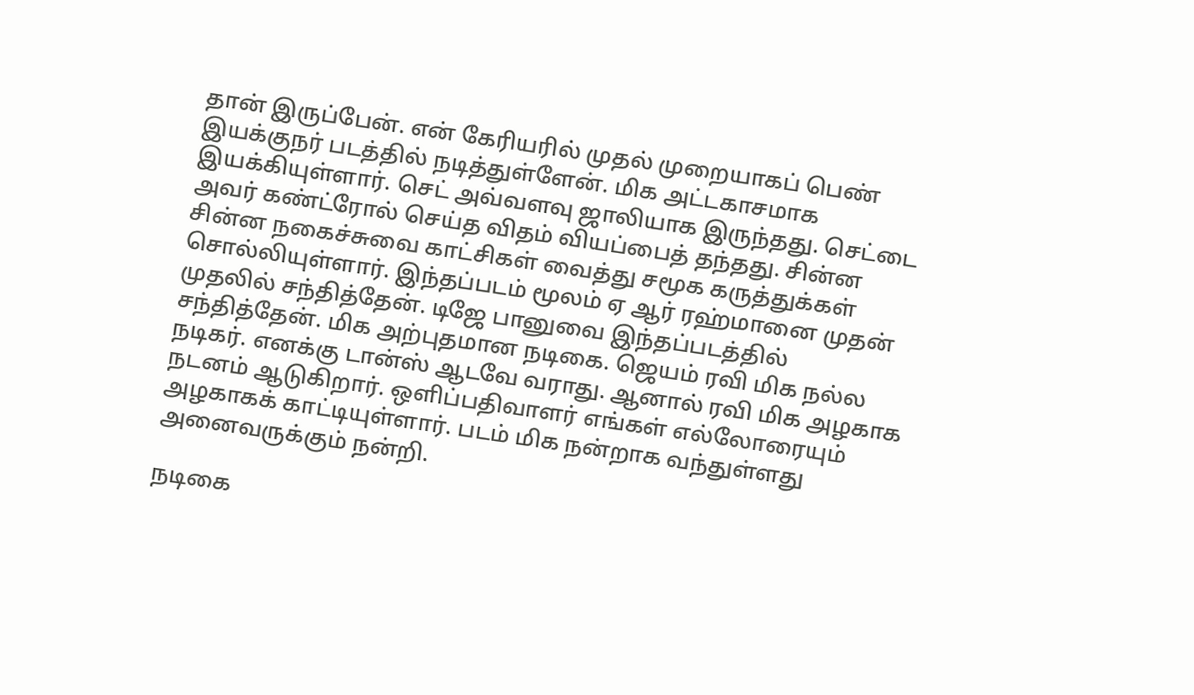தான் இருப்பேன். என் கேரியரில் முதல் முறையாகப் பெண் இயக்குநர் படத்தில் நடித்துள்ளேன். மிக அட்டகாசமாக இயக்கியுள்ளார். செட் அவ்வளவு ஜாலியாக இருந்தது. செட்டை அவர் கண்ட்ரோல் செய்த விதம் வியப்பைத் தந்தது. சின்ன சின்ன நகைச்சுவை காட்சிகள் வைத்து சமூக கருத்துக்கள் சொல்லியுள்ளார். இந்தப்படம் மூலம் ஏ ஆர் ரஹ்மானை முதன் முதலில் சந்தித்தேன். டிஜே பானுவை இந்தப்படத்தில் சந்தித்தேன். மிக அற்புதமான நடிகை. ஜெயம் ரவி மிக நல்ல நடிகர். எனக்கு டான்ஸ் ஆடவே வராது. ஆனால் ரவி மிக அழகாக நடனம் ஆடுகிறார். ஒளிப்பதிவாளர் எங்கள் எல்லோரையும் அழகாகக் காட்டியுள்ளார். படம் மிக நன்றாக வந்துள்ளது அனைவருக்கும் நன்றி.

நடிகை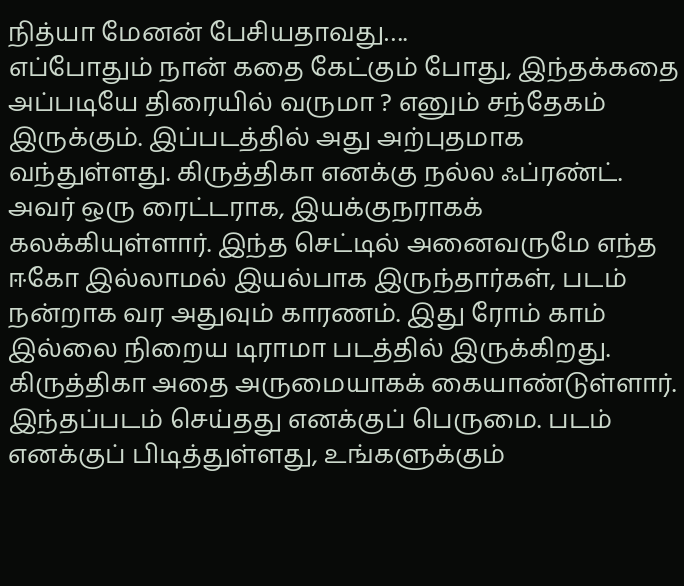நித்யா மேனன் பேசியதாவது….
எப்போதும் நான் கதை கேட்கும் போது, இந்தக்கதை அப்படியே திரையில் வருமா ? எனும் சந்தேகம் இருக்கும். இப்படத்தில் அது அற்புதமாக வந்துள்ளது. கிருத்திகா எனக்கு நல்ல ஃப்ரண்ட். அவர் ஒரு ரைட்டராக, இயக்குநராகக் கலக்கியுள்ளார். இந்த செட்டில் அனைவருமே எந்த ஈகோ இல்லாமல் இயல்பாக இருந்தார்கள், படம் நன்றாக வர அதுவும் காரணம். இது ரோம் காம் இல்லை நிறைய டிராமா படத்தில் இருக்கிறது. கிருத்திகா அதை அருமையாகக் கையாண்டுள்ளார். இந்தப்படம் செய்தது எனக்குப் பெருமை. படம் எனக்குப் பிடித்துள்ளது, உங்களுக்கும்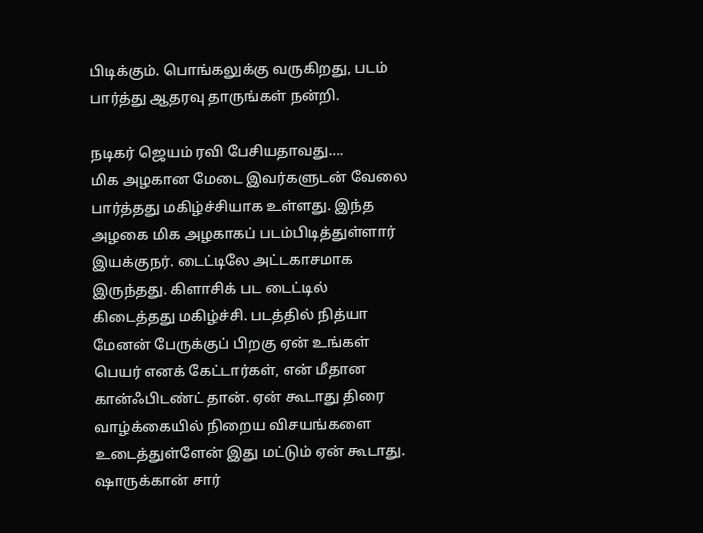பிடிக்கும். பொங்கலுக்கு வருகிறது, படம் பார்த்து ஆதரவு தாருங்கள் நன்றி.

நடிகர் ஜெயம் ரவி பேசியதாவது….
மிக அழகான மேடை இவர்களுடன் வேலை பார்த்தது மகிழ்ச்சியாக உள்ளது. இந்த அழகை மிக அழகாகப் படம்பிடித்துள்ளார் இயக்குநர். டைட்டிலே அட்டகாசமாக இருந்தது. கிளாசிக் பட டைட்டில் கிடைத்தது மகிழ்ச்சி. படத்தில் நித்யா மேனன் பேருக்குப் பிறகு ஏன் உங்கள் பெயர் எனக் கேட்டார்கள், என் மீதான கான்ஃபிடண்ட் தான். ஏன் கூடாது திரை வாழ்க்கையில் நிறைய விசயங்களை உடைத்துள்ளேன் இது மட்டும் ஏன் கூடாது. ஷாருக்கான் சார்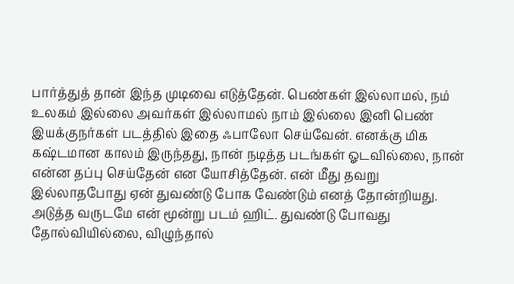பார்த்துத் தான் இந்த முடிவை எடுத்தேன். பெண்கள் இல்லாமல், நம் உலகம் இல்லை அவர்கள் இல்லாமல் நாம் இல்லை இனி பெண் இயக்குநர்கள் படத்தில் இதை ஃபாலோ செய்வேன். எனக்கு மிக கஷ்டமான காலம் இருந்தது, நான் நடித்த படங்கள் ஓடவில்லை, நான் என்ன தப்பு செய்தேன் என யோசித்தேன். என் மீது தவறு இல்லாதபோது ஏன் துவண்டு போக வேண்டும் எனத் தோன்றியது. அடுத்த வருடமே என் மூன்று படம் ஹிட். துவண்டு போவது தோல்வியில்லை, விழுந்தால்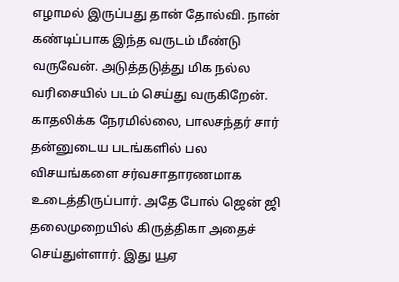எழாமல் இருப்பது தான் தோல்வி. நான் கண்டிப்பாக இந்த வருடம் மீண்டு வருவேன். அடுத்தடுத்து மிக நல்ல வரிசையில் படம் செய்து வருகிறேன். காதலிக்க நேரமில்லை, பாலசந்தர் சார் தன்னுடைய படங்களில் பல விசயங்களை சர்வசாதாரணமாக உடைத்திருப்பார். அதே போல் ஜென் ஜி தலைமுறையில் கிருத்திகா அதைச் செய்துள்ளார். இது யூஏ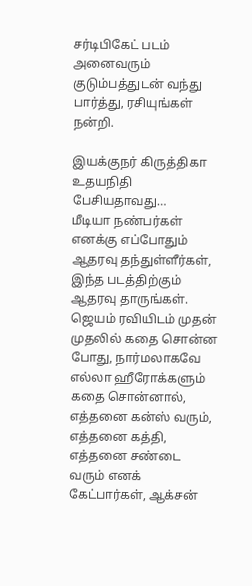சர்டிபிகேட் படம் அனைவரும் குடும்பத்துடன் வந்து பார்த்து, ரசியுங்கள் நன்றி.

இயக்குநர் கிருத்திகா உதயநிதி பேசியதாவது…
மீடியா நண்பர்கள் எனக்கு எப்போதும் ஆதரவு தந்துள்ளீர்கள், இந்த படத்திற்கும் ஆதரவு தாருங்கள். ஜெயம் ரவியிடம் முதன் முதலில் கதை சொன்ன போது, நார்மலாகவே எல்லா ஹீரோக்களும் கதை சொன்னால், எத்தனை கன்ஸ் வரும், எத்தனை கத்தி, எத்தனை சண்டை வரும் எனக் கேட்பார்கள், ஆக்சன்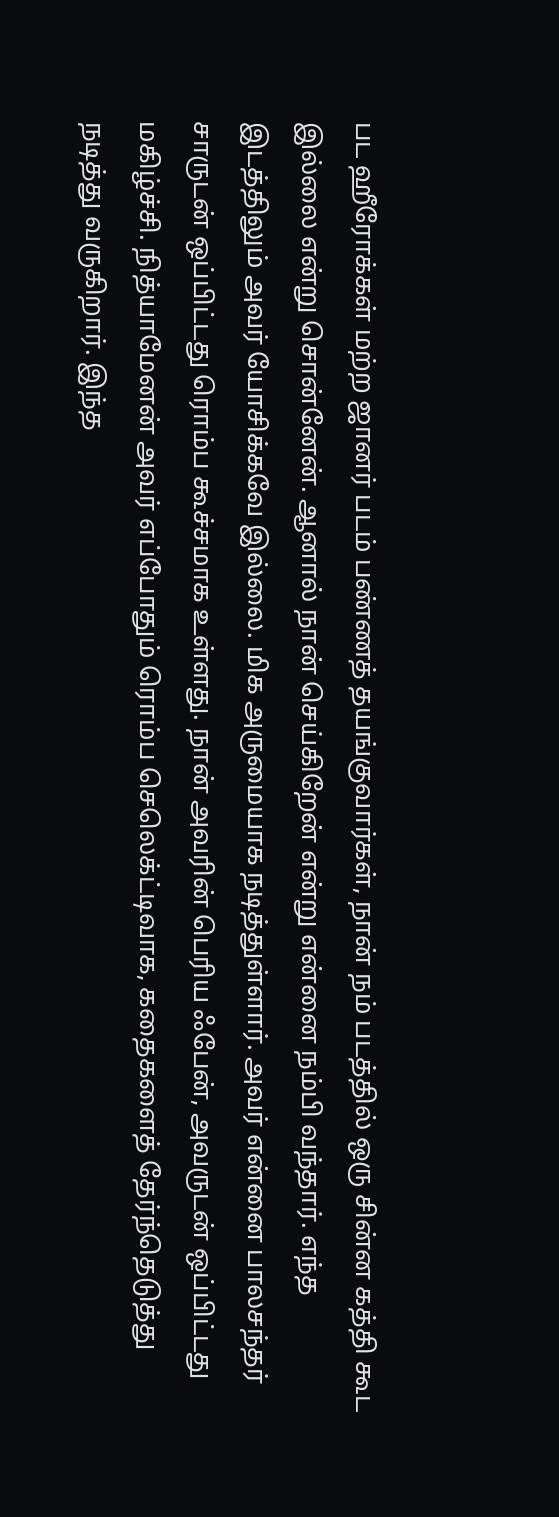பட ஹீரோக்கள் மற்ற ஜானர் படம் பண்ணத் தயங்குவார்கள், நான் நம் படத்தில் ஒரு சின்ன கத்தி கூட இல்லை என்று சொன்னேன். ஆனால் நான் செய்கிறேன் என்று என்னை நம்பி வந்தார். எந்த இடத்திலும் அவர் யோசிக்கவே இல்லை. மிக அருமையாக நடித்துள்ளார். அவர் என்னை பாலசந்தர் சாருடன் ஒப்பிட்டது ரொம்ப கூச்சமாக உள்ளது. நான் அவரின் பெரிய ஃபேன், அவருடன் ஒப்பிட்டது மகிழ்ச்சி. நித்யாமேனன் அவர் எப்போதும் ரொம்ப செலெக்ட்டிவாக, கதைகளைத் தேர்ந்தெடுத்து நடித்து வருகிறார். இந்த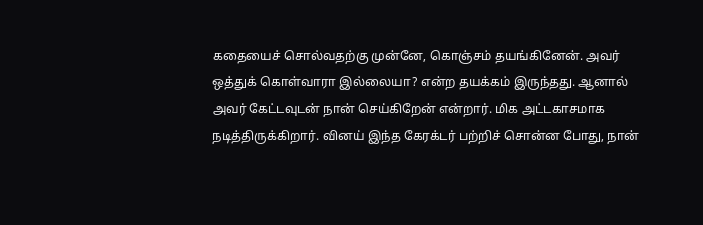கதையைச் சொல்வதற்கு முன்னே, கொஞ்சம் தயங்கினேன். அவர் ஒத்துக் கொள்வாரா இல்லையா? என்ற தயக்கம் இருந்தது. ஆனால் அவர் கேட்டவுடன் நான் செய்கிறேன் என்றார். மிக அட்டகாசமாக நடித்திருக்கிறார். வினய் இந்த கேரக்டர் பற்றிச் சொன்ன போது, நான்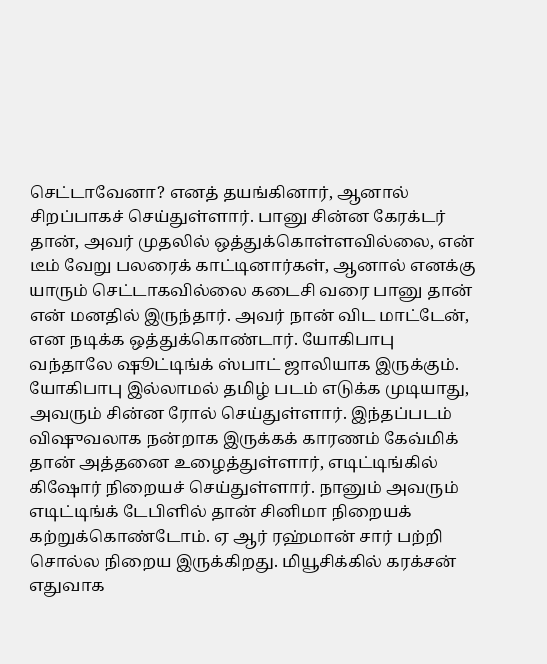செட்டாவேனா? எனத் தயங்கினார், ஆனால் சிறப்பாகச் செய்துள்ளார். பானு சின்ன கேரக்டர் தான், அவர் முதலில் ஒத்துக்கொள்ளவில்லை, என் டீம் வேறு பலரைக் காட்டினார்கள், ஆனால் எனக்கு யாரும் செட்டாகவில்லை கடைசி வரை பானு தான் என் மனதில் இருந்தார். அவர் நான் விட மாட்டேன், என நடிக்க ஒத்துக்கொண்டார். யோகிபாபு வந்தாலே ஷூட்டிங்க் ஸ்பாட் ஜாலியாக இருக்கும். யோகிபாபு இல்லாமல் தமிழ் படம் எடுக்க முடியாது, அவரும் சின்ன ரோல் செய்துள்ளார். இந்தப்படம் விஷுவலாக நன்றாக இருக்கக் காரணம் கேவ்மிக் தான் அத்தனை உழைத்துள்ளார், எடிட்டிங்கில் கிஷோர் நிறையச் செய்துள்ளார். நானும் அவரும் எடிட்டிங்க் டேபிளில் தான் சினிமா நிறையக் கற்றுக்கொண்டோம். ஏ ஆர் ரஹ்மான் சார் பற்றி சொல்ல நிறைய இருக்கிறது. மியூசிக்கில் கரக்சன் எதுவாக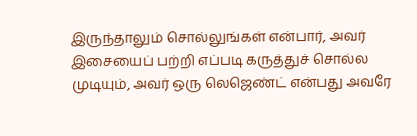இருந்தாலும் சொல்லுங்கள் என்பார், அவர் இசையைப் பற்றி எப்படி கருத்துச் சொல்ல முடியும், அவர் ஒரு லெஜெண்ட் என்பது அவரே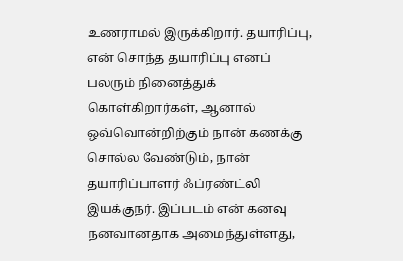உணராமல் இருக்கிறார். தயாரிப்பு, என் சொந்த தயாரிப்பு எனப் பலரும் நினைத்துக் கொள்கிறார்கள், ஆனால் ஒவ்வொன்றிற்கும் நான் கணக்கு சொல்ல வேண்டும், நான் தயாரிப்பாளர் ஃப்ரண்ட்லி இயக்குநர். இப்படம் என் கனவு நனவானதாக அமைந்துள்ளது,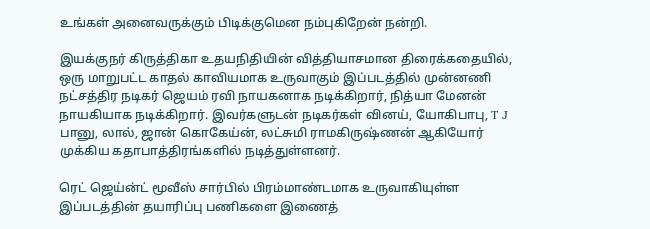உங்கள் அனைவருக்கும் பிடிக்குமென நம்புகிறேன் நன்றி.

இயக்குநர் கிருத்திகா உதயநிதியின் வித்தியாசமான திரைக்கதையில், ஒரு மாறுபட்ட காதல் காவியமாக உருவாகும் இப்படத்தில் முன்னணி நட்சத்திர நடிகர் ஜெயம் ரவி நாயகனாக நடிக்கிறார், நித்யா மேனன் நாயகியாக நடிக்கிறார். இவர்களுடன் நடிகர்கள் வினய், யோகிபாபு, T J பானு, லால், ஜான் கொகேய்ன், லட்சுமி ராமகிருஷ்ணன் ஆகியோர் முக்கிய கதாபாத்திரங்களில் நடித்துள்ளனர்.

ரெட் ஜெய்ன்ட் மூவீஸ் சார்பில் பிரம்மாண்டமாக உருவாகியுள்ள இப்படத்தின் தயாரிப்பு பணிகளை இணைத்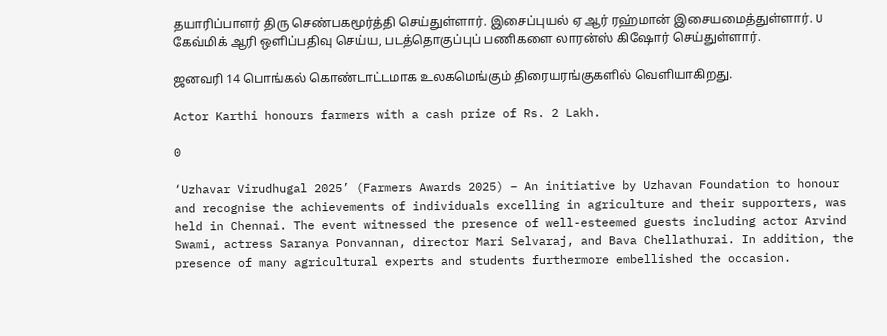தயாரிப்பாளர் திரு செண்பகமூர்த்தி செய்துள்ளார். இசைப்புயல் ஏ ஆர் ரஹ்மான் இசையமைத்துள்ளார். U கேவ்மிக் ஆரி ஒளிப்பதிவு செய்ய, படத்தொகுப்புப் பணிகளை லாரன்ஸ் கிஷோர் செய்துள்ளார்.

ஜனவரி 14 பொங்கல் கொண்டாட்டமாக உலகமெங்கும் திரையரங்குகளில் வெளியாகிறது.

Actor Karthi honours farmers with a cash prize of Rs. 2 Lakh.

0

‘Uzhavar Virudhugal 2025’ (Farmers Awards 2025) – An initiative by Uzhavan Foundation to honour and recognise the achievements of individuals excelling in agriculture and their supporters, was held in Chennai. The event witnessed the presence of well-esteemed guests including actor Arvind Swami, actress Saranya Ponvannan, director Mari Selvaraj, and Bava Chellathurai. In addition, the presence of many agricultural experts and students furthermore embellished the occasion.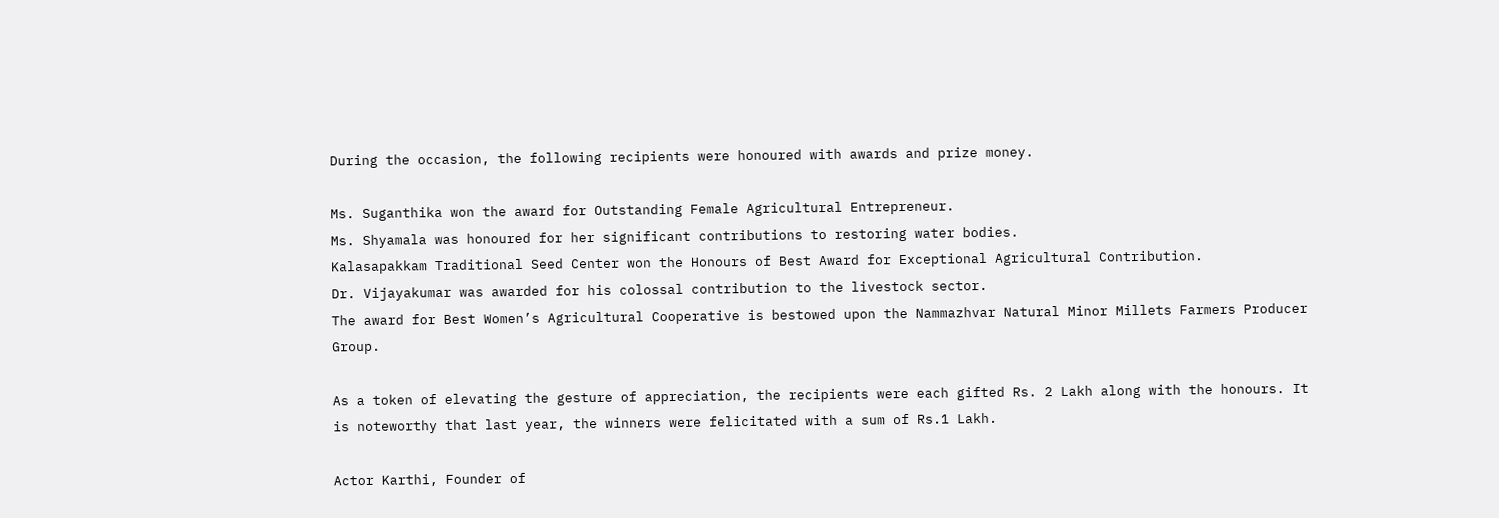During the occasion, the following recipients were honoured with awards and prize money.

Ms. Suganthika won the award for Outstanding Female Agricultural Entrepreneur.
Ms. Shyamala was honoured for her significant contributions to restoring water bodies.
Kalasapakkam Traditional Seed Center won the Honours of Best Award for Exceptional Agricultural Contribution.
Dr. Vijayakumar was awarded for his colossal contribution to the livestock sector.
The award for Best Women’s Agricultural Cooperative is bestowed upon the Nammazhvar Natural Minor Millets Farmers Producer Group.

As a token of elevating the gesture of appreciation, the recipients were each gifted Rs. 2 Lakh along with the honours. It is noteworthy that last year, the winners were felicitated with a sum of Rs.1 Lakh.

Actor Karthi, Founder of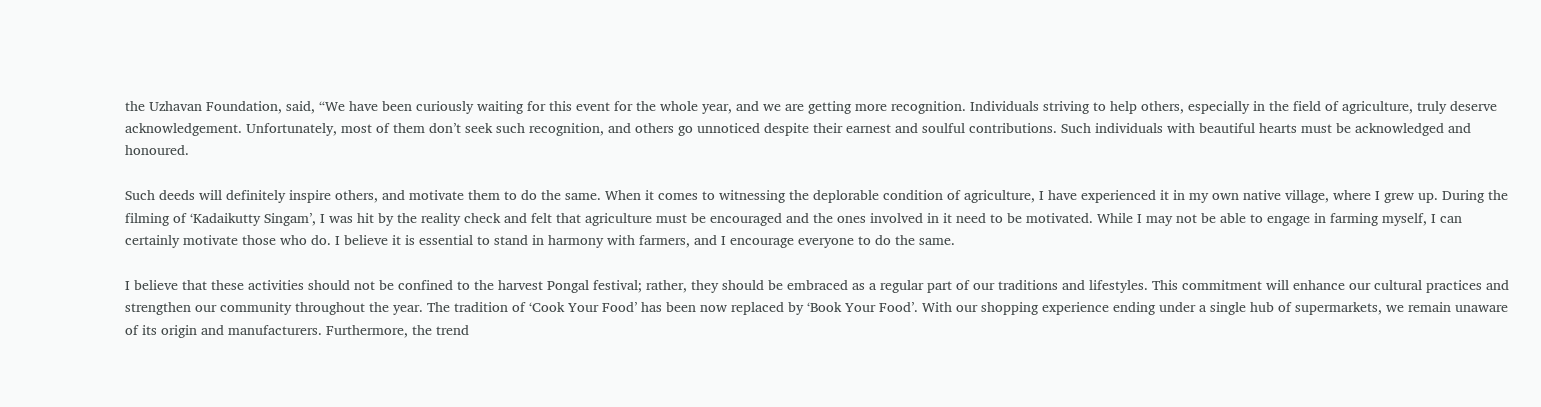the Uzhavan Foundation, said, “We have been curiously waiting for this event for the whole year, and we are getting more recognition. Individuals striving to help others, especially in the field of agriculture, truly deserve acknowledgement. Unfortunately, most of them don’t seek such recognition, and others go unnoticed despite their earnest and soulful contributions. Such individuals with beautiful hearts must be acknowledged and honoured.

Such deeds will definitely inspire others, and motivate them to do the same. When it comes to witnessing the deplorable condition of agriculture, I have experienced it in my own native village, where I grew up. During the filming of ‘Kadaikutty Singam’, I was hit by the reality check and felt that agriculture must be encouraged and the ones involved in it need to be motivated. While I may not be able to engage in farming myself, I can certainly motivate those who do. I believe it is essential to stand in harmony with farmers, and I encourage everyone to do the same.

I believe that these activities should not be confined to the harvest Pongal festival; rather, they should be embraced as a regular part of our traditions and lifestyles. This commitment will enhance our cultural practices and strengthen our community throughout the year. The tradition of ‘Cook Your Food’ has been now replaced by ‘Book Your Food’. With our shopping experience ending under a single hub of supermarkets, we remain unaware of its origin and manufacturers. Furthermore, the trend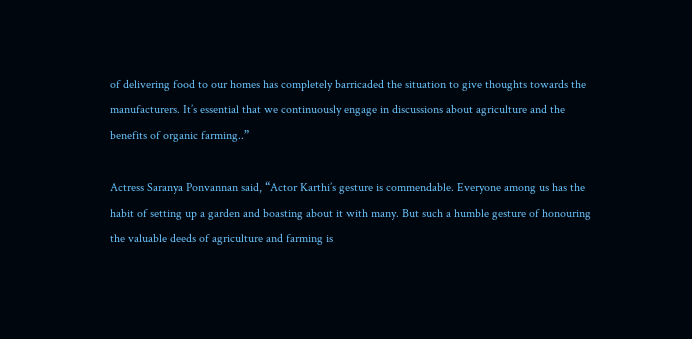of delivering food to our homes has completely barricaded the situation to give thoughts towards the manufacturers. It’s essential that we continuously engage in discussions about agriculture and the benefits of organic farming..”

Actress Saranya Ponvannan said, “Actor Karthi’s gesture is commendable. Everyone among us has the habit of setting up a garden and boasting about it with many. But such a humble gesture of honouring the valuable deeds of agriculture and farming is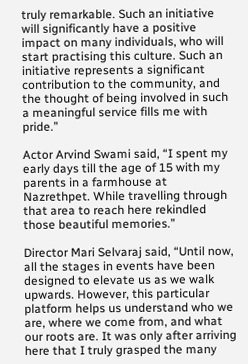truly remarkable. Such an initiative will significantly have a positive impact on many individuals, who will start practising this culture. Such an  initiative represents a significant contribution to the community, and the thought of being involved in such a meaningful service fills me with pride.”

Actor Arvind Swami said, “I spent my early days till the age of 15 with my parents in a farmhouse at Nazrethpet. While travelling through that area to reach here rekindled those beautiful memories.”

Director Mari Selvaraj said, “Until now, all the stages in events have been designed to elevate us as we walk upwards. However, this particular platform helps us understand who we are, where we come from, and what our roots are. It was only after arriving here that I truly grasped the many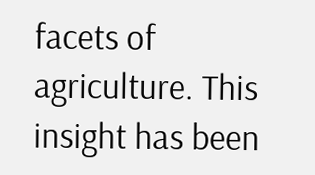facets of agriculture. This insight has been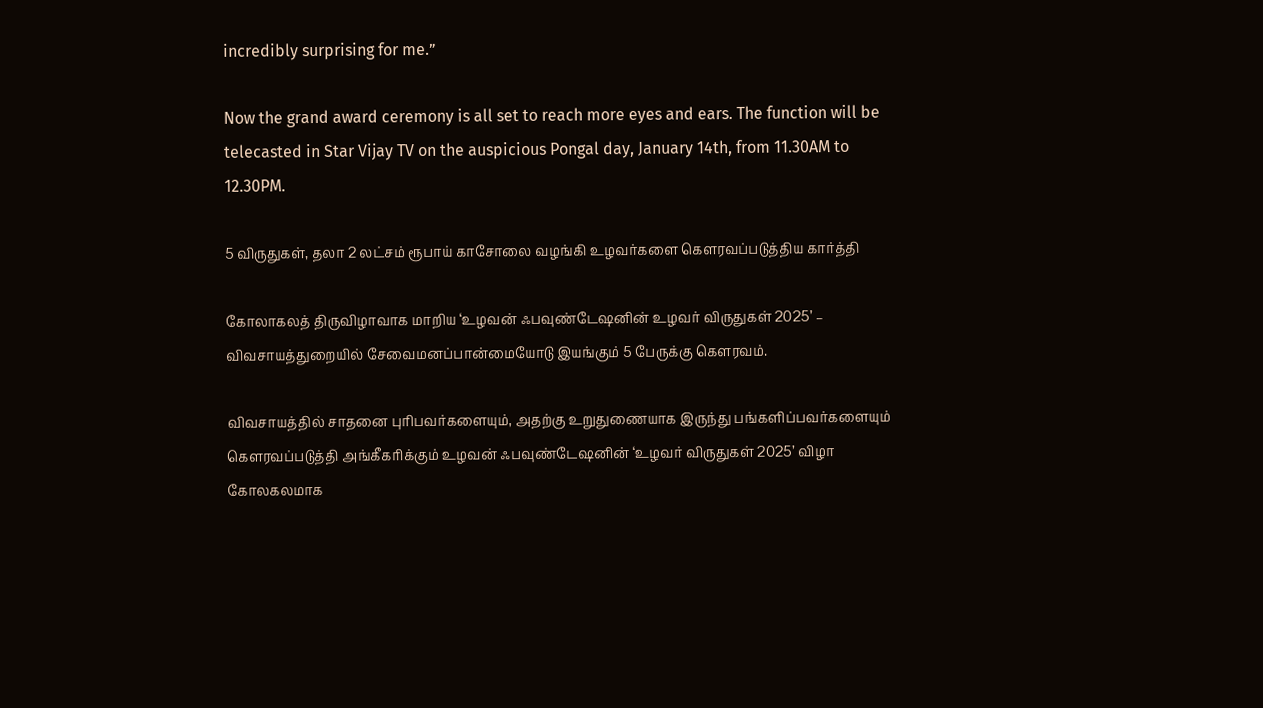incredibly surprising for me.”

Now the grand award ceremony is all set to reach more eyes and ears. The function will be telecasted in Star Vijay TV on the auspicious Pongal day, January 14th, from 11.30AM to 12.30PM.

5 விருதுகள், தலா 2 லட்சம் ரூபாய் காசோலை வழங்கி உழவர்களை கௌரவப்படுத்திய கார்த்தி

கோலாகலத் திருவிழாவாக மாறிய ‘உழவன் ஃபவுண்டேஷனின் உழவர் விருதுகள் 2025’ – விவசாயத்துறையில் சேவைமனப்பான்மையோடு இயங்கும் 5 பேருக்கு கெளரவம்.

விவசாயத்தில் சாதனை புரிபவர்களையும், அதற்கு உறுதுணையாக இருந்து பங்களிப்பவர்களையும் கெளரவப்படுத்தி அங்கீகரிக்கும் உழவன் ஃபவுண்டேஷனின் ‘உழவர் விருதுகள் 2025’ விழா கோலகலமாக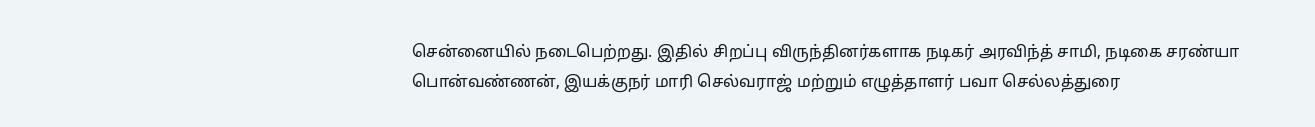சென்னையில் நடைபெற்றது. இதில் சிறப்பு விருந்தினர்களாக நடிகர் அரவிந்த் சாமி, நடிகை சரண்யா பொன்வண்ணன், இயக்குநர் மாரி செல்வராஜ் மற்றும் எழுத்தாளர் பவா செல்லத்துரை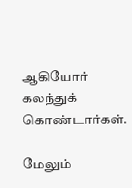ஆகியோர் கலந்துக் கொண்டார்கள்.

மேலும்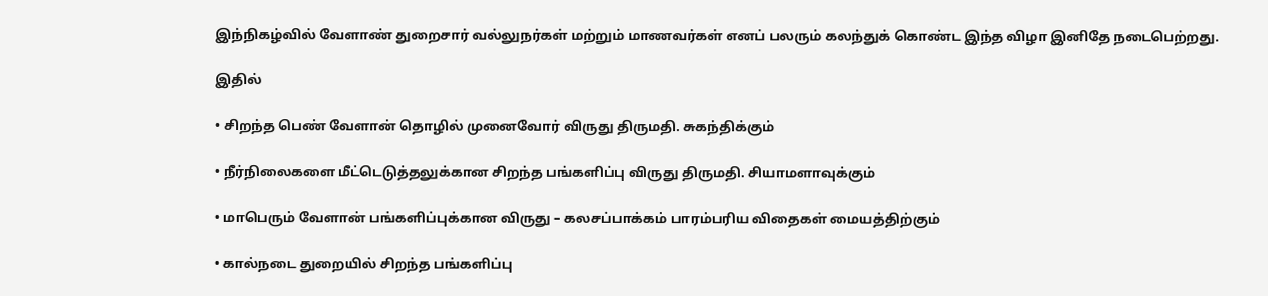இந்நிகழ்வில் வேளாண் துறைசார் வல்லுநர்கள் மற்றும் மாணவர்கள் எனப் பலரும் கலந்துக் கொண்ட இந்த விழா இனிதே நடைபெற்றது.

இதில்

• சிறந்த பெண் வேளான் தொழில் முனைவோர் விருது திருமதி. சுகந்திக்கும்

• நீர்நிலைகளை மீட்டெடுத்தலுக்கான சிறந்த பங்களிப்பு விருது திருமதி. சியாமளாவுக்கும்

• மாபெரும் வேளான் பங்களிப்புக்கான விருது – கலசப்பாக்கம் பாரம்பரிய விதைகள் மையத்திற்கும்

• கால்நடை துறையில் சிறந்த பங்களிப்பு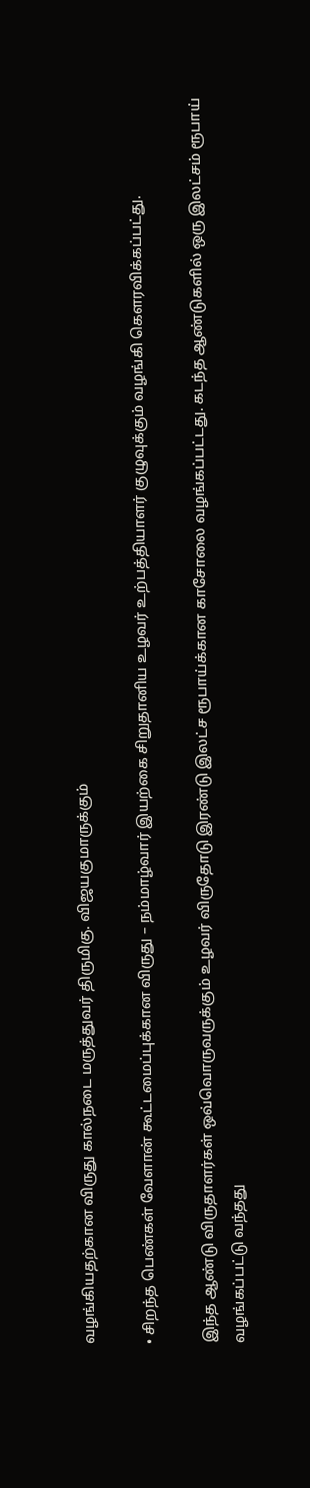வழங்கியதற்கான விருது கால்நடை மருத்துவர் திருமிகு. விஜயகுமாருக்கும்

• சிறந்த பெண்கள் வேளான் கூட்டமைப்புக்கான விருது – நம்மாழ்வார் இயற்கை சிறுதானிய உழவர் உற்பத்தியாளர் குழுவுக்கும் வழங்கி கெளரவிக்கப்பட்து.

இந்த ஆண்டு விருதாளர்கள் ஒவ்வொருவருக்கும் உழவர் விருதோடு இரண்டு இலட்ச ரூபாய்க்கான காசோலை வழங்கப்பட்டது. கடந்த ஆண்டுகளில் ஒரு இலட்சம் ரூபாய் வழங்கப்பட்டு வந்தது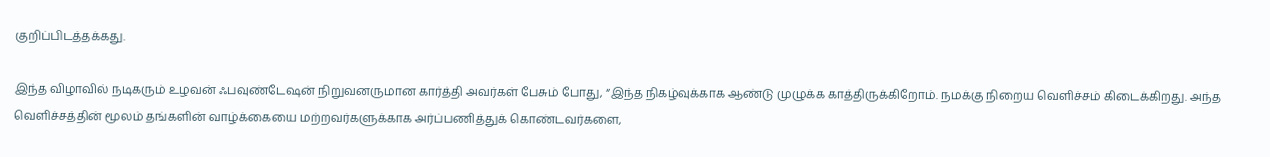குறிப்பிடத்தக்கது.

இந்த விழாவில் நடிகரும் உழவன் ஃபவுண்டேஷன் நிறுவனருமான கார்த்தி அவர்கள் பேசும் போது, “இந்த நிகழ்வுக்காக ஆண்டு முழுக்க காத்திருக்கிறோம். நமக்கு நிறைய வெளிச்சம் கிடைக்கிறது. அந்த வெளிச்சத்தின் மூலம் தங்களின் வாழ்க்கையை மற்றவர்களுக்காக அர்ப்பணித்துக் கொண்டவர்களை,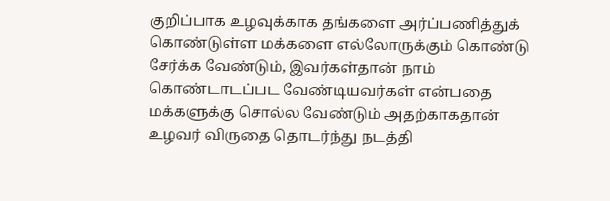குறிப்பாக உழவுக்காக தங்களை அர்ப்பணித்துக் கொண்டுள்ள மக்களை எல்லோருக்கும் கொண்டு சேர்க்க வேண்டும், இவர்கள்தான் நாம் கொண்டாடப்பட வேண்டியவர்கள் என்பதை மக்களுக்கு சொல்ல வேண்டும் அதற்காகதான் உழவர் விருதை தொடர்ந்து நடத்தி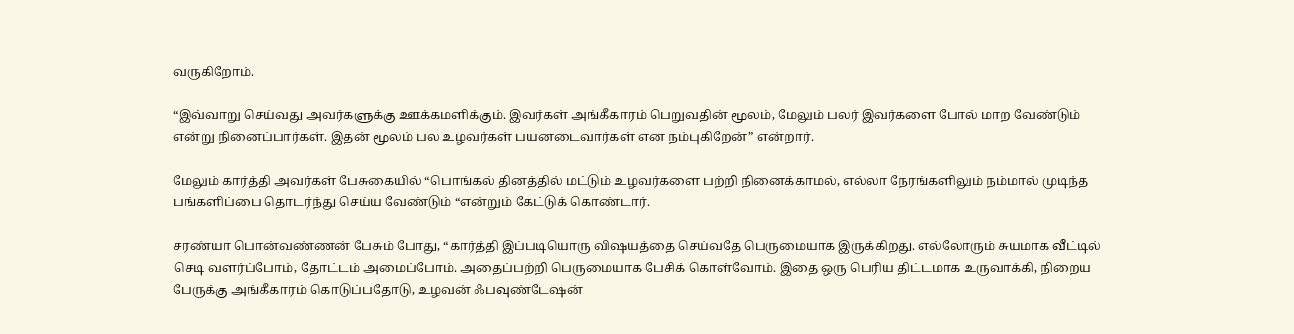வருகிறோம்.

“இவ்வாறு செய்வது அவர்களுக்கு ஊக்கமளிக்கும். இவர்கள் அங்கீகாரம் பெறுவதின் மூலம், மேலும் பலர் இவர்களை போல் மாற வேண்டும் என்று நினைப்பார்கள். இதன் மூலம் பல உழவர்கள் பயனடைவார்கள் என நம்புகிறேன்” என்றார்.

மேலும் கார்த்தி அவர்கள் பேசுகையில் “பொங்கல் தினத்தில் மட்டும் உழவர்களை பற்றி நினைக்காமல், எல்லா நேரங்களிலும் நம்மால் முடிந்த பங்களிப்பை தொடர்ந்து செய்ய வேண்டும் “என்றும் கேட்டுக் கொண்டார்.

சரண்யா பொன்வண்ணன் பேசும் போது, “கார்த்தி இப்படியொரு விஷயத்தை செய்வதே பெருமையாக இருக்கிறது. எல்லோரும் சுயமாக வீட்டில் செடி வளர்ப்போம், தோட்டம் அமைப்போம். அதைப்பற்றி பெருமையாக பேசிக் கொள்வோம். இதை ஒரு பெரிய திட்டமாக உருவாக்கி, நிறைய பேருக்கு அங்கீகாரம் கொடுப்பதோடு, உழவன் ஃபவுண்டேஷன்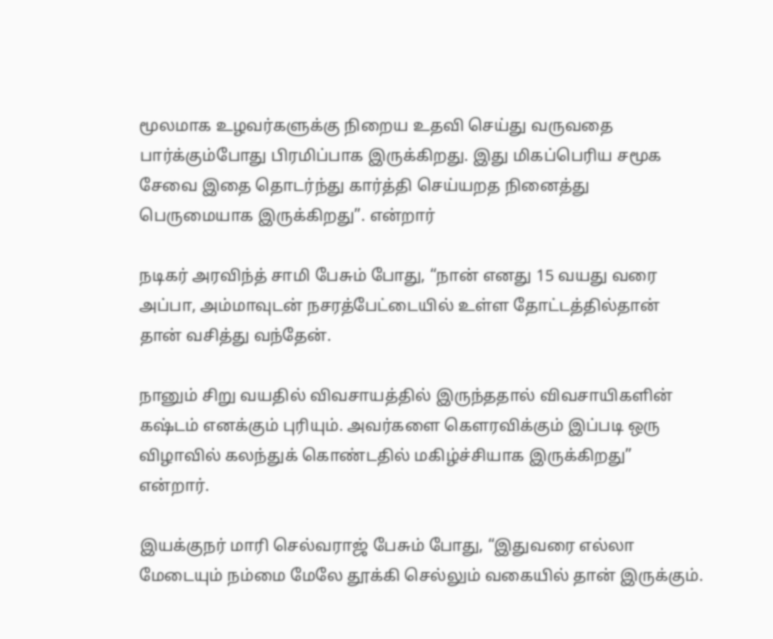மூலமாக உழவர்களுக்கு நிறைய உதவி செய்து வருவதை பார்க்கும்போது பிரமிப்பாக இருக்கிறது. இது மிகப்பெரிய சமூக சேவை இதை தொடர்ந்து கார்த்தி செய்யறத நினைத்து பெருமையாக இருக்கிறது”. என்றார்

நடிகர் அரவிந்த் சாமி பேசும் போது, “நான் எனது 15 வயது வரை அப்பா, அம்மாவுடன் நசரத்பேட்டையில் உள்ள தோட்டத்தில்தான் தான் வசித்து வந்தேன்.

நானும் சிறு வயதில் விவசாயத்தில் இருந்ததால் விவசாயிகளின் கஷ்டம் எனக்கும் புரியும். அவர்களை கெளரவிக்கும் இப்படி ஒரு விழாவில் கலந்துக் கொண்டதில் மகிழ்ச்சியாக இருக்கிறது” என்றார்.

இயக்குநர் மாரி செல்வராஜ் பேசும் போது, “இதுவரை எல்லா மேடையும் நம்மை மேலே தூக்கி செல்லும் வகையில் தான் இருக்கும்.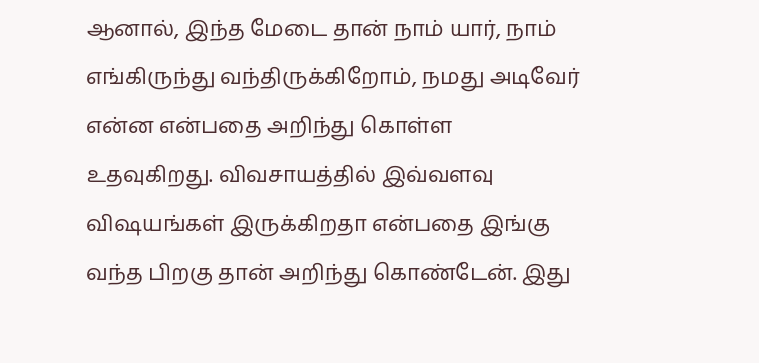ஆனால், இந்த மேடை தான் நாம் யார், நாம் எங்கிருந்து வந்திருக்கிறோம், நமது அடிவேர் என்ன என்பதை அறிந்து கொள்ள உதவுகிறது. விவசாயத்தில் இவ்வளவு விஷயங்கள் இருக்கிறதா என்பதை இங்கு வந்த பிறகு தான் அறிந்து கொண்டேன். இது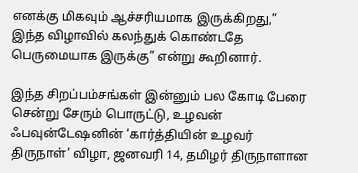எனக்கு மிகவும் ஆச்சரியமாக இருக்கிறது,” இந்த விழாவில் கலந்துக் கொண்டதே பெருமையாக இருக்கு” என்று கூறினார்.

இந்த சிறப்பம்சங்கள் இன்னும் பல கோடி பேரை சென்று சேரும் பொருட்டு, உழவன் ஃபவுன்டேஷனின் ‘கார்த்தியின் உழவர் திருநாள்’ விழா, ஜனவரி 14, தமிழர் திருநாளான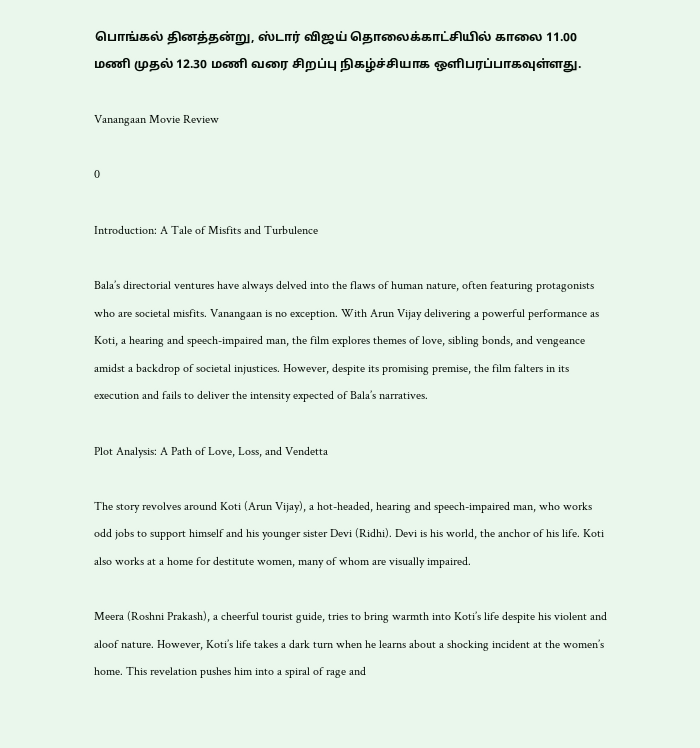பொங்கல் தினத்தன்று, ஸ்டார் விஜய் தொலைக்காட்சியில் காலை 11.00 மணி முதல் 12.30 மணி வரை சிறப்பு நிகழ்ச்சியாக ஒளிபரப்பாகவுள்ளது.

Vanangaan Movie Review

0

Introduction: A Tale of Misfits and Turbulence

Bala’s directorial ventures have always delved into the flaws of human nature, often featuring protagonists who are societal misfits. Vanangaan is no exception. With Arun Vijay delivering a powerful performance as Koti, a hearing and speech-impaired man, the film explores themes of love, sibling bonds, and vengeance amidst a backdrop of societal injustices. However, despite its promising premise, the film falters in its execution and fails to deliver the intensity expected of Bala’s narratives.

Plot Analysis: A Path of Love, Loss, and Vendetta

The story revolves around Koti (Arun Vijay), a hot-headed, hearing and speech-impaired man, who works odd jobs to support himself and his younger sister Devi (Ridhi). Devi is his world, the anchor of his life. Koti also works at a home for destitute women, many of whom are visually impaired.

Meera (Roshni Prakash), a cheerful tourist guide, tries to bring warmth into Koti’s life despite his violent and aloof nature. However, Koti’s life takes a dark turn when he learns about a shocking incident at the women’s home. This revelation pushes him into a spiral of rage and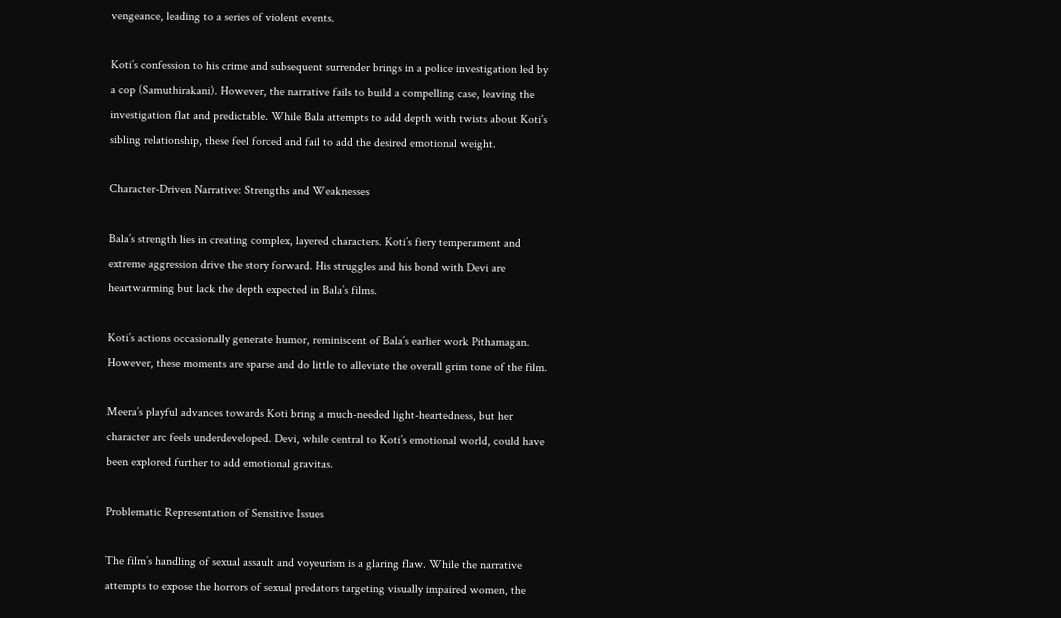vengeance, leading to a series of violent events.

Koti’s confession to his crime and subsequent surrender brings in a police investigation led by a cop (Samuthirakani). However, the narrative fails to build a compelling case, leaving the investigation flat and predictable. While Bala attempts to add depth with twists about Koti’s sibling relationship, these feel forced and fail to add the desired emotional weight.

Character-Driven Narrative: Strengths and Weaknesses

Bala’s strength lies in creating complex, layered characters. Koti’s fiery temperament and extreme aggression drive the story forward. His struggles and his bond with Devi are heartwarming but lack the depth expected in Bala’s films.

Koti’s actions occasionally generate humor, reminiscent of Bala’s earlier work Pithamagan. However, these moments are sparse and do little to alleviate the overall grim tone of the film.

Meera’s playful advances towards Koti bring a much-needed light-heartedness, but her character arc feels underdeveloped. Devi, while central to Koti’s emotional world, could have been explored further to add emotional gravitas.

Problematic Representation of Sensitive Issues

The film’s handling of sexual assault and voyeurism is a glaring flaw. While the narrative attempts to expose the horrors of sexual predators targeting visually impaired women, the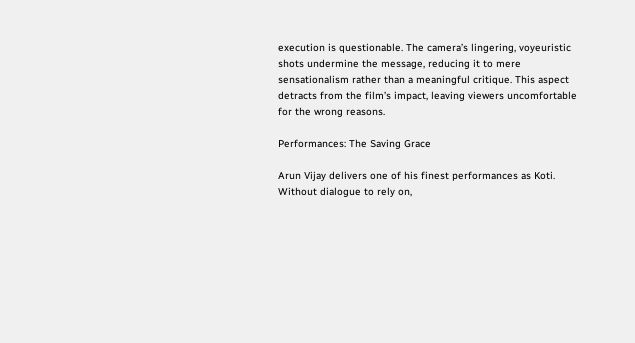execution is questionable. The camera’s lingering, voyeuristic shots undermine the message, reducing it to mere sensationalism rather than a meaningful critique. This aspect detracts from the film’s impact, leaving viewers uncomfortable for the wrong reasons.

Performances: The Saving Grace

Arun Vijay delivers one of his finest performances as Koti. Without dialogue to rely on,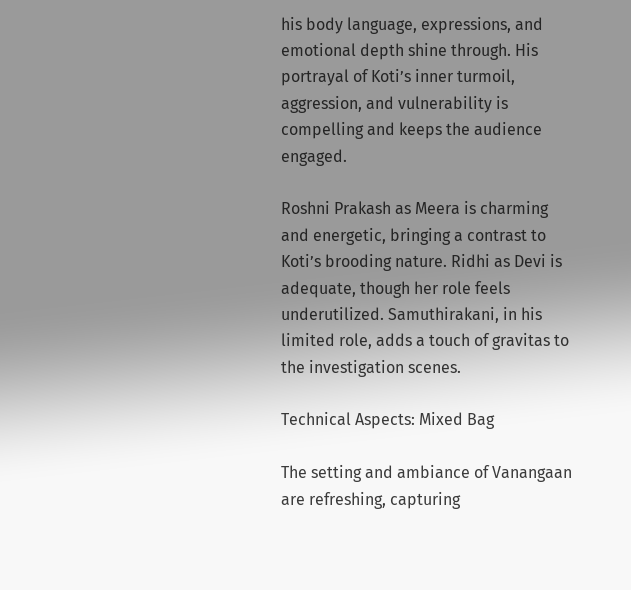his body language, expressions, and emotional depth shine through. His portrayal of Koti’s inner turmoil, aggression, and vulnerability is compelling and keeps the audience engaged.

Roshni Prakash as Meera is charming and energetic, bringing a contrast to Koti’s brooding nature. Ridhi as Devi is adequate, though her role feels underutilized. Samuthirakani, in his limited role, adds a touch of gravitas to the investigation scenes.

Technical Aspects: Mixed Bag

The setting and ambiance of Vanangaan are refreshing, capturing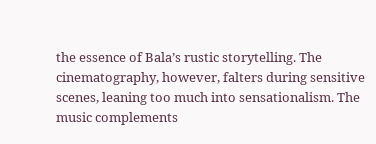the essence of Bala’s rustic storytelling. The cinematography, however, falters during sensitive scenes, leaning too much into sensationalism. The music complements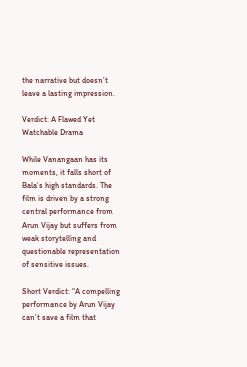the narrative but doesn’t leave a lasting impression.

Verdict: A Flawed Yet Watchable Drama

While Vanangaan has its moments, it falls short of Bala’s high standards. The film is driven by a strong central performance from Arun Vijay but suffers from weak storytelling and questionable representation of sensitive issues.

Short Verdict: “A compelling performance by Arun Vijay can’t save a film that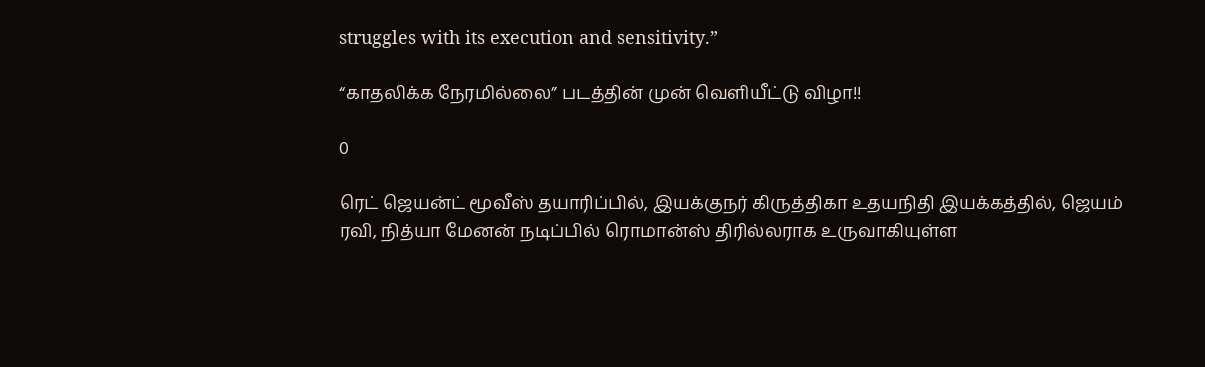struggles with its execution and sensitivity.”

“காதலிக்க நேரமில்லை” படத்தின் முன் வெளியீட்டு விழா!!

0

ரெட் ஜெயன்ட் மூவீஸ் தயாரிப்பில், இயக்குநர் கிருத்திகா உதயநிதி இயக்கத்தில், ஜெயம் ரவி, நித்யா மேனன் நடிப்பில் ரொமான்ஸ் திரில்லராக உருவாகியுள்ள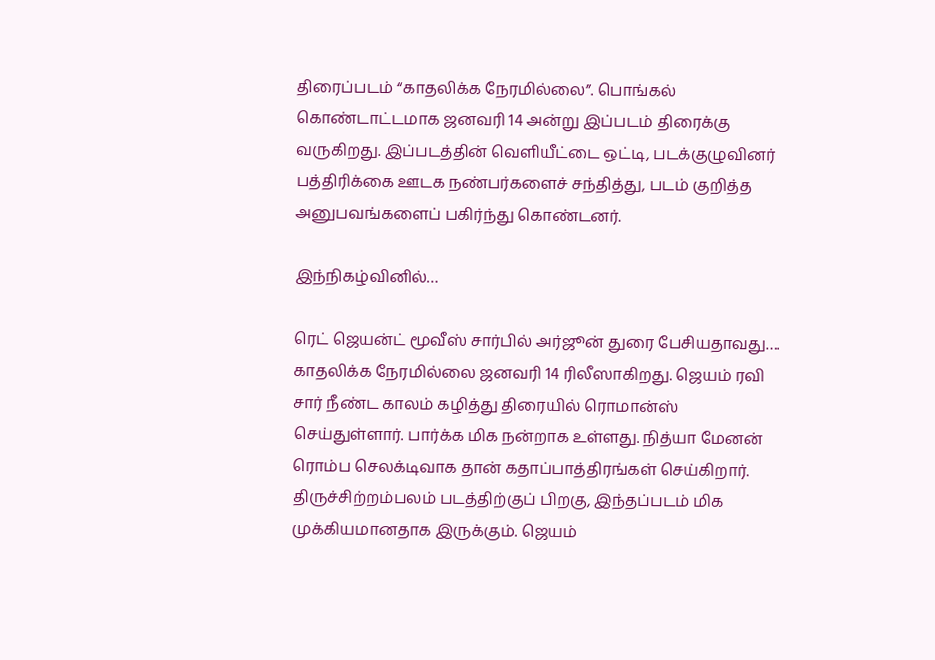திரைப்படம் “காதலிக்க நேரமில்லை”. பொங்கல் கொண்டாட்டமாக ஜனவரி 14 அன்று இப்படம் திரைக்கு வருகிறது. இப்படத்தின் வெளியீட்டை ஒட்டி, படக்குழுவினர் பத்திரிக்கை ஊடக நண்பர்களைச் சந்தித்து, படம் குறித்த அனுபவங்களைப் பகிர்ந்து கொண்டனர்.

இந்நிகழ்வினில்…

ரெட் ஜெயன்ட் மூவீஸ் சார்பில் அர்ஜூன் துரை பேசியதாவது….
காதலிக்க நேரமில்லை ஜனவரி 14 ரிலீஸாகிறது. ஜெயம் ரவி சார் நீண்ட காலம் கழித்து திரையில் ரொமான்ஸ் செய்துள்ளார். பார்க்க மிக நன்றாக உள்ளது. நித்யா மேனன் ரொம்ப செலக்டிவாக தான் கதாப்பாத்திரங்கள் செய்கிறார். திருச்சிற்றம்பலம் படத்திற்குப் பிறகு, இந்தப்படம் மிக முக்கியமானதாக இருக்கும். ஜெயம்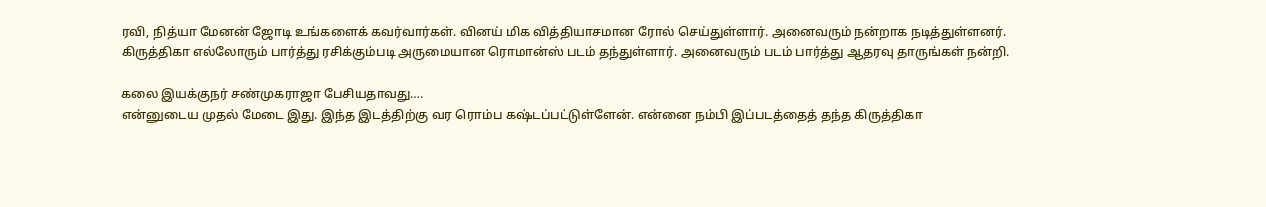ரவி, நித்யா மேனன் ஜோடி உங்களைக் கவர்வார்கள். வினய் மிக வித்தியாசமான ரோல் செய்துள்ளார். அனைவரும் நன்றாக நடித்துள்ளனர். கிருத்திகா எல்லோரும் பார்த்து ரசிக்கும்படி அருமையான ரொமான்ஸ் படம் தந்துள்ளார். அனைவரும் படம் பார்த்து ஆதரவு தாருங்கள் நன்றி.

கலை இயக்குநர் சண்முகராஜா பேசியதாவது….
என்னுடைய முதல் மேடை இது. இந்த இடத்திற்கு வர ரொம்ப கஷ்டப்பட்டுள்ளேன். என்னை நம்பி இப்படத்தைத் தந்த கிருத்திகா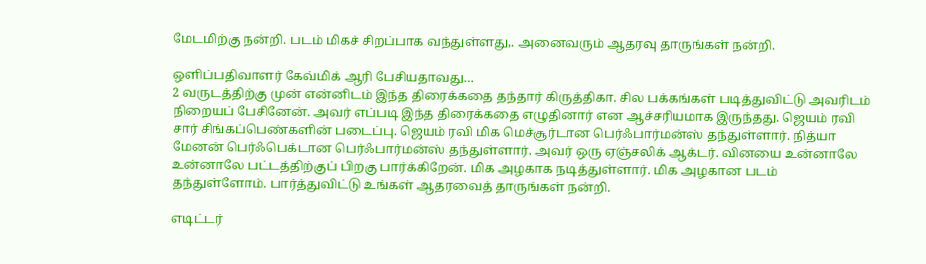மேடமிற்கு நன்றி. படம் மிகச் சிறப்பாக வந்துள்ளது,. அனைவரும் ஆதரவு தாருங்கள் நன்றி.

ஒளிப்பதிவாளர் கேவ்மிக் ஆரி பேசியதாவது…
2 வருடத்திற்கு முன் என்னிடம் இந்த திரைக்கதை தந்தார் கிருத்திகா. சில பக்கங்கள் படித்துவிட்டு அவரிடம் நிறையப் பேசினேன். அவர் எப்படி இந்த திரைக்கதை எழுதினார் என ஆச்சரியமாக இருந்தது. ஜெயம் ரவி சார் சிங்கப்பெண்களின் படைப்பு. ஜெயம் ரவி மிக மெச்சூர்டான பெர்ஃபார்மன்ஸ் தந்துள்ளார். நித்யா மேனன் பெர்ஃபெக்டான பெர்ஃபார்மன்ஸ் தந்துள்ளார். அவர் ஒரு ஏஞ்சலிக் ஆக்டர். வினயை உன்னாலே உன்னாலே பட்டத்திற்குப் பிறகு பார்க்கிறேன். மிக அழகாக நடித்துள்ளார். மிக அழகான படம் தந்துள்ளோம். பார்த்துவிட்டு உங்கள் ஆதரவைத் தாருங்கள் நன்றி.

எடிட்டர்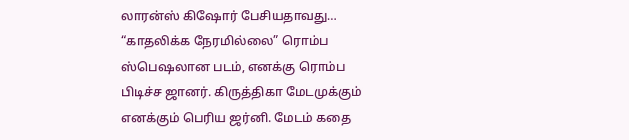லாரன்ஸ் கிஷோர் பேசியதாவது…
“காதலிக்க நேரமில்லை” ரொம்ப ஸ்பெஷலான படம், எனக்கு ரொம்ப பிடிச்ச ஜானர். கிருத்திகா மேடமுக்கும் எனக்கும் பெரிய ஜர்னி. மேடம் கதை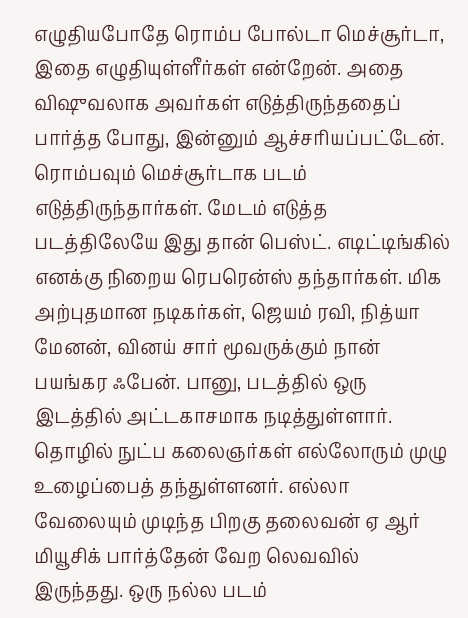எழுதியபோதே ரொம்ப போல்டா மெச்சூர்டா, இதை எழுதியுள்ளீர்கள் என்றேன். அதை விஷுவலாக அவர்கள் எடுத்திருந்ததைப் பார்த்த போது, இன்னும் ஆச்சரியப்பட்டேன். ரொம்பவும் மெச்சூர்டாக படம் எடுத்திருந்தார்கள். மேடம் எடுத்த படத்திலேயே இது தான் பெஸ்ட். எடிட்டிங்கில் எனக்கு நிறைய ரெபரென்ஸ் தந்தார்கள். மிக அற்புதமான நடிகர்கள், ஜெயம் ரவி, நித்யா மேனன், வினய் சார் மூவருக்கும் நான் பயங்கர ஃபேன். பானு, படத்தில் ஒரு இடத்தில் அட்டகாசமாக நடித்துள்ளார். தொழில் நுட்ப கலைஞர்கள் எல்லோரும் முழு உழைப்பைத் தந்துள்ளனர். எல்லா வேலையும் முடிந்த பிறகு தலைவன் ஏ ஆர் மியூசிக் பார்த்தேன் வேற லெவவில் இருந்தது. ஒரு நல்ல படம்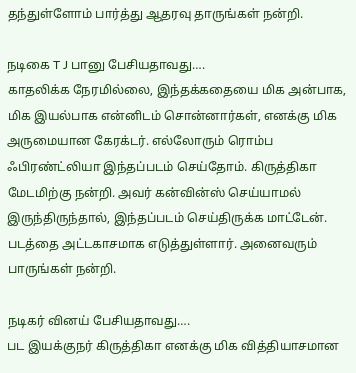தந்துள்ளோம் பார்த்து ஆதரவு தாருங்கள் நன்றி.

நடிகை T J பானு பேசியதாவது….
காதலிக்க நேரமில்லை, இந்தக்கதையை மிக அன்பாக, மிக இயல்பாக என்னிடம் சொன்னார்கள், எனக்கு மிக அருமையான கேரக்டர். எல்லோரும் ரொம்ப ஃபிரண்ட்லியா இந்தப்படம் செய்தோம். கிருத்திகா மேடமிற்கு நன்றி. அவர் கன்வின்ஸ் செய்யாமல் இருந்திருந்தால், இந்தப்படம் செய்திருக்க மாட்டேன். படத்தை அட்டகாசமாக எடுத்துள்ளார். அனைவரும் பாருங்கள் நன்றி.

நடிகர் வினய் பேசியதாவது….
பட இயக்குநர் கிருத்திகா எனக்கு மிக வித்தியாசமான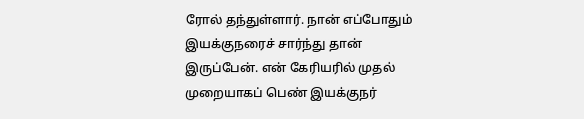ரோல் தந்துள்ளார். நான் எப்போதும் இயக்குநரைச் சார்ந்து தான் இருப்பேன். என் கேரியரில் முதல் முறையாகப் பெண் இயக்குநர்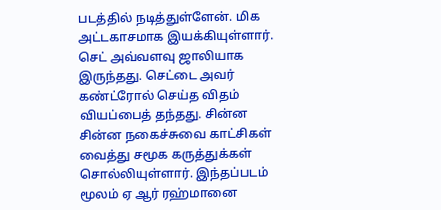படத்தில் நடித்துள்ளேன். மிக அட்டகாசமாக இயக்கியுள்ளார். செட் அவ்வளவு ஜாலியாக இருந்தது. செட்டை அவர் கண்ட்ரோல் செய்த விதம் வியப்பைத் தந்தது. சின்ன சின்ன நகைச்சுவை காட்சிகள் வைத்து சமூக கருத்துக்கள் சொல்லியுள்ளார். இந்தப்படம் மூலம் ஏ ஆர் ரஹ்மானை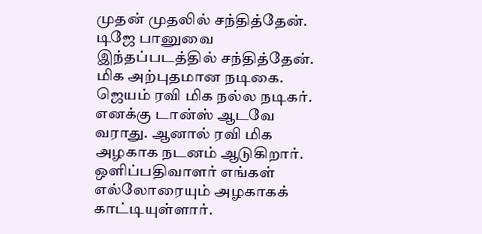முதன் முதலில் சந்தித்தேன். டிஜே பானுவை இந்தப்படத்தில் சந்தித்தேன். மிக அற்புதமான நடிகை. ஜெயம் ரவி மிக நல்ல நடிகர். எனக்கு டான்ஸ் ஆடவே வராது. ஆனால் ரவி மிக அழகாக நடனம் ஆடுகிறார். ஒளிப்பதிவாளர் எங்கள் எல்லோரையும் அழகாகக் காட்டியுள்ளார்.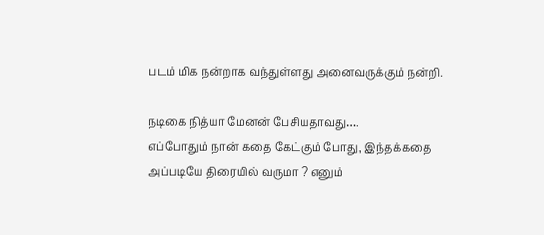படம் மிக நன்றாக வந்துள்ளது அனைவருக்கும் நன்றி.

நடிகை நித்யா மேனன் பேசியதாவது….
எப்போதும் நான் கதை கேட்கும் போது, இந்தக்கதை அப்படியே திரையில் வருமா ? எனும்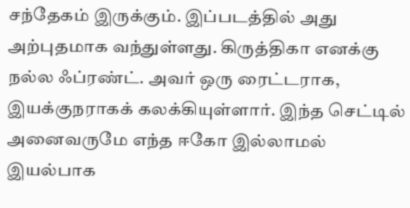சந்தேகம் இருக்கும். இப்படத்தில் அது அற்புதமாக வந்துள்ளது. கிருத்திகா எனக்கு நல்ல ஃப்ரண்ட். அவர் ஒரு ரைட்டராக, இயக்குநராகக் கலக்கியுள்ளார். இந்த செட்டில் அனைவருமே எந்த ஈகோ இல்லாமல் இயல்பாக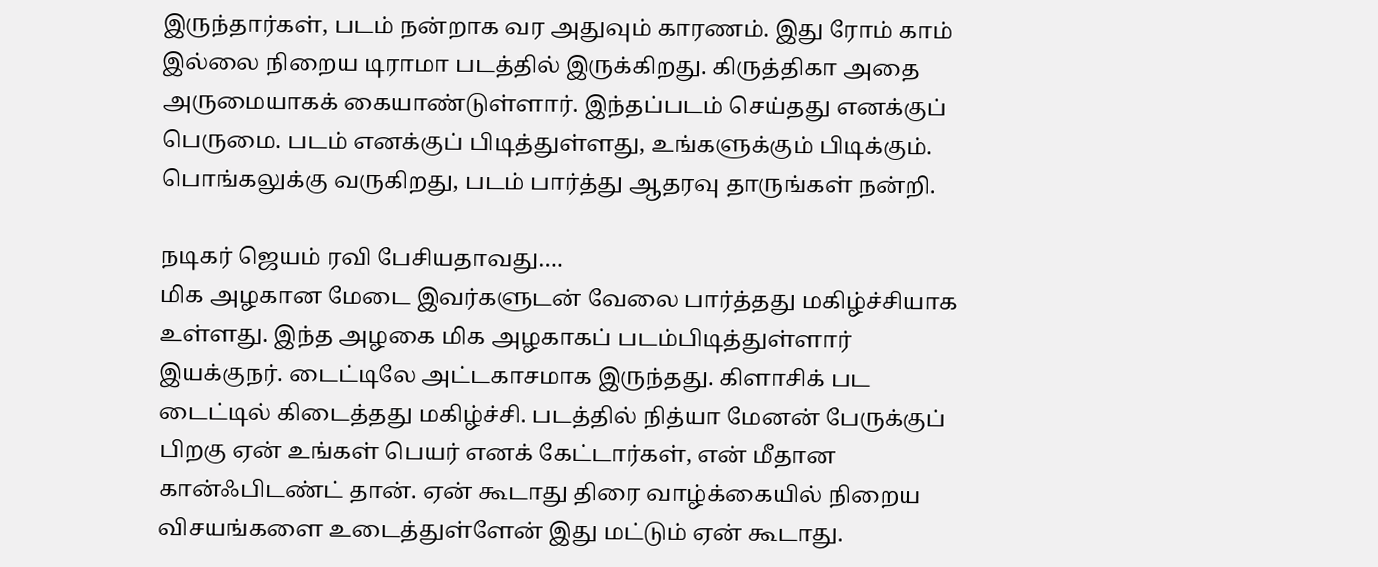இருந்தார்கள், படம் நன்றாக வர அதுவும் காரணம். இது ரோம் காம் இல்லை நிறைய டிராமா படத்தில் இருக்கிறது. கிருத்திகா அதை அருமையாகக் கையாண்டுள்ளார். இந்தப்படம் செய்தது எனக்குப் பெருமை. படம் எனக்குப் பிடித்துள்ளது, உங்களுக்கும் பிடிக்கும். பொங்கலுக்கு வருகிறது, படம் பார்த்து ஆதரவு தாருங்கள் நன்றி.

நடிகர் ஜெயம் ரவி பேசியதாவது….
மிக அழகான மேடை இவர்களுடன் வேலை பார்த்தது மகிழ்ச்சியாக உள்ளது. இந்த அழகை மிக அழகாகப் படம்பிடித்துள்ளார் இயக்குநர். டைட்டிலே அட்டகாசமாக இருந்தது. கிளாசிக் பட டைட்டில் கிடைத்தது மகிழ்ச்சி. படத்தில் நித்யா மேனன் பேருக்குப் பிறகு ஏன் உங்கள் பெயர் எனக் கேட்டார்கள், என் மீதான கான்ஃபிடண்ட் தான். ஏன் கூடாது திரை வாழ்க்கையில் நிறைய விசயங்களை உடைத்துள்ளேன் இது மட்டும் ஏன் கூடாது.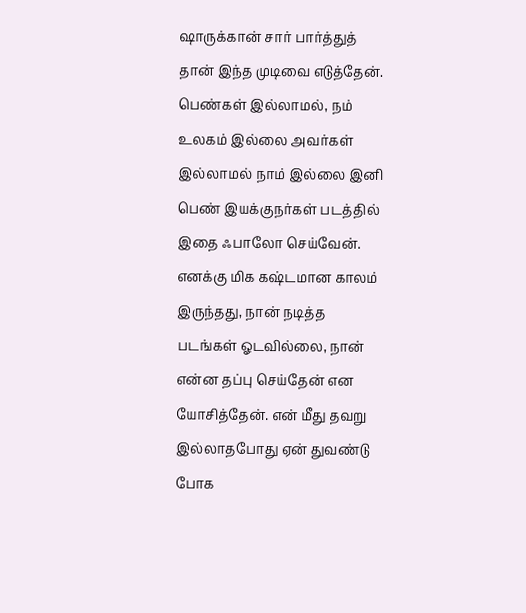ஷாருக்கான் சார் பார்த்துத் தான் இந்த முடிவை எடுத்தேன். பெண்கள் இல்லாமல், நம் உலகம் இல்லை அவர்கள் இல்லாமல் நாம் இல்லை இனி பெண் இயக்குநர்கள் படத்தில் இதை ஃபாலோ செய்வேன். எனக்கு மிக கஷ்டமான காலம் இருந்தது, நான் நடித்த படங்கள் ஓடவில்லை, நான் என்ன தப்பு செய்தேன் என யோசித்தேன். என் மீது தவறு இல்லாதபோது ஏன் துவண்டு போக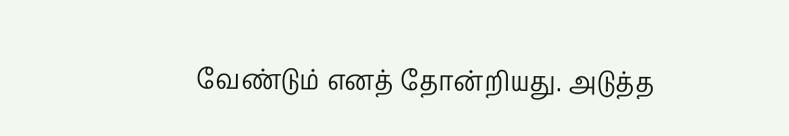வேண்டும் எனத் தோன்றியது. அடுத்த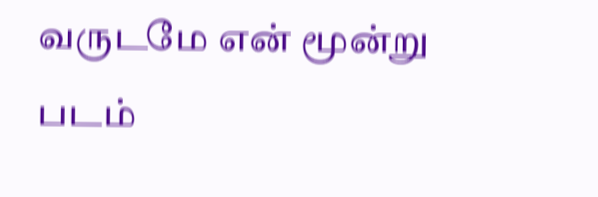வருடமே என் மூன்று படம்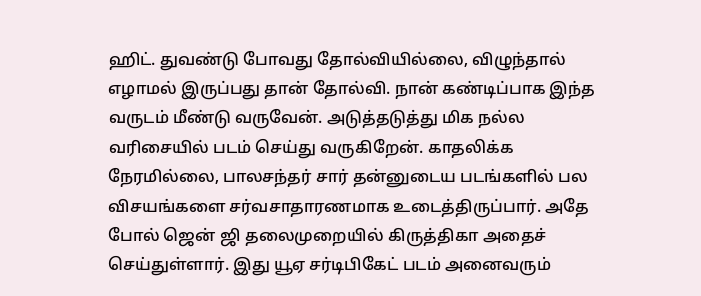ஹிட். துவண்டு போவது தோல்வியில்லை, விழுந்தால் எழாமல் இருப்பது தான் தோல்வி. நான் கண்டிப்பாக இந்த வருடம் மீண்டு வருவேன். அடுத்தடுத்து மிக நல்ல வரிசையில் படம் செய்து வருகிறேன். காதலிக்க நேரமில்லை, பாலசந்தர் சார் தன்னுடைய படங்களில் பல விசயங்களை சர்வசாதாரணமாக உடைத்திருப்பார். அதே போல் ஜென் ஜி தலைமுறையில் கிருத்திகா அதைச் செய்துள்ளார். இது யூஏ சர்டிபிகேட் படம் அனைவரும்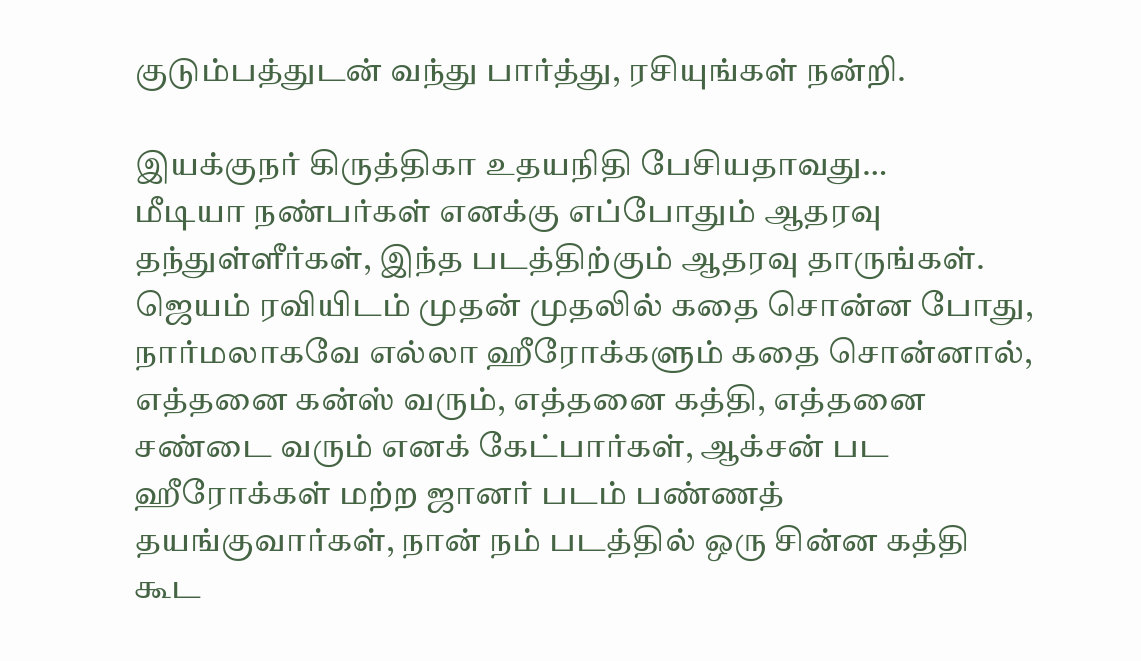குடும்பத்துடன் வந்து பார்த்து, ரசியுங்கள் நன்றி.

இயக்குநர் கிருத்திகா உதயநிதி பேசியதாவது…
மீடியா நண்பர்கள் எனக்கு எப்போதும் ஆதரவு தந்துள்ளீர்கள், இந்த படத்திற்கும் ஆதரவு தாருங்கள். ஜெயம் ரவியிடம் முதன் முதலில் கதை சொன்ன போது, நார்மலாகவே எல்லா ஹீரோக்களும் கதை சொன்னால், எத்தனை கன்ஸ் வரும், எத்தனை கத்தி, எத்தனை சண்டை வரும் எனக் கேட்பார்கள், ஆக்சன் பட ஹீரோக்கள் மற்ற ஜானர் படம் பண்ணத் தயங்குவார்கள், நான் நம் படத்தில் ஒரு சின்ன கத்தி கூட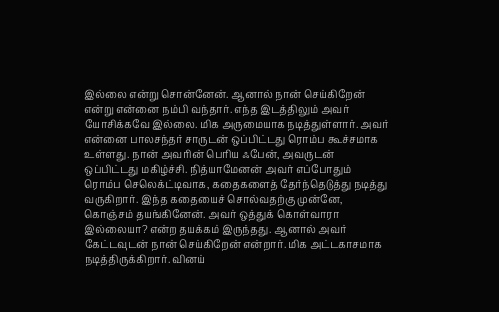இல்லை என்று சொன்னேன். ஆனால் நான் செய்கிறேன் என்று என்னை நம்பி வந்தார். எந்த இடத்திலும் அவர் யோசிக்கவே இல்லை. மிக அருமையாக நடித்துள்ளார். அவர் என்னை பாலசந்தர் சாருடன் ஒப்பிட்டது ரொம்ப கூச்சமாக உள்ளது. நான் அவரின் பெரிய ஃபேன், அவருடன் ஒப்பிட்டது மகிழ்ச்சி. நித்யாமேனன் அவர் எப்போதும் ரொம்ப செலெக்ட்டிவாக, கதைகளைத் தேர்ந்தெடுத்து நடித்து வருகிறார். இந்த கதையைச் சொல்வதற்கு முன்னே, கொஞ்சம் தயங்கினேன். அவர் ஒத்துக் கொள்வாரா இல்லையா? என்ற தயக்கம் இருந்தது. ஆனால் அவர் கேட்டவுடன் நான் செய்கிறேன் என்றார். மிக அட்டகாசமாக நடித்திருக்கிறார். வினய்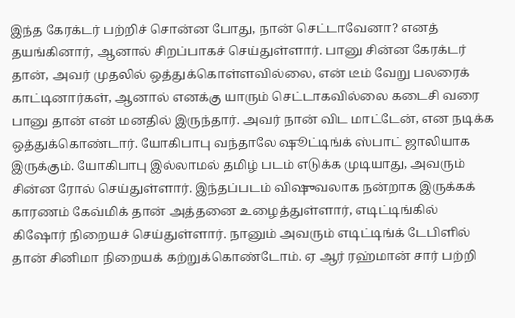இந்த கேரக்டர் பற்றிச் சொன்ன போது, நான் செட்டாவேனா? எனத் தயங்கினார், ஆனால் சிறப்பாகச் செய்துள்ளார். பானு சின்ன கேரக்டர் தான், அவர் முதலில் ஒத்துக்கொள்ளவில்லை, என் டீம் வேறு பலரைக் காட்டினார்கள், ஆனால் எனக்கு யாரும் செட்டாகவில்லை கடைசி வரை பானு தான் என் மனதில் இருந்தார். அவர் நான் விட மாட்டேன், என நடிக்க ஒத்துக்கொண்டார். யோகிபாபு வந்தாலே ஷூட்டிங்க் ஸ்பாட் ஜாலியாக இருக்கும். யோகிபாபு இல்லாமல் தமிழ் படம் எடுக்க முடியாது, அவரும் சின்ன ரோல் செய்துள்ளார். இந்தப்படம் விஷுவலாக நன்றாக இருக்கக் காரணம் கேவ்மிக் தான் அத்தனை உழைத்துள்ளார், எடிட்டிங்கில் கிஷோர் நிறையச் செய்துள்ளார். நானும் அவரும் எடிட்டிங்க் டேபிளில் தான் சினிமா நிறையக் கற்றுக்கொண்டோம். ஏ ஆர் ரஹ்மான் சார் பற்றி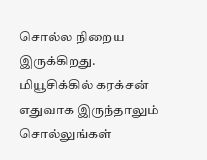சொல்ல நிறைய இருக்கிறது. மியூசிக்கில் கரக்சன் எதுவாக இருந்தாலும் சொல்லுங்கள்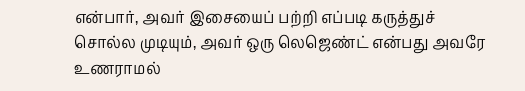என்பார், அவர் இசையைப் பற்றி எப்படி கருத்துச் சொல்ல முடியும், அவர் ஒரு லெஜெண்ட் என்பது அவரே உணராமல்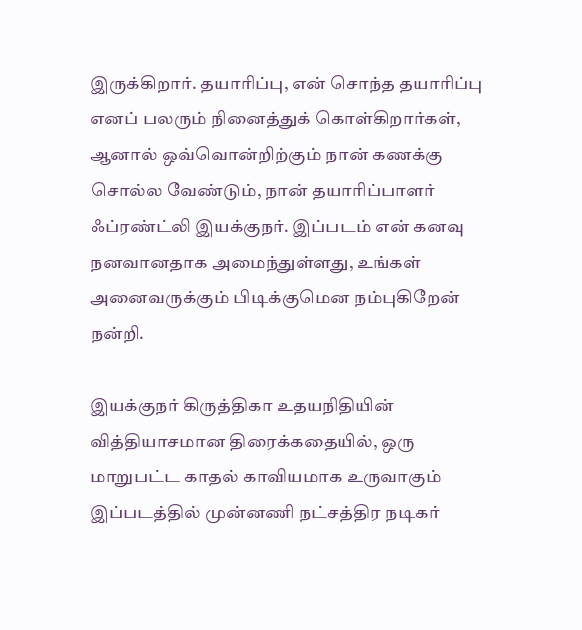இருக்கிறார். தயாரிப்பு, என் சொந்த தயாரிப்பு எனப் பலரும் நினைத்துக் கொள்கிறார்கள், ஆனால் ஒவ்வொன்றிற்கும் நான் கணக்கு சொல்ல வேண்டும், நான் தயாரிப்பாளர் ஃப்ரண்ட்லி இயக்குநர். இப்படம் என் கனவு நனவானதாக அமைந்துள்ளது, உங்கள் அனைவருக்கும் பிடிக்குமென நம்புகிறேன் நன்றி.

இயக்குநர் கிருத்திகா உதயநிதியின் வித்தியாசமான திரைக்கதையில், ஒரு மாறுபட்ட காதல் காவியமாக உருவாகும் இப்படத்தில் முன்னணி நட்சத்திர நடிகர்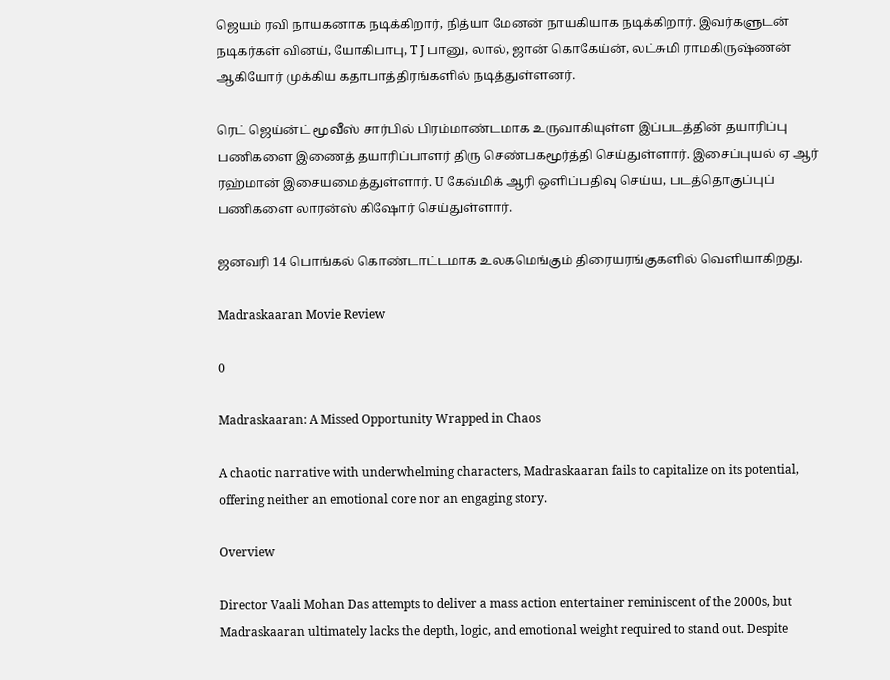ஜெயம் ரவி நாயகனாக நடிக்கிறார், நித்யா மேனன் நாயகியாக நடிக்கிறார். இவர்களுடன் நடிகர்கள் வினய், யோகிபாபு, T J பானு, லால், ஜான் கொகேய்ன், லட்சுமி ராமகிருஷ்ணன் ஆகியோர் முக்கிய கதாபாத்திரங்களில் நடித்துள்ளனர்.

ரெட் ஜெய்ன்ட் மூவீஸ் சார்பில் பிரம்மாண்டமாக உருவாகியுள்ள இப்படத்தின் தயாரிப்பு பணிகளை இணைத் தயாரிப்பாளர் திரு செண்பகமூர்த்தி செய்துள்ளார். இசைப்புயல் ஏ ஆர் ரஹ்மான் இசையமைத்துள்ளார். U கேவ்மிக் ஆரி ஒளிப்பதிவு செய்ய, படத்தொகுப்புப் பணிகளை லாரன்ஸ் கிஷோர் செய்துள்ளார்.

ஜனவரி 14 பொங்கல் கொண்டாட்டமாக உலகமெங்கும் திரையரங்குகளில் வெளியாகிறது.

Madraskaaran Movie Review

0

Madraskaaran: A Missed Opportunity Wrapped in Chaos

A chaotic narrative with underwhelming characters, Madraskaaran fails to capitalize on its potential, offering neither an emotional core nor an engaging story.

Overview

Director Vaali Mohan Das attempts to deliver a mass action entertainer reminiscent of the 2000s, but Madraskaaran ultimately lacks the depth, logic, and emotional weight required to stand out. Despite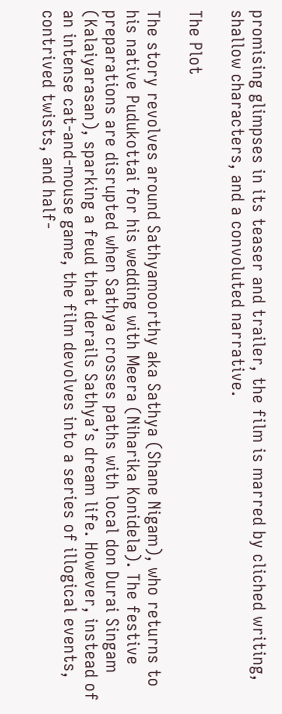promising glimpses in its teaser and trailer, the film is marred by cliched writing, shallow characters, and a convoluted narrative.

The Plot

The story revolves around Sathyamoorthy aka Sathya (Shane Nigam), who returns to his native Pudukottai for his wedding with Meera (Niharika Konidela). The festive preparations are disrupted when Sathya crosses paths with local don Durai Singam (Kalaiyarasan), sparking a feud that derails Sathya’s dream life. However, instead of an intense cat-and-mouse game, the film devolves into a series of illogical events, contrived twists, and half-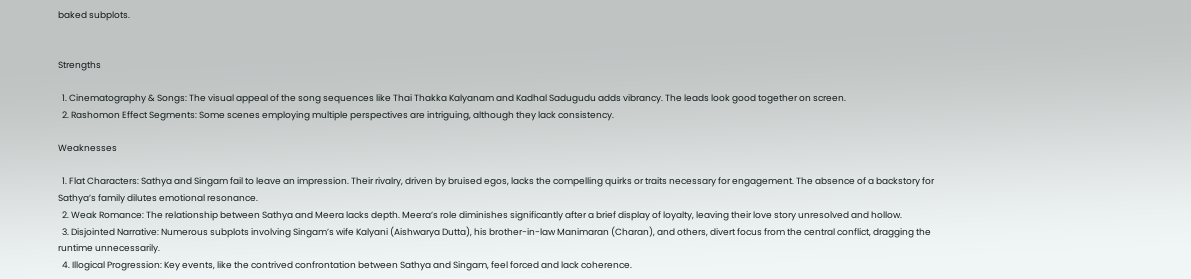baked subplots.


Strengths

  1. Cinematography & Songs: The visual appeal of the song sequences like Thai Thakka Kalyanam and Kadhal Sadugudu adds vibrancy. The leads look good together on screen.
  2. Rashomon Effect Segments: Some scenes employing multiple perspectives are intriguing, although they lack consistency.

Weaknesses

  1. Flat Characters: Sathya and Singam fail to leave an impression. Their rivalry, driven by bruised egos, lacks the compelling quirks or traits necessary for engagement. The absence of a backstory for Sathya’s family dilutes emotional resonance.
  2. Weak Romance: The relationship between Sathya and Meera lacks depth. Meera’s role diminishes significantly after a brief display of loyalty, leaving their love story unresolved and hollow.
  3. Disjointed Narrative: Numerous subplots involving Singam’s wife Kalyani (Aishwarya Dutta), his brother-in-law Manimaran (Charan), and others, divert focus from the central conflict, dragging the runtime unnecessarily.
  4. Illogical Progression: Key events, like the contrived confrontation between Sathya and Singam, feel forced and lack coherence.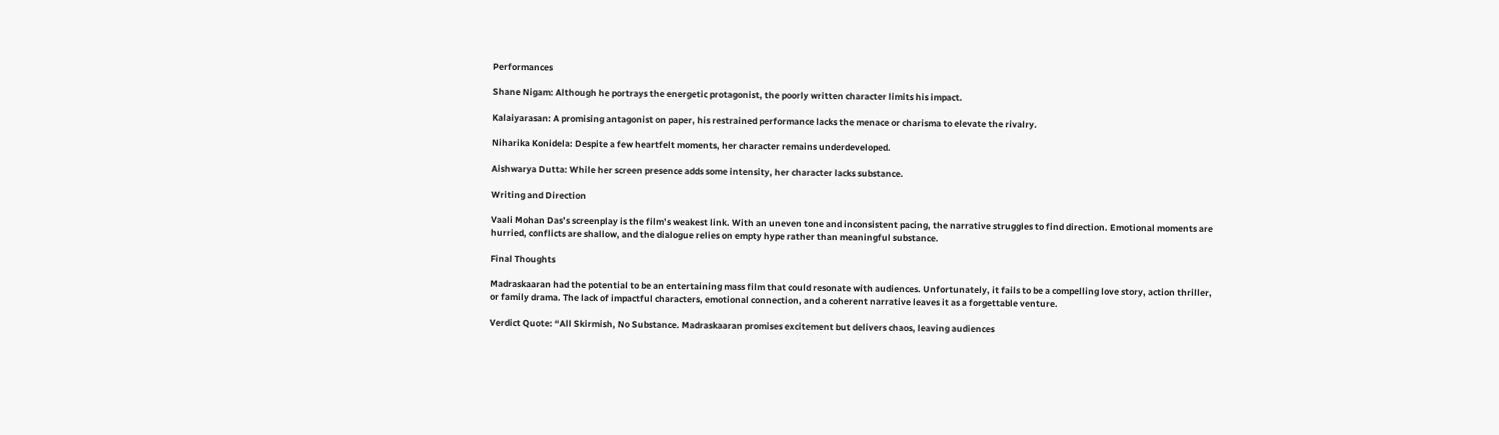Performances

Shane Nigam: Although he portrays the energetic protagonist, the poorly written character limits his impact.

Kalaiyarasan: A promising antagonist on paper, his restrained performance lacks the menace or charisma to elevate the rivalry.

Niharika Konidela: Despite a few heartfelt moments, her character remains underdeveloped.

Aishwarya Dutta: While her screen presence adds some intensity, her character lacks substance.

Writing and Direction

Vaali Mohan Das’s screenplay is the film’s weakest link. With an uneven tone and inconsistent pacing, the narrative struggles to find direction. Emotional moments are hurried, conflicts are shallow, and the dialogue relies on empty hype rather than meaningful substance.

Final Thoughts

Madraskaaran had the potential to be an entertaining mass film that could resonate with audiences. Unfortunately, it fails to be a compelling love story, action thriller, or family drama. The lack of impactful characters, emotional connection, and a coherent narrative leaves it as a forgettable venture.

Verdict Quote: “All Skirmish, No Substance. Madraskaaran promises excitement but delivers chaos, leaving audiences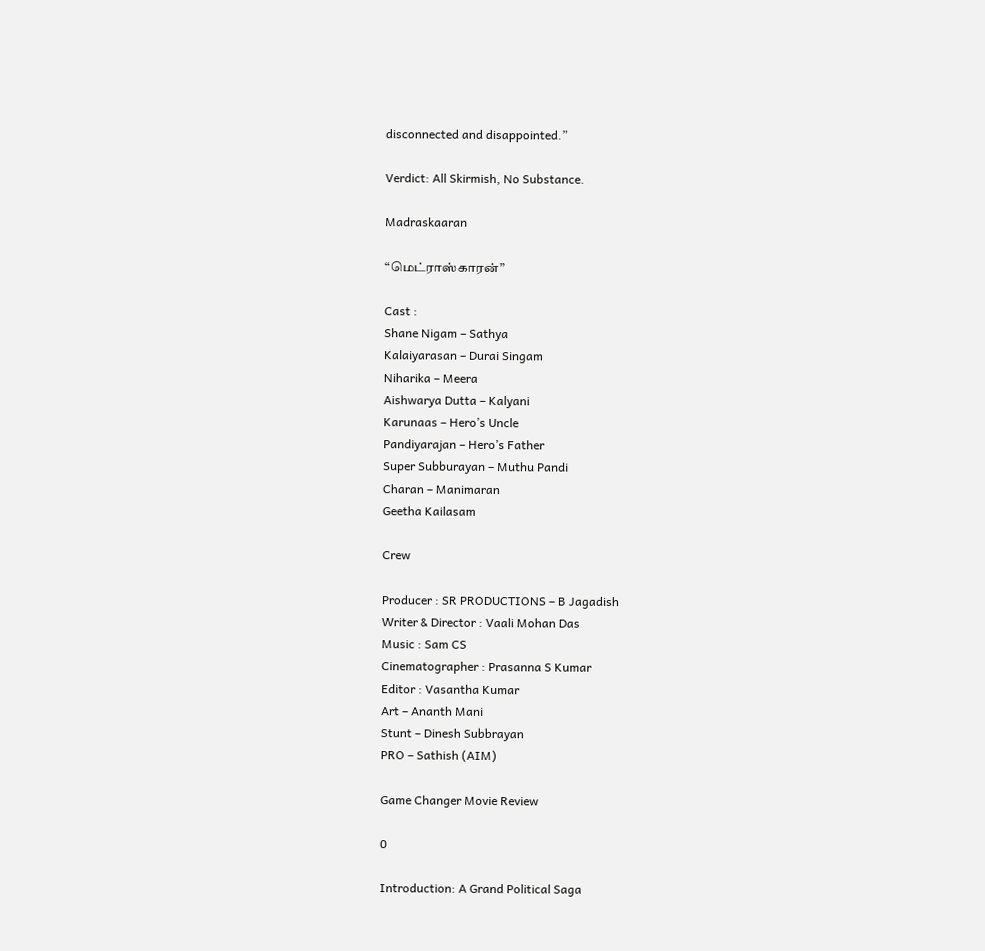disconnected and disappointed.”

Verdict: All Skirmish, No Substance.

Madraskaaran

“மெட்ராஸ்காரன்”

Cast :
Shane Nigam – Sathya
Kalaiyarasan – Durai Singam
Niharika – Meera
Aishwarya Dutta – Kalyani
Karunaas – Hero’s Uncle
Pandiyarajan – Hero’s Father
Super Subburayan – Muthu Pandi
Charan – Manimaran
Geetha Kailasam

Crew

Producer : SR PRODUCTIONS – B Jagadish
Writer & Director : Vaali Mohan Das
Music : Sam CS
Cinematographer : Prasanna S Kumar
Editor : Vasantha Kumar
Art – Ananth Mani
Stunt – Dinesh Subbrayan
PRO – Sathish (AIM)

Game Changer Movie Review

0

Introduction: A Grand Political Saga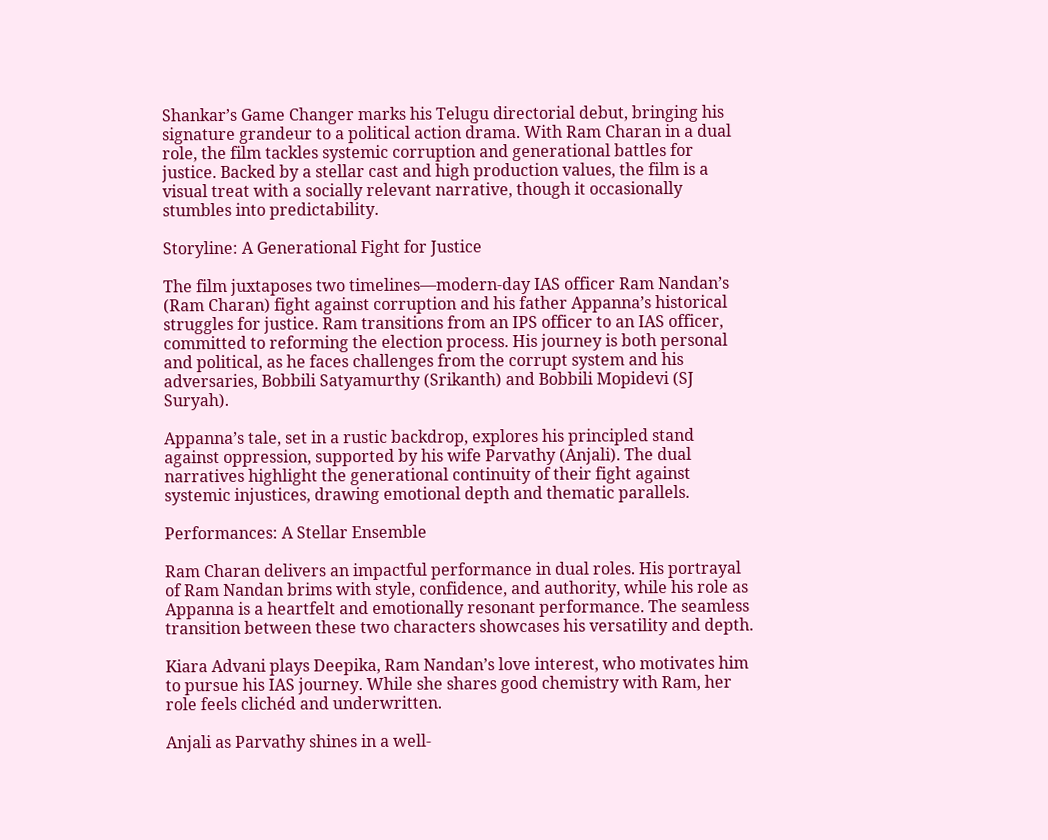Shankar’s Game Changer marks his Telugu directorial debut, bringing his signature grandeur to a political action drama. With Ram Charan in a dual role, the film tackles systemic corruption and generational battles for justice. Backed by a stellar cast and high production values, the film is a visual treat with a socially relevant narrative, though it occasionally stumbles into predictability.

Storyline: A Generational Fight for Justice

The film juxtaposes two timelines—modern-day IAS officer Ram Nandan’s (Ram Charan) fight against corruption and his father Appanna’s historical struggles for justice. Ram transitions from an IPS officer to an IAS officer, committed to reforming the election process. His journey is both personal and political, as he faces challenges from the corrupt system and his adversaries, Bobbili Satyamurthy (Srikanth) and Bobbili Mopidevi (SJ Suryah).

Appanna’s tale, set in a rustic backdrop, explores his principled stand against oppression, supported by his wife Parvathy (Anjali). The dual narratives highlight the generational continuity of their fight against systemic injustices, drawing emotional depth and thematic parallels.

Performances: A Stellar Ensemble

Ram Charan delivers an impactful performance in dual roles. His portrayal of Ram Nandan brims with style, confidence, and authority, while his role as Appanna is a heartfelt and emotionally resonant performance. The seamless transition between these two characters showcases his versatility and depth.

Kiara Advani plays Deepika, Ram Nandan’s love interest, who motivates him to pursue his IAS journey. While she shares good chemistry with Ram, her role feels clichéd and underwritten.

Anjali as Parvathy shines in a well-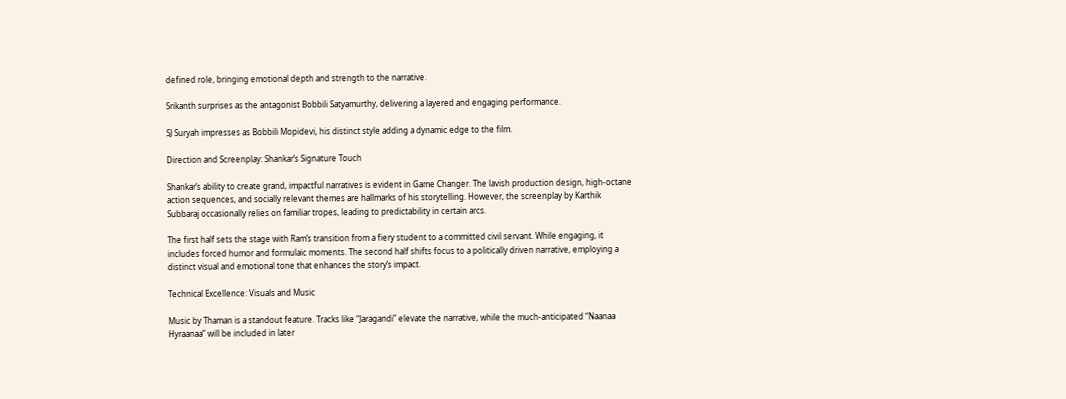defined role, bringing emotional depth and strength to the narrative.

Srikanth surprises as the antagonist Bobbili Satyamurthy, delivering a layered and engaging performance.

SJ Suryah impresses as Bobbili Mopidevi, his distinct style adding a dynamic edge to the film.

Direction and Screenplay: Shankar’s Signature Touch

Shankar’s ability to create grand, impactful narratives is evident in Game Changer. The lavish production design, high-octane action sequences, and socially relevant themes are hallmarks of his storytelling. However, the screenplay by Karthik Subbaraj occasionally relies on familiar tropes, leading to predictability in certain arcs.

The first half sets the stage with Ram’s transition from a fiery student to a committed civil servant. While engaging, it includes forced humor and formulaic moments. The second half shifts focus to a politically driven narrative, employing a distinct visual and emotional tone that enhances the story’s impact.

Technical Excellence: Visuals and Music

Music by Thaman is a standout feature. Tracks like “Jaragandi” elevate the narrative, while the much-anticipated “Naanaa Hyraanaa” will be included in later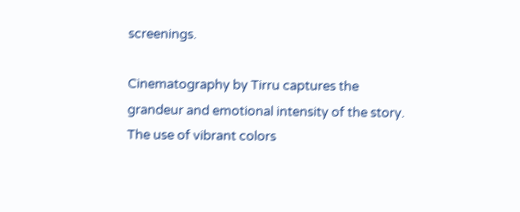screenings.

Cinematography by Tirru captures the grandeur and emotional intensity of the story. The use of vibrant colors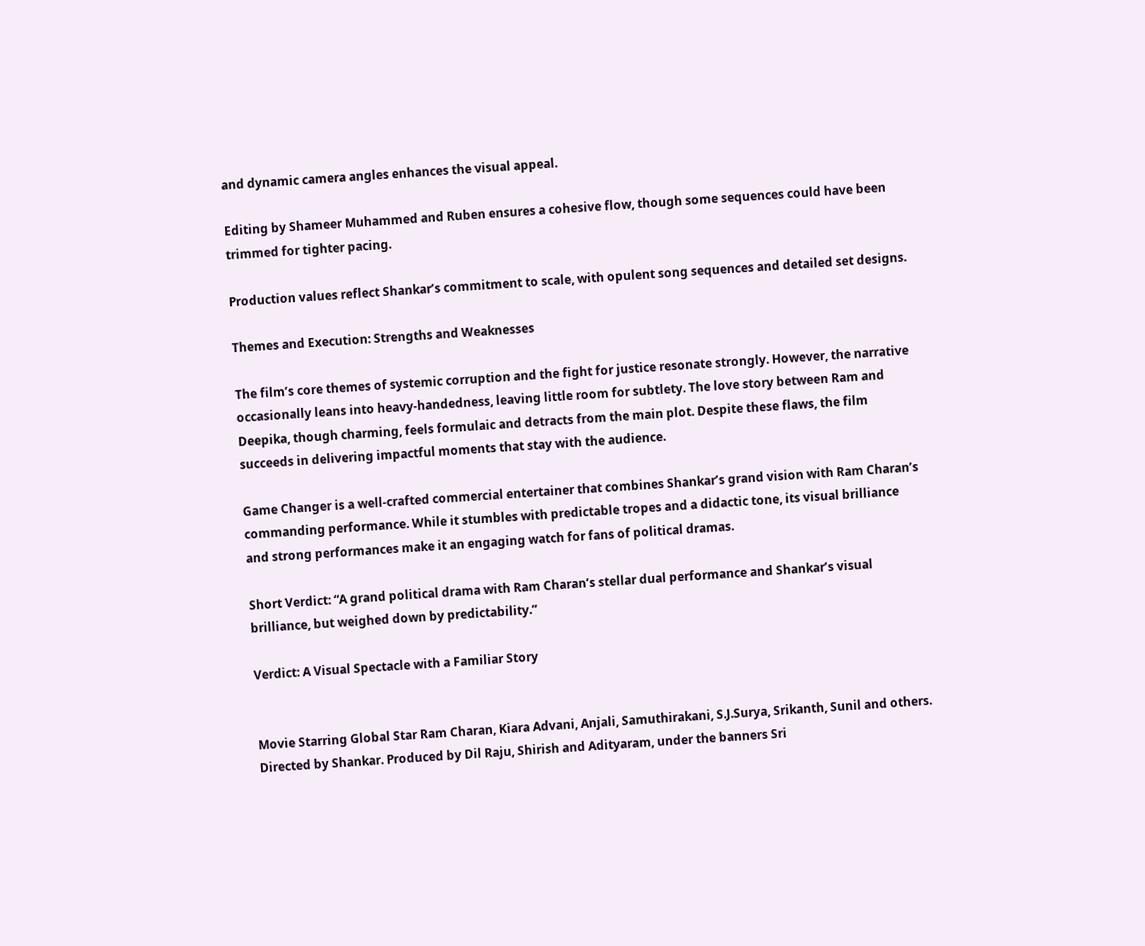and dynamic camera angles enhances the visual appeal.

Editing by Shameer Muhammed and Ruben ensures a cohesive flow, though some sequences could have been trimmed for tighter pacing.

Production values reflect Shankar’s commitment to scale, with opulent song sequences and detailed set designs.

Themes and Execution: Strengths and Weaknesses

The film’s core themes of systemic corruption and the fight for justice resonate strongly. However, the narrative occasionally leans into heavy-handedness, leaving little room for subtlety. The love story between Ram and Deepika, though charming, feels formulaic and detracts from the main plot. Despite these flaws, the film succeeds in delivering impactful moments that stay with the audience.

Game Changer is a well-crafted commercial entertainer that combines Shankar’s grand vision with Ram Charan’s commanding performance. While it stumbles with predictable tropes and a didactic tone, its visual brilliance and strong performances make it an engaging watch for fans of political dramas.

Short Verdict: “A grand political drama with Ram Charan’s stellar dual performance and Shankar’s visual brilliance, but weighed down by predictability.”

Verdict: A Visual Spectacle with a Familiar Story


Movie Starring Global Star Ram Charan, Kiara Advani, Anjali, Samuthirakani, S.J.Surya, Srikanth, Sunil and others. Directed by Shankar. Produced by Dil Raju, Shirish and Adityaram, under the banners Sri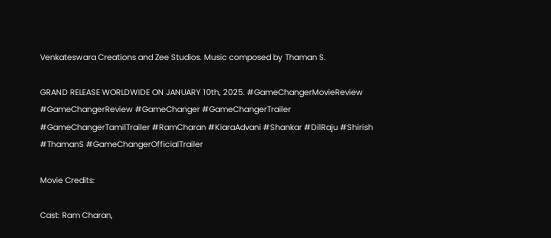Venkateswara Creations and Zee Studios. Music composed by Thaman S.

GRAND RELEASE WORLDWIDE ON JANUARY 10th, 2025. #GameChangerMovieReview #GameChangerReview #GameChanger #GameChangerTrailer #GameChangerTamilTrailer #RamCharan #KiaraAdvani #Shankar #DilRaju #Shirish #ThamanS #GameChangerOfficialTrailer

Movie Credits:

Cast: Ram Charan,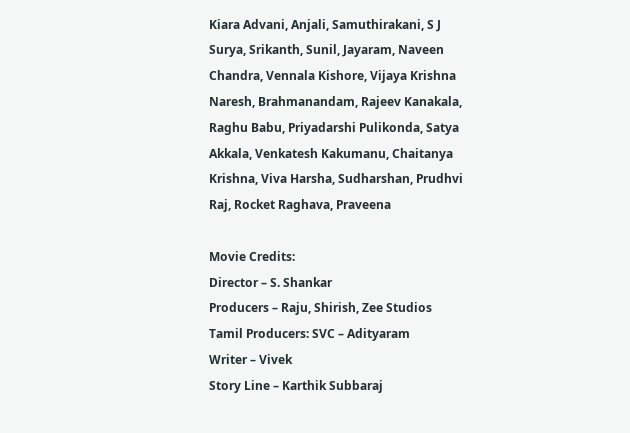Kiara Advani, Anjali, Samuthirakani, S J Surya, Srikanth, Sunil, Jayaram, Naveen Chandra, Vennala Kishore, Vijaya Krishna Naresh, Brahmanandam, Rajeev Kanakala, Raghu Babu, Priyadarshi Pulikonda, Satya Akkala, Venkatesh Kakumanu, Chaitanya Krishna, Viva Harsha, Sudharshan, Prudhvi Raj, Rocket Raghava, Praveena

Movie Credits:
Director – S. Shankar
Producers – Raju, Shirish, Zee Studios
Tamil Producers: SVC – Adityaram
Writer – Vivek
Story Line – Karthik Subbaraj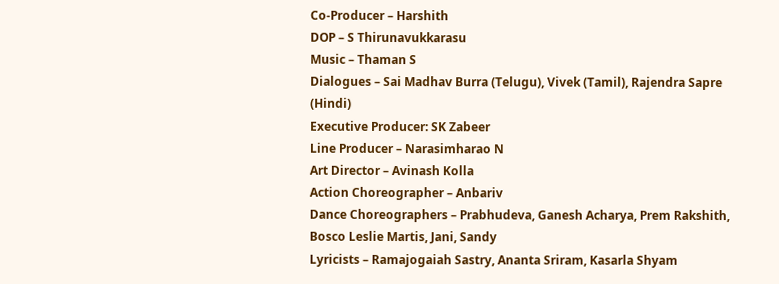Co-Producer – Harshith
DOP – S Thirunavukkarasu
Music – Thaman S
Dialogues – Sai Madhav Burra (Telugu), Vivek (Tamil), Rajendra Sapre (Hindi)
Executive Producer: SK Zabeer
Line Producer – Narasimharao N
Art Director – Avinash Kolla
Action Choreographer – Anbariv
Dance Choreographers – Prabhudeva, Ganesh Acharya, Prem Rakshith, Bosco Leslie Martis, Jani, Sandy
Lyricists – Ramajogaiah Sastry, Ananta Sriram, Kasarla Shyam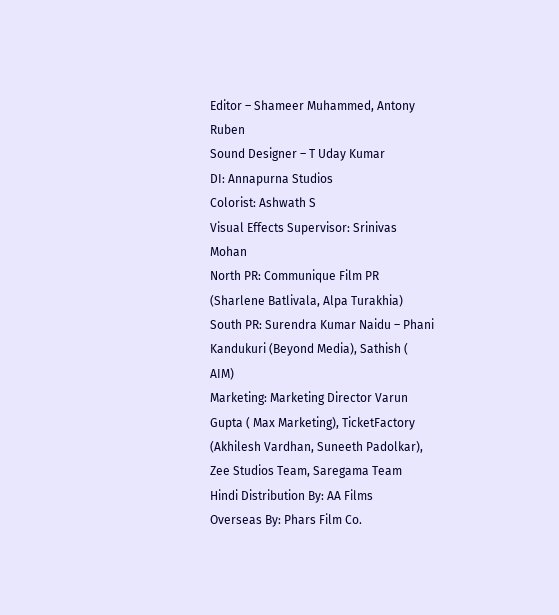Editor – Shameer Muhammed, Antony Ruben
Sound Designer – T Uday Kumar
DI: Annapurna Studios
Colorist: Ashwath S
Visual Effects Supervisor: Srinivas Mohan
North PR: Communique Film PR (Sharlene Batlivala, Alpa Turakhia)
South PR: Surendra Kumar Naidu – Phani Kandukuri (Beyond Media), Sathish ( AIM)
Marketing: Marketing Director Varun Gupta ( Max Marketing), TicketFactory (Akhilesh Vardhan, Suneeth Padolkar), Zee Studios Team, Saregama Team
Hindi Distribution By: AA Films
Overseas By: Phars Film Co.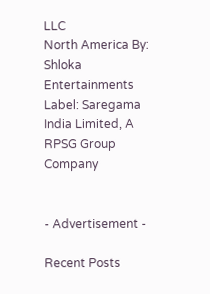LLC
North America By: Shloka Entertainments
Label: Saregama India Limited, A RPSG Group Company


- Advertisement -

Recent Posts